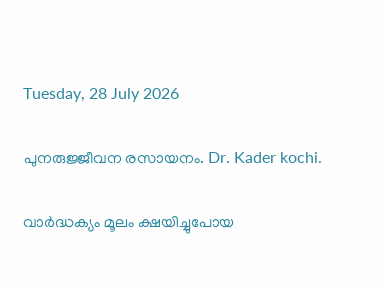Tuesday, 28 July 2026

പുനരുജ്ജീവന രസായനം. Dr. Kader kochi.

വാര്‍ദ്ധക്യം മൂലം ക്ഷയിച്ചുപോയ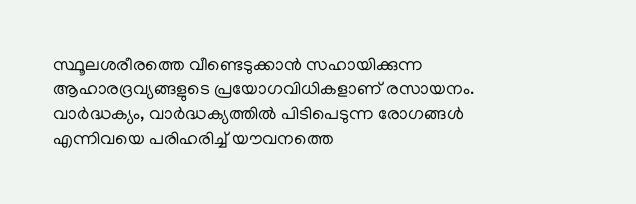സ്ഥൂലശരീരത്തെ വീണ്ടെടുക്കാന്‍ സഹായിക്കുന്ന ആഹാരദ്രവ്യങ്ങളുടെ പ്രയോഗവിധികളാണ് രസായനം. വാര്‍ദ്ധക്യം, വാര്‍ദ്ധക്യത്തില്‍ പിടിപെടുന്ന രോഗങ്ങള്‍ എന്നിവയെ പരിഹരിച്ച് യൗവനത്തെ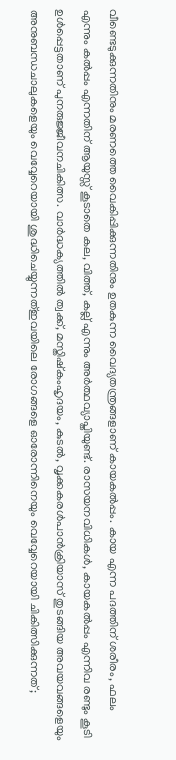വീണ്ടെടുക്കുന്നതിനും മരണത്തെ വൈകിപ്പിക്കുന്നതിനും ഉതകുന്ന വൈദ്യതന്ത്രങ്ങളാണ് കായകല്‍പ്പം. കായ എന്ന പദത്തിന് ശരീരം, ഫലം എന്നും കല്‍പ്പം എന്നതിന് ആയുസ്സ് കൂടാതെ കല, വിത്ത്‌, കല്ല് എന്നും അർത്ഥവ്യാപ്തിയുണ്ട്. രാസയനവിധികള്‍, കായകല്‍പ്പം എന്നിവ രണ്ടും കൂടി ഉള്‍പ്പെട്ടതാണ് പുനരുജ്ജീവനചികിത്സ. വാര്‍ദ്ധക്യത്തില്‍ ത്വക്ക്, മസ്തിഷ്കംഹൃദയം, കുടല്‍, വൃക്കകരൾപാൻക്രിയാസ് തുടങ്ങിയ അവയവങ്ങളെയും അനുബന്ധചാലുകളെയും വെവ്വേറെയായി ശുദ്ധിചെയ്യുന്നത്ഇവയിലെ രോഗങ്ങളെ ഓരോന്നിനെയും വെവ്വേറെയായി ചികിത്സിക്കുന്നത്;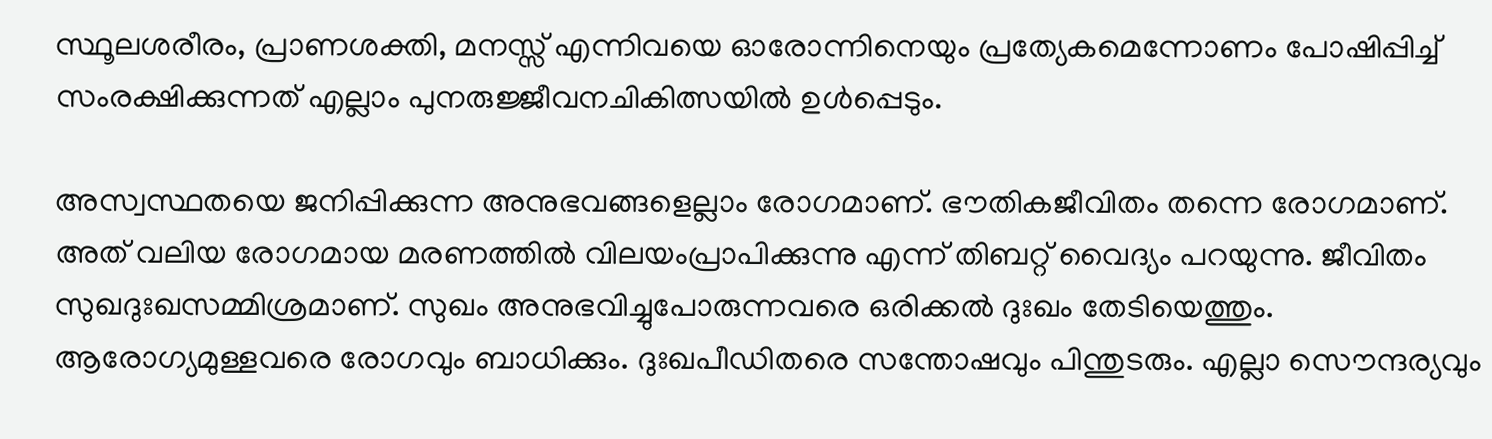സ്ഥൂലശരീരം, പ്രാണശക്തി, മനസ്സ് എന്നിവയെ ഓരോന്നിനെയും പ്രത്യേകമെന്നോണം പോഷിപ്പിച്ച് സംരക്ഷിക്കുന്നത് എല്ലാം പുനരുജ്ജീവനചികിത്സയില്‍ ഉള്‍പ്പെടും.

അസ്വസ്ഥതയെ ജനിപ്പിക്കുന്ന അനുഭവങ്ങളെല്ലാം രോഗമാണ്. ഭൗതികജീവിതം തന്നെ രോഗമാണ്. അത് വലിയ രോഗമായ മരണത്തില്‍ വിലയംപ്രാപിക്കുന്നു എന്ന് തിബറ്റ് വൈദ്യം പറയുന്നു. ജീവിതം സുഖദുഃഖസമ്മിശ്രമാണ്. സുഖം അനുഭവിച്ചുപോരുന്നവരെ ഒരിക്കല്‍ ദുഃഖം തേടിയെത്തും. ആരോഗ്യമുള്ളവരെ രോഗവും ബാധിക്കും. ദുഃഖപീഡിതരെ സന്തോഷവും പിന്തുടരും. എല്ലാ സൌന്ദര്യവും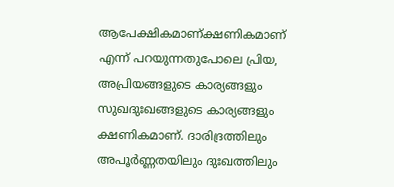ആപേക്ഷികമാണ്ക്ഷണികമാണ് എന്ന് പറയുന്നതുപോലെ പ്രിയ, അപ്രിയങ്ങളുടെ കാര്യങ്ങളും സുഖദുഃഖങ്ങളുടെ കാര്യങ്ങളും ക്ഷണികമാണ്. ദാരിദ്രത്തിലും അപൂര്‍ണ്ണതയിലും ദുഃഖത്തിലും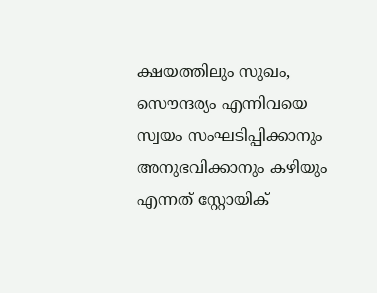ക്ഷയത്തിലും സുഖം, സൌന്ദര്യം എന്നിവയെ സ്വയം സംഘടിപ്പിക്കാനും അനുഭവിക്കാനും കഴിയും എന്നത് സ്റ്റോയിക്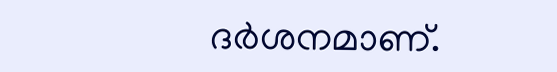ദര്‍ശനമാണ്.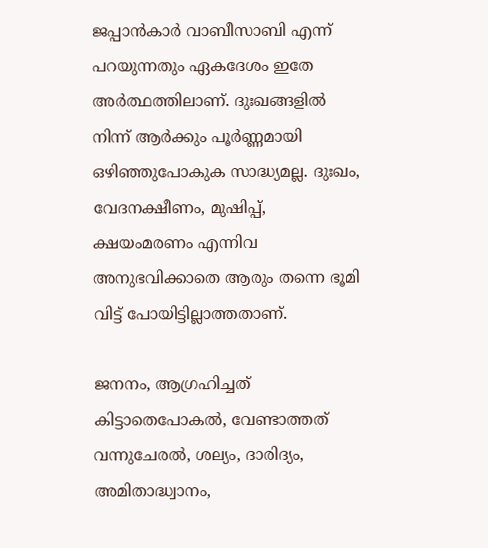ജപ്പാന്‍കാര്‍ വാബീസാബി എന്ന് പറയുന്നതും ഏകദേശം ഇതേ അര്‍ത്ഥത്തിലാണ്‌. ദുഃഖങ്ങളില്‍ നിന്ന് ആര്‍ക്കും പൂര്‍ണ്ണമായി ഒഴിഞ്ഞുപോകുക സാദ്ധ്യമല്ല. ദുഃഖം, വേദനക്ഷീണം, മുഷിപ്പ്, ക്ഷയംമരണം എന്നിവ അനുഭവിക്കാതെ ആരും തന്നെ ഭൂമി വിട്ട് പോയിട്ടില്ലാത്തതാണ്.

ജനനം, ആഗ്രഹിച്ചത്‌ കിട്ടാതെപോകല്‍, വേണ്ടാത്തത് വന്നുചേരല്‍, ശല്യം, ദാരിദ്യം, അമിതാദ്ധ്വാനം,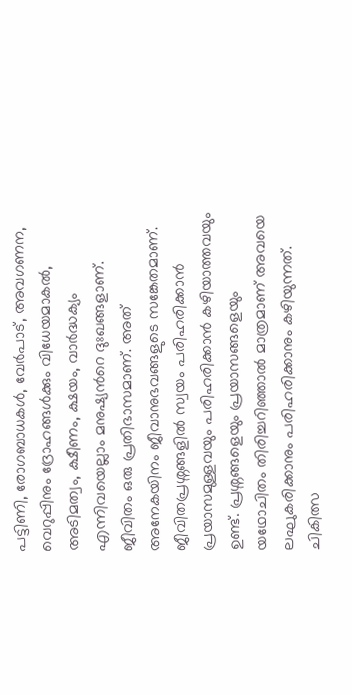പട്ടിണി, രോഗബാധകള്‍, വേര്‍പാട്, അവഗണന, വെറുപ്പിനും ദ്രോഹങ്ങള്‍ക്കും വിധേയമാകല്‍, അടിമത്വം, ക്ഷീണം, ക്ഷയം, വാര്‍ദ്ധക്യം എന്നിവയെല്ലാം മനുഷ്യന്‍റെ ദുഃഖങ്ങളാണ്. ജീവിതം ഒരു പ്രതിഭാസമാണ്. അത് അനേകയിനം ജീവാനുഭവങ്ങളുടെ സങ്കേതമാണ്. ജീവിതപ്രശ്നങ്ങളില്‍ സ്വയം പരിഹരിക്കാന്‍ പ്രയാസമുള്ളവയും പരിഹരിക്കാന്‍ കഴിയാത്തവയും ഉണ്ട്. പ്രശ്നങ്ങളെയും പ്രയാസങ്ങളെയും യഥോചിതം തിരിച്ചറിഞ്ഞാല്‍ മാത്രമാണ് അവയെ ലഘുകരിക്കാനും പരിഹരിക്കാനും കഴിയുന്നത്‌. ചികിത്സ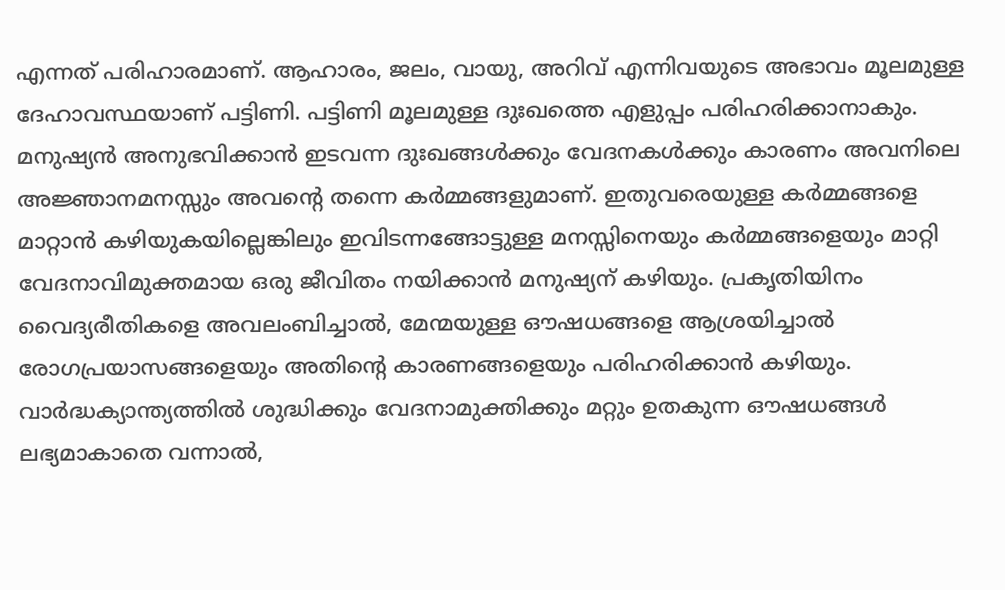എന്നത് പരിഹാരമാണ്. ആഹാരം, ജലം, വായു, അറിവ് എന്നിവയുടെ അഭാവം മൂലമുള്ള ദേഹാവസ്ഥയാണ് പട്ടിണി. പട്ടിണി മൂലമുള്ള ദുഃഖത്തെ എളുപ്പം പരിഹരിക്കാനാകും. മനുഷ്യന്‍ അനുഭവിക്കാന്‍ ഇടവന്ന ദുഃഖങ്ങള്‍ക്കും വേദനകള്‍ക്കും കാരണം അവനിലെ അജ്ഞാനമനസ്സും അവന്‍റെ തന്നെ കര്‍മ്മങ്ങളുമാണ്. ഇതുവരെയുള്ള കര്‍മ്മങ്ങളെ മാറ്റാന്‍ കഴിയുകയില്ലെങ്കിലും ഇവിടന്നങ്ങോട്ടുള്ള മനസ്സിനെയും കര്‍മ്മങ്ങളെയും മാറ്റി വേദനാവിമുക്തമായ ഒരു ജീവിതം നയിക്കാന്‍ മനുഷ്യന് കഴിയും. പ്രകൃതിയിനം വൈദ്യരീതികളെ അവലംബിച്ചാല്‍, മേന്മയുള്ള ഔഷധങ്ങളെ ആശ്രയിച്ചാല്‍ രോഗപ്രയാസങ്ങളെയും അതിന്‍റെ കാരണങ്ങളെയും പരിഹരിക്കാന്‍ കഴിയും. വാര്‍ദ്ധക്യാന്ത്യത്തില്‍ ശുദ്ധിക്കും വേദനാമുക്തിക്കും മറ്റും ഉതകുന്ന ഔഷധങ്ങള്‍ ലഭ്യമാകാതെ വന്നാല്‍,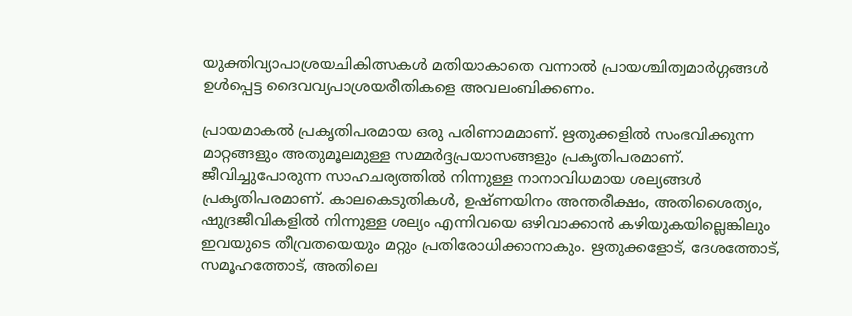യുക്തിവ്യാപാശ്രയചികിത്സകള്‍ മതിയാകാതെ വന്നാല്‍ പ്രായശ്ചിത്വമാര്‍ഗ്ഗങ്ങള്‍ ഉള്‍പ്പെട്ട ദൈവവ്യപാശ്രയരീതികളെ അവലംബിക്കണം.

പ്രായമാകല്‍ പ്രകൃതിപരമായ ഒരു പരിണാമമാണ്. ഋതുക്കളില്‍ സംഭവിക്കുന്ന മാറ്റങ്ങളും അതുമൂലമുള്ള സമ്മര്‍ദ്ദപ്രയാസങ്ങളും പ്രകൃതിപരമാണ്. ജീവിച്ചുപോരുന്ന സാഹചര്യത്തില്‍ നിന്നുള്ള നാനാവിധമായ ശല്യങ്ങള്‍ പ്രകൃതിപരമാണ്. കാലകെടുതികള്‍, ഉഷ്ണയിനം അന്തരീക്ഷം, അതിശൈത്യം, ഷുദ്രജീവികളില്‍ നിന്നുള്ള ശല്യം എന്നിവയെ ഒഴിവാക്കാന്‍ കഴിയുകയില്ലെങ്കിലും ഇവയുടെ തീവ്രതയെയും മറ്റും പ്രതിരോധിക്കാനാകും. ഋതുക്കളോട്, ദേശത്തോട്, സമൂഹത്തോട്, അതിലെ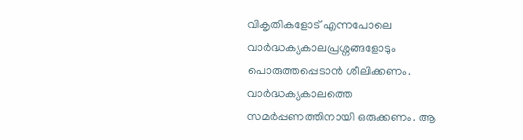വികൃതികളോട് എന്നപോലെ വാര്‍ദ്ധക്യകാലപ്രശ്നങ്ങളോടും പൊരുത്തപ്പെടാന്‍ ശീലിക്കണം. വാര്‍ദ്ധക്യകാലത്തെ സമര്‍പ്പണത്തിനായി ഒരുക്കണം. ആ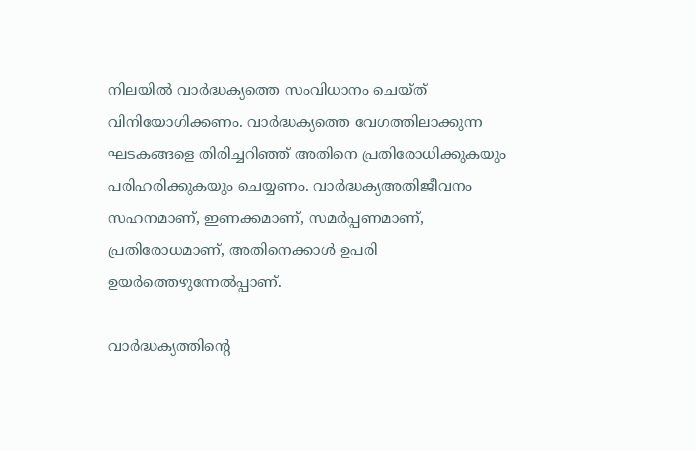നിലയില്‍ വാര്‍ദ്ധക്യത്തെ സംവിധാനം ചെയ്ത് വിനിയോഗിക്കണം. വാര്‍ദ്ധക്യത്തെ വേഗത്തിലാക്കുന്ന ഘടകങ്ങളെ തിരിച്ചറിഞ്ഞ് അതിനെ പ്രതിരോധിക്കുകയും പരിഹരിക്കുകയും ചെയ്യണം. വാര്‍ദ്ധക്യഅതിജീവനം സഹനമാണ്, ഇണക്കമാണ്, സമര്‍പ്പണമാണ്, പ്രതിരോധമാണ്, അതിനെക്കാള്‍ ഉപരി ഉയര്‍ത്തെഴുന്നേല്‍പ്പാണ്.

വാര്‍ദ്ധക്യത്തിന്‍റെ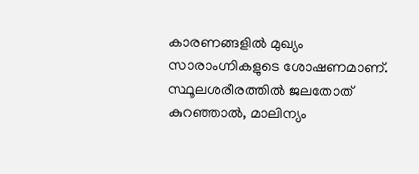കാരണങ്ങളില്‍ മുഖ്യം സാരാംഗ്നികളുടെ ശോഷണമാണ്. സ്ഥൂലശരീരത്തില്‍ ജലതോത് കുറഞ്ഞാല്‍, മാലിന്യം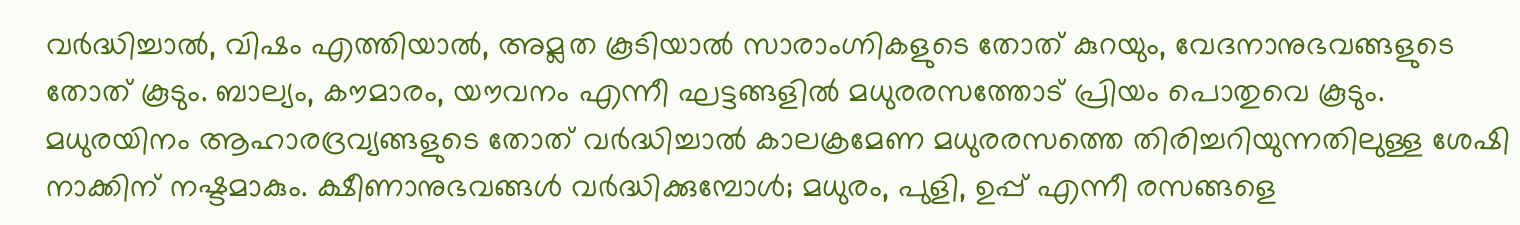വര്‍ദ്ധിച്ചാല്‍, വിഷം എത്തിയാല്‍, അമ്ലത കൂടിയാല്‍ സാരാംഗ്നികളുടെ തോത് കുറയും, വേദനാനുഭവങ്ങളുടെ തോത് കൂടും. ബാല്യം, കൗമാരം, യൗവനം എന്നീ ഘട്ടങ്ങളില്‍ മധുരരസത്തോട് പ്രിയം പൊതുവെ കൂടും. മധുരയിനം ആഹാരദ്രവ്യങ്ങളുടെ തോത് വര്‍ദ്ധിച്ചാല്‍ കാലക്രമേണ മധുരരസത്തെ തിരിച്ചറിയുന്നതിലുള്ള ശേഷി നാക്കിന് നഷ്ടമാകും. ക്ഷീണാനുഭവങ്ങള്‍ വർദ്ധിക്കുമ്പോൾ; മധുരം, പുളി, ഉപ്പ് എന്നീ രസങ്ങളെ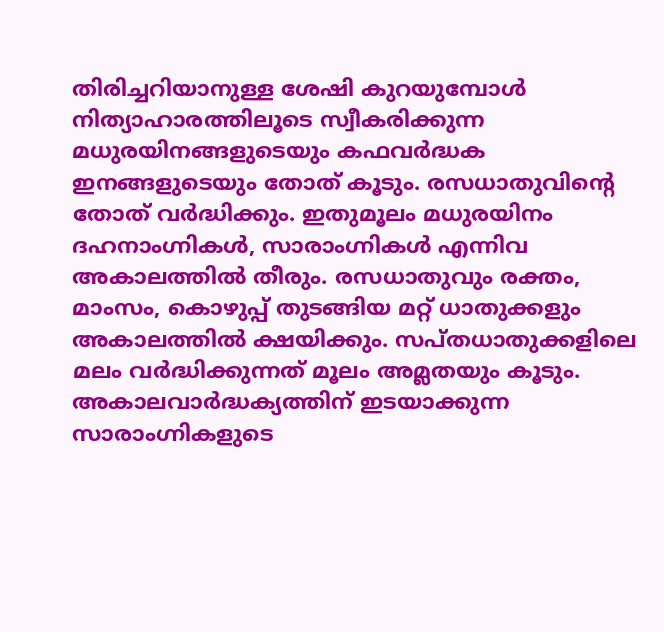തിരിച്ചറിയാനുള്ള ശേഷി കുറയുമ്പോൾ നിത്യാഹാരത്തിലൂടെ സ്വീകരിക്കുന്ന മധുരയിനങ്ങളുടെയും കഫവര്‍ദ്ധക ഇനങ്ങളുടെയും തോത് കൂടും. രസധാതുവിന്‍റെ തോത് വര്‍ദ്ധിക്കും. ഇതുമൂലം മധുരയിനം ദഹനാംഗ്നികള്‍, സാരാംഗ്നികള്‍ എന്നിവ അകാലത്തില്‍ തീരും. രസധാതുവും രക്തം, മാംസം, കൊഴുപ്പ് തുടങ്ങിയ മറ്റ്‌ ധാതുക്കളും അകാലത്തില്‍ ക്ഷയിക്കും. സപ്തധാതുക്കളിലെ മലം വര്‍ദ്ധിക്കുന്നത് മൂലം അമ്ലതയും കൂടും. അകാലവാര്‍ദ്ധക്യത്തിന് ഇടയാക്കുന്ന സാരാംഗ്നികളുടെ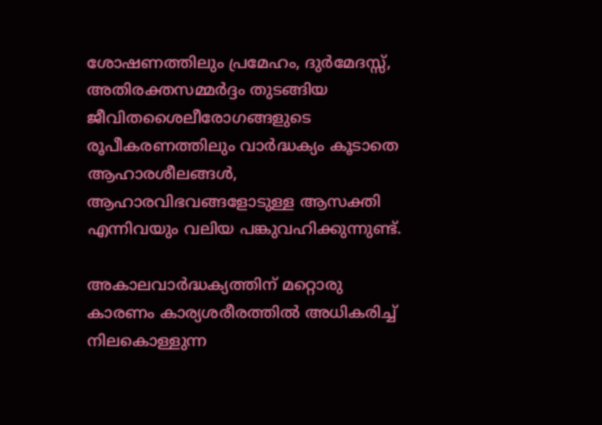ശോഷണത്തിലും പ്രമേഹം, ദുര്‍മേദസ്സ്, അതിരക്തസമ്മര്‍ദ്ദം തുടങ്ങിയ ജീവിതശൈലീരോഗങ്ങളുടെ രൂപീകരണത്തിലും വാര്‍ദ്ധക്യം കൂടാതെ ആഹാരശീലങ്ങള്‍, ആഹാരവിഭവങ്ങളോടുള്ള ആസക്തി എന്നിവയും വലിയ പങ്കുവഹിക്കുന്നുണ്ട്.

അകാലവാര്‍ദ്ധക്യത്തിന് മറ്റൊരു കാരണം കാര്യശരീരത്തില്‍ അധികരിച്ച് നിലകൊള്ളുന്ന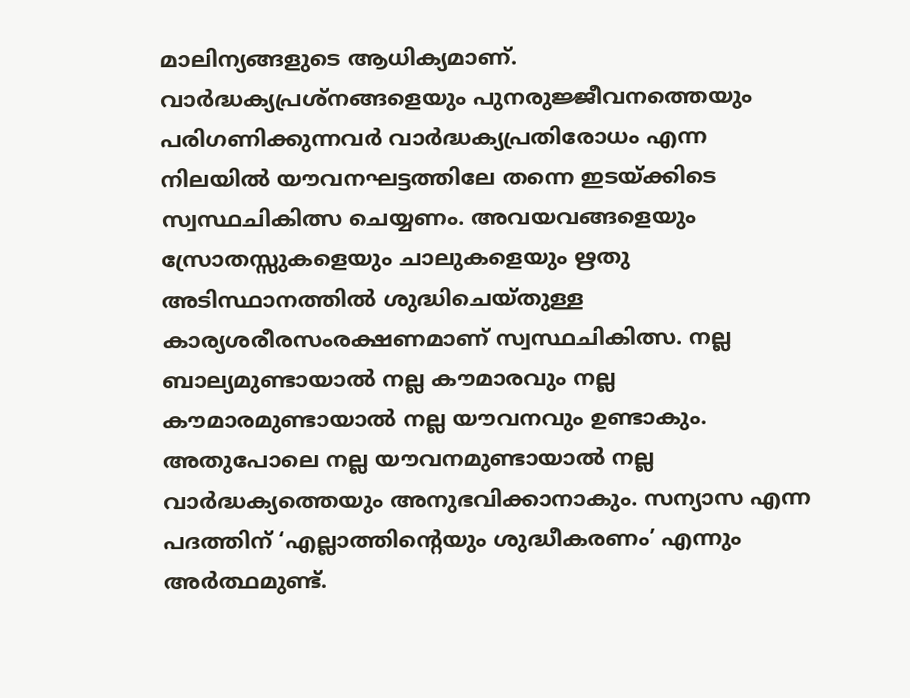മാലിന്യങ്ങളുടെ ആധിക്യമാണ്. വാര്‍ദ്ധക്യപ്രശ്നങ്ങളെയും പുനരുജ്ജീവനത്തെയും പരിഗണിക്കുന്നവര്‍ വാര്‍ദ്ധക്യപ്രതിരോധം എന്ന നിലയില്‍ യൗവനഘട്ടത്തിലേ തന്നെ ഇടയ്ക്കിടെ സ്വസ്ഥചികിത്സ ചെയ്യണം. അവയവങ്ങളെയും സ്രോതസ്സുകളെയും ചാലുകളെയും ഋതു അടിസ്ഥാനത്തില്‍ ശുദ്ധിചെയ്തുള്ള കാര്യശരീരസംരക്ഷണമാണ് സ്വസ്ഥചികിത്സ. നല്ല ബാല്യമുണ്ടായാല്‍ നല്ല കൗമാരവും നല്ല കൗമാരമുണ്ടായാല്‍ നല്ല യൗവനവും ഉണ്ടാകും. അതുപോലെ നല്ല യൗവനമുണ്ടായാൽ നല്ല വാർദ്ധക്യത്തെയും അനുഭവിക്കാനാകും. സന്യാസ എന്ന പദത്തിന് ‘എല്ലാത്തിന്‍റെയും ശുദ്ധീകരണം’ എന്നും അര്‍ത്ഥമുണ്ട്.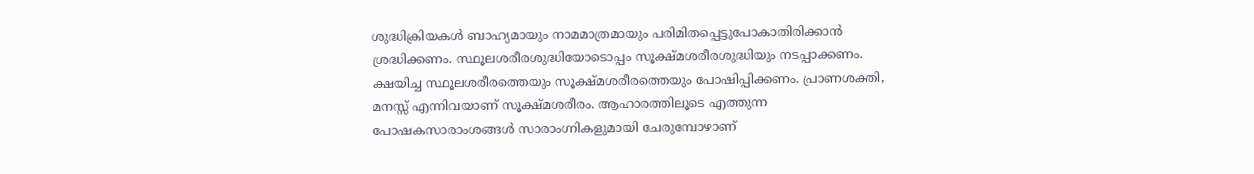ശുദ്ധിക്രിയകൾ ബാഹ്യമായും നാമമാത്രമായും പരിമിതപ്പെട്ടുപോകാതിരിക്കാൻ ശ്രദ്ധിക്കണം. സ്ഥൂലശരീരശുദ്ധിയോടൊപ്പം സൂക്ഷ്മശരീരശുദ്ധിയും നടപ്പാക്കണം. ക്ഷയിച്ച സ്ഥൂലശരീരത്തെയും സൂക്ഷ്മശരീരത്തെയും പോഷിപ്പിക്കണം. പ്രാണശക്തി, മനസ്സ്‌ എന്നിവയാണ് സൂക്ഷ്മശരീരം. ആഹാരത്തിലൂടെ എത്തുന്ന പോഷകസാരാംശങ്ങൾ സാരാംഗ്നികളുമായി ചേരുമ്പോഴാണ്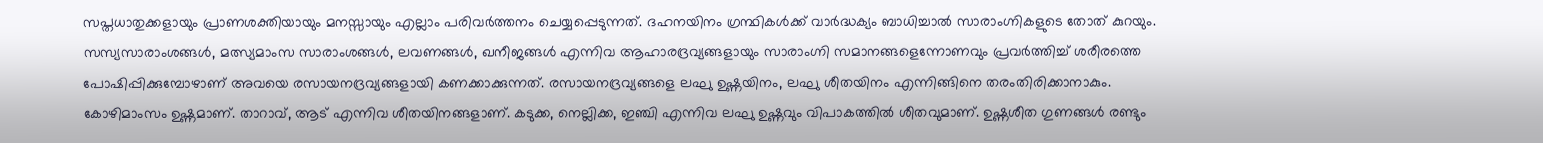സപ്തധാതുക്കളായും പ്രാണശക്തിയായും മനസ്സായും എല്ലാം പരിവര്‍ത്തനം ചെയ്യപ്പെടുന്നത്. ദഹനയിനം ഗ്രന്ഥികള്‍ക്ക് വാർദ്ധക്യം ബാധിച്ചാല്‍ സാരാംഗ്നികളുടെ തോത് കുറയും. സസ്യസാരാംശങ്ങള്‍, മത്സ്യമാംസ സാരാംശങ്ങള്‍, ലവണങ്ങള്‍, ഖനീജങ്ങള്‍ എന്നിവ ആഹാരദ്രവ്യങ്ങളായും സാരാംഗ്നി സമാനങ്ങളെന്നോണവും പ്രവര്‍ത്തിച്ച്‌ ശരീരത്തെ പോഷിപ്പിക്കുമ്പോഴാണ് അവയെ രസായനദ്രവ്യങ്ങളായി കണക്കാക്കുന്നത്. രസായനദ്രവ്യങ്ങളെ ലഘു ഉഷ്ണയിനം, ലഘു ശീതയിനം എന്നിങ്ങിനെ തരംതിരിക്കാനാകും. കോഴിമാംസം ഉഷ്ണമാണ്. താറാവ്, ആട് എന്നിവ ശീതയിനങ്ങളാണ്. കടുക്ക, നെല്ലിക്ക, ഇഞ്ചി എന്നിവ ലഘു ഉഷ്ണവും വിപാകത്തില്‍ ശീതവുമാണ്. ഉഷ്ണശീത ഗുണങ്ങള്‍ രണ്ടും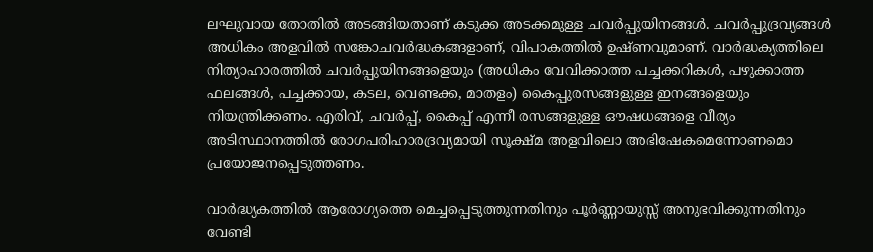ലഘുവായ തോതില്‍ അടങ്ങിയതാണ് കടുക്ക അടക്കമുള്ള ചവര്‍പ്പുയിനങ്ങള്‍. ചവര്‍പ്പുദ്രവ്യങ്ങള്‍ അധികം അളവില്‍ സങ്കോചവര്‍ദ്ധകങ്ങളാണ്, വിപാകത്തിൽ ഉഷ്ണവുമാണ്. വാര്‍ദ്ധക്യത്തിലെ നിത്യാഹാരത്തില്‍ ചവര്‍പ്പുയിനങ്ങളെയും (അധികം വേവിക്കാത്ത പച്ചക്കറികള്‍, പഴുക്കാത്ത ഫലങ്ങള്‍, പച്ചക്കായ, കടല, വെണ്ടക്ക, മാതളം) കൈപ്പുരസങ്ങളുള്ള ഇനങ്ങളെയും നിയന്ത്രിക്കണം. എരിവ്, ചവര്‍പ്പ്, കൈപ്പ് എന്നീ രസങ്ങളുള്ള ഔഷധങ്ങളെ വീര്യം അടിസ്ഥാനത്തില്‍ രോഗപരിഹാരദ്രവ്യമായി സൂക്ഷ്മ അളവിലൊ അഭിഷേകമെന്നോണമൊ പ്രയോജനപ്പെടുത്തണം.

വാര്‍ദ്ധ്യകത്തില്‍ ആരോഗ്യത്തെ മെച്ചപ്പെടുത്തുന്നതിനും പൂര്‍ണ്ണായുസ്സ് അനുഭവിക്കുന്നതിനും വേണ്ടി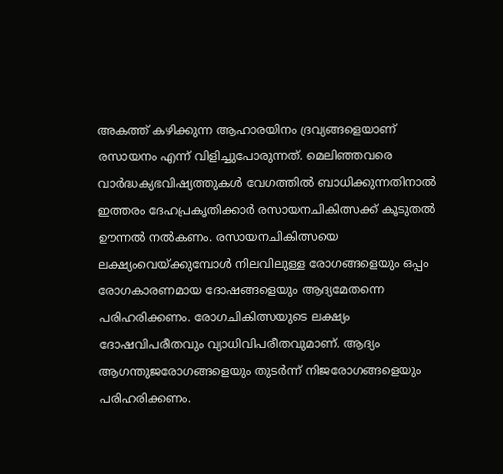അകത്ത് കഴിക്കുന്ന ആഹാരയിനം ദ്രവ്യങ്ങളെയാണ് രസായനം എന്ന് വിളിച്ചുപോരുന്നത്. മെലിഞ്ഞവരെ വാര്‍ദ്ധക്യഭവിഷ്യത്തുകള്‍ വേഗത്തില്‍ ബാധിക്കുന്നതിനാല്‍ ഇത്തരം ദേഹപ്രകൃതിക്കാര്‍ രസായനചികിത്സക്ക് കൂടുതല്‍ ഊന്നല്‍ നല്‍കണം. രസായനചികിത്സയെ ലക്ഷ്യംവെയ്ക്കുമ്പോള്‍ നിലവിലുള്ള രോഗങ്ങളെയും ഒപ്പം രോഗകാരണമായ ദോഷങ്ങളെയും ആദ്യമേതന്നെ പരിഹരിക്കണം. രോഗചികിത്സയുടെ ലക്ഷ്യം ദോഷവിപരീതവും വ്യാധിവിപരീതവുമാണ്. ആദ്യം ആഗന്തുജരോഗങ്ങളെയും തുടര്‍ന്ന് നിജരോഗങ്ങളെയും പരിഹരിക്കണം.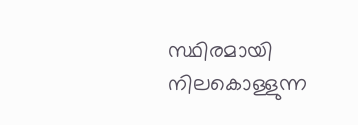സ്ഥിരമായി നിലകൊള്ളുന്ന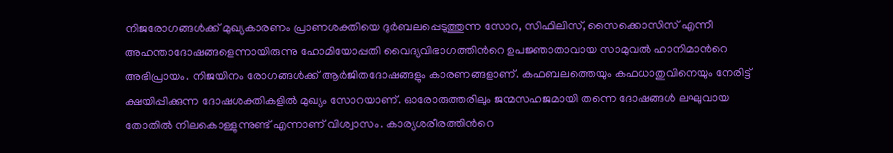നിജരോഗങ്ങള്‍ക്ക് മുഖ്യകാരണം പ്രാണശക്തിയെ ദുര്‍ബലപ്പെടുത്തുന്ന സോറ, സിഫിലിസ്, സൈക്കൊസിസ് എന്നീ അഹന്താദോഷങ്ങളെന്നായിരുന്നു ഹോമിയോപ്പതി വൈദ്യവിഭാഗത്തിന്‍റെ ഉപജ്ഞാതാവായ സാമുവല്‍ ഹാനിമാന്‍റെ അഭിപ്രായം. നിജയിനം രോഗങ്ങള്‍ക്ക് ആര്‍ജിതദോഷങ്ങളും കാരണങ്ങളാണ്. കഫബലത്തെയും കഫധാതുവിനെയും നേരിട്ട് ക്ഷയിപ്പിക്കുന്ന ദോഷശക്തികളില്‍ മുഖ്യം സോറയാണ്. ഓരോരുത്തരിലും ജന്മസഹജമായി തന്നെ ദോഷങ്ങള്‍ ലഘുവായ തോതില്‍ നിലകൊള്ളുന്നുണ്ട് എന്നാണ് വിശ്വാസം. കാര്യശരീരത്തിന്‍റെ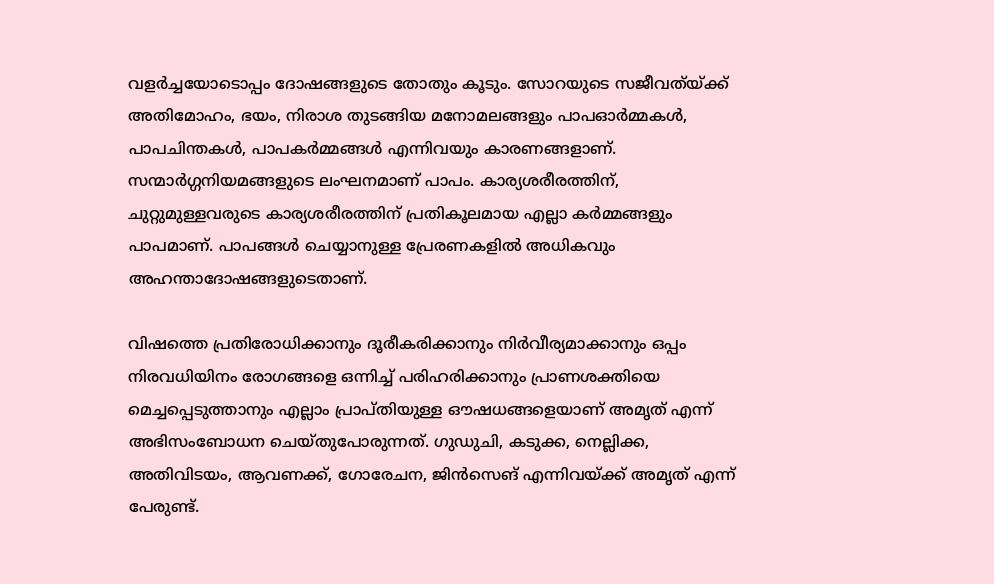വളര്‍ച്ചയോടൊപ്പം ദോഷങ്ങളുടെ തോതും കൂടും. സോറയുടെ സജീവത്യ്ക്ക് അതിമോഹം, ഭയം, നിരാശ തുടങ്ങിയ മനോമലങ്ങളും പാപഓര്‍മ്മകള്‍, പാപചിന്തകള്‍, പാപകര്‍മ്മങ്ങള്‍ എന്നിവയും കാരണങ്ങളാണ്. സന്മാര്‍ഗ്ഗനിയമങ്ങളുടെ ലംഘനമാണ് പാപം. കാര്യശരീരത്തിന്, ചുറ്റുമുള്ളവരുടെ കാര്യശരീരത്തിന് പ്രതികൂലമായ എല്ലാ കര്‍മ്മങ്ങളും പാപമാണ്. പാപങ്ങള്‍ ചെയ്യാനുള്ള പ്രേരണകളില്‍ അധികവും അഹന്താദോഷങ്ങളുടെതാണ്.

വിഷത്തെ പ്രതിരോധിക്കാനും ദൂരീകരിക്കാനും നിര്‍വീര്യമാക്കാനും ഒപ്പം നിരവധിയിനം രോഗങ്ങളെ ഒന്നിച്ച് പരിഹരിക്കാനും പ്രാണശക്തിയെ മെച്ചപ്പെടുത്താനും എല്ലാം പ്രാപ്തിയുള്ള ഔഷധങ്ങളെയാണ് അമൃത് എന്ന് അഭിസംബോധന ചെയ്തുപോരുന്നത്. ഗുഡുചി, കടുക്ക, നെല്ലിക്ക, അതിവിടയം, ആവണക്ക്, ഗോരേചന, ജിൻസെങ് എന്നിവയ്ക്ക് അമൃത് എന്ന് പേരുണ്ട്.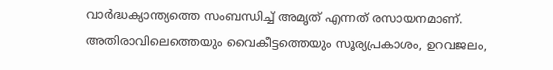വാര്‍ദ്ധക്യാന്ത്യത്തെ സംബന്ധിച്ച് അമൃത് എന്നത് രസായനമാണ്. അതിരാവിലെത്തെയും വൈകീട്ടത്തെയും സൂര്യപ്രകാശം, ഉറവജലം,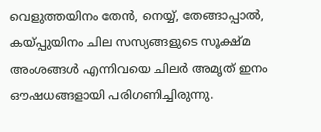വെളുത്തയിനം തേന്‍, നെയ്യ്, തേങ്ങാപ്പാല്‍, കയ്പ്പുയിനം ചില സസ്യങ്ങളുടെ സൂക്ഷ്മ അംശങ്ങള്‍ എന്നിവയെ ചിലര്‍ അമൃത് ഇനം ഔഷധങ്ങളായി പരിഗണിച്ചിരുന്നു.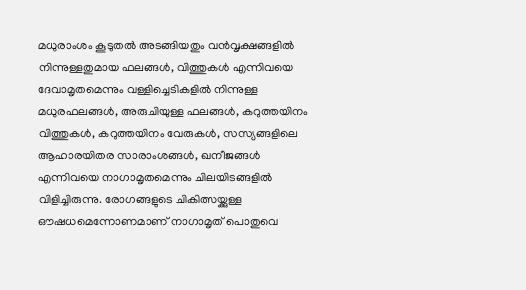മധുരാംശം കൂടുതല്‍ അടങ്ങിയതും വന്‍വൃക്ഷങ്ങളില്‍ നിന്നുള്ളതുമായ ഫലങ്ങള്‍, വിത്തുകള്‍ എന്നിവയെ ദേവാമൃതമെന്നും വള്ളിച്ചെടികളില്‍ നിന്നുള്ള മധുരഫലങ്ങള്‍, അരുചിയുള്ള ഫലങ്ങള്‍, കറുത്തയിനം വിത്തുകള്‍, കറുത്തയിനം വേരുകള്‍, സസ്യങ്ങളിലെ ആഹാരയിതര സാരാംശങ്ങള്‍, ഖനീജങ്ങള്‍ എന്നിവയെ നാഗാമൃതമെന്നും ചിലയിടങ്ങളില്‍ വിളിച്ചിരുന്നു. രോഗങ്ങളുടെ ചികിത്സയ്ക്കുള്ള ഔഷധമെന്നോണമാണ് നാഗാമൃത് പൊതുവെ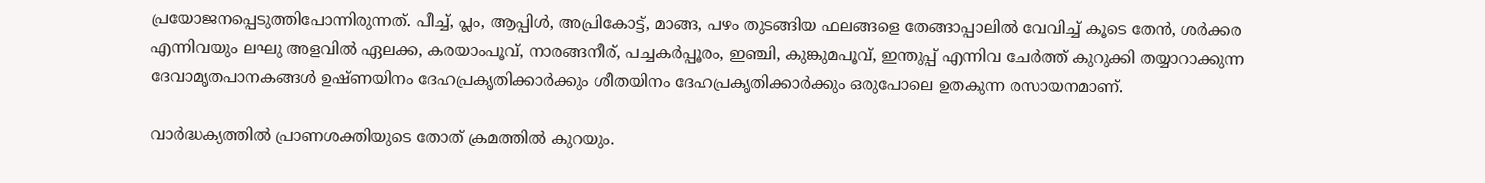പ്രയോജനപ്പെടുത്തിപോന്നിരുന്നത്. പീച്ച്, പ്ലം, ആപ്പിള്‍, അപ്രികോട്ട്‌, മാങ്ങ, പഴം തുടങ്ങിയ ഫലങ്ങളെ തേങ്ങാപ്പാലിൽ വേവിച്ച് കൂടെ തേന്‍, ശര്‍ക്കര എന്നിവയും ലഘു അളവില്‍ ഏലക്ക, കരയാംപൂവ്, നാരങ്ങനീര്, പച്ചകര്‍പ്പൂരം, ഇഞ്ചി, കുങ്കുമപൂവ്, ഇന്തുപ്പ് എന്നിവ ചേര്‍ത്ത് കുറുക്കി തയ്യാറാക്കുന്ന ദേവാമൃതപാനകങ്ങൾ ഉഷ്ണയിനം ദേഹപ്രകൃതിക്കാർക്കും ശീതയിനം ദേഹപ്രകൃതിക്കാര്‍ക്കും ഒരുപോലെ ഉതകുന്ന രസായനമാണ്.

വാര്‍ദ്ധക്യത്തില്‍ പ്രാണശക്തിയുടെ തോത് ക്രമത്തിൽ കുറയും.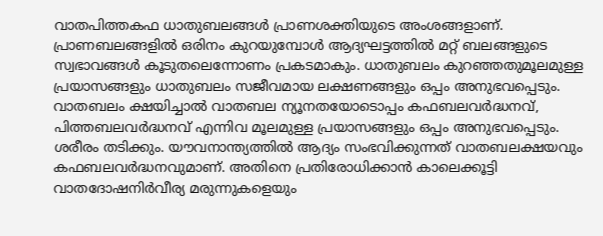വാതപിത്തകഫ ധാതുബലങ്ങള്‍ പ്രാണശക്തിയുടെ അംശങ്ങളാണ്. പ്രാണബലങ്ങളിൽ ഒരിനം കുറയുമ്പോൾ ആദ്യഘട്ടത്തില്‍ മറ്റ് ബലങ്ങളുടെ സ്വഭാവങ്ങള്‍ കൂടുതലെന്നോണം പ്രകടമാകും. ധാതുബലം കുറഞ്ഞതുമൂലമുള്ള പ്രയാസങ്ങളും ധാതുബലം സജീവമായ ലക്ഷണങ്ങളും ഒപ്പം അനുഭവപ്പെടും. വാതബലം ക്ഷയിച്ചാല്‍ വാതബല ന്യൂനതയോടൊപ്പം കഫബലവര്‍ദ്ധനവ്‌, പിത്തബലവര്‍ദ്ധനവ്‌ എന്നിവ മൂലമുള്ള പ്രയാസങ്ങളും ഒപ്പം അനുഭവപ്പെടും. ശരീരം തടിക്കും. യൗവനാന്ത്യത്തില്‍ ആദ്യം സംഭവിക്കുന്നത്‌ വാതബലക്ഷയവും കഫബലവര്‍ദ്ധനവുമാണ്. അതിനെ പ്രതിരോധിക്കാന്‍ കാലെക്കൂട്ടി വാതദോഷനിര്‍വീര്യ മരുന്നുകളെയും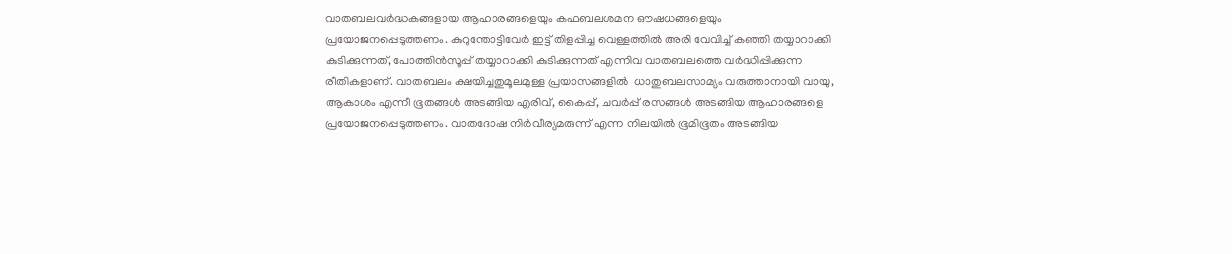വാതബലവര്‍ദ്ധകങ്ങളായ ആഹാരങ്ങളെയും കഫബലശമന ഔഷധങ്ങളെയും പ്രയോജനപ്പെടുത്തണം. കുറുന്തോട്ടിവേര്‍ ഇട്ട് തിളപ്പിച്ച വെള്ളത്തില്‍ അരി വേവിച്ച് കഞ്ഞി തയ്യാറാക്കി കുടിക്കുന്നത്, പോത്തിന്‍സൂപ്പ് തയ്യാറാക്കി കുടിക്കുന്നത് എന്നിവ വാതബലത്തെ വര്‍ദ്ധിപ്പിക്കുന്ന രീതികളാണ്. വാതബലം ക്ഷയിച്ചതുമൂലമുള്ള പ്രയാസങ്ങളില്‍  ധാതുബലസാമ്യം വരുത്താനായി വായു, ആകാശം എന്നീ ഭൂതങ്ങള്‍ അടങ്ങിയ എരിവ്, കൈപ്പ്, ചവര്‍പ്പ് രസങ്ങള്‍ അടങ്ങിയ ആഹാരങ്ങളെ പ്രയോജനപ്പെടുത്തണം. വാതദോഷ നിര്‍വീര്യമരുന്ന് എന്ന നിലയില്‍ ഭൂമിഭൂതം അടങ്ങിയ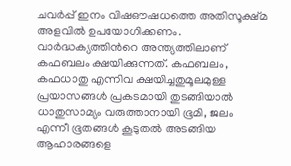ചവര്‍പ്പ് ഇനം വിഷഔഷധത്തെ അതിസൂക്ഷ്മ അളവില്‍ ഉപയോഗിക്കണം. വാര്‍ദ്ധക്യത്തിന്‍റെ അന്ത്യത്തിലാണ് കഫബലം ക്ഷയിക്കുന്നത്. കഫബലം, കഫധാതു എന്നിവ ക്ഷയിച്ചതുമൂലമുള്ള പ്രയാസങ്ങൾ പ്രകടമായി തുടങ്ങിയാല്‍ ധാതുസാമ്യം വരുത്താനായി ഭൂമി, ജലം എന്നീ ഭൂതങ്ങള്‍ കൂടുതല്‍ അടങ്ങിയ ആഹാരങ്ങളെ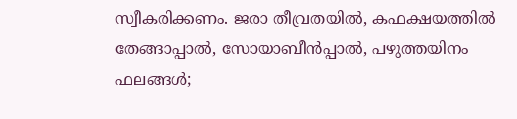സ്വീകരിക്കണം. ജരാ തീവ്രതയില്‍, കഫക്ഷയത്തില്‍ തേങ്ങാപ്പാല്‍, സോയാബീന്‍പ്പാല്‍, പഴുത്തയിനം ഫലങ്ങൾ;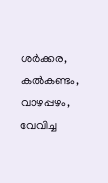ശര്‍ക്കര, കല്‍കണ്ടം, വാഴപ്പഴം, വേവിച്ച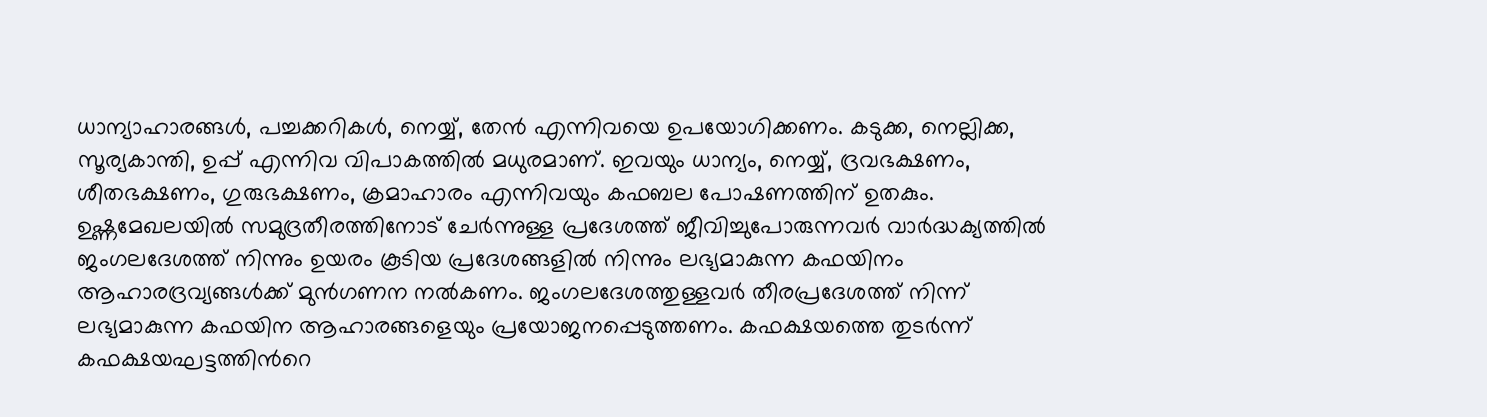ധാന്യാഹാരങ്ങള്‍, പച്ചക്കറികള്‍, നെയ്യ്, തേന്‍ എന്നിവയെ ഉപയോഗിക്കണം. കടുക്ക, നെല്ലിക്ക, സൂര്യകാന്തി, ഉപ്പ് എന്നിവ വിപാകത്തില്‍ മധുരമാണ്. ഇവയും ധാന്യം, നെയ്യ്, ദ്രവഭക്ഷണം, ശീതഭക്ഷണം, ഗുരുഭക്ഷണം, ക്രമാഹാരം എന്നിവയും കഫബല പോഷണത്തിന് ഉതകും. ഉഷ്ണമേഖലയില്‍ സമുദ്രതീരത്തിനോട് ചേര്‍ന്നുള്ള പ്രദേശത്ത്‌ ജീവിച്ചുപോരുന്നവര്‍ വാര്‍ദ്ധക്യത്തില്‍ ജംഗലദേശത്ത് നിന്നും ഉയരം കൂടിയ പ്രദേശങ്ങളില്‍ നിന്നും ലഭ്യമാകുന്ന കഫയിനം ആഹാരദ്രവ്യങ്ങള്‍ക്ക് മുന്‍ഗണന നല്‍കണം. ജംഗലദേശത്തുള്ളവര്‍ തീരപ്രദേശത്ത്‌ നിന്ന് ലഭ്യമാകുന്ന കഫയിന ആഹാരങ്ങളെയും പ്രയോജനപ്പെടുത്തണം. കഫക്ഷയത്തെ തുടര്‍ന്ന് കഫക്ഷയഘട്ടത്തിന്‍റെ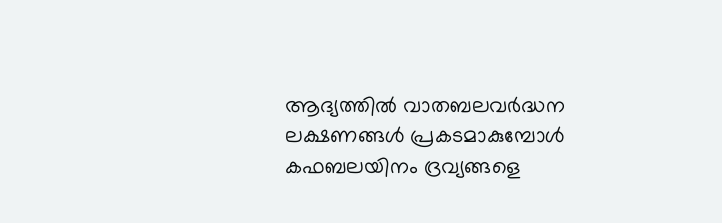ആദ്യത്തില്‍ വാതബലവര്‍ദ്ധന ലക്ഷണങ്ങള്‍ പ്രകടമാകുമ്പോള്‍ കഫബലയിനം ദ്രവ്യങ്ങളെ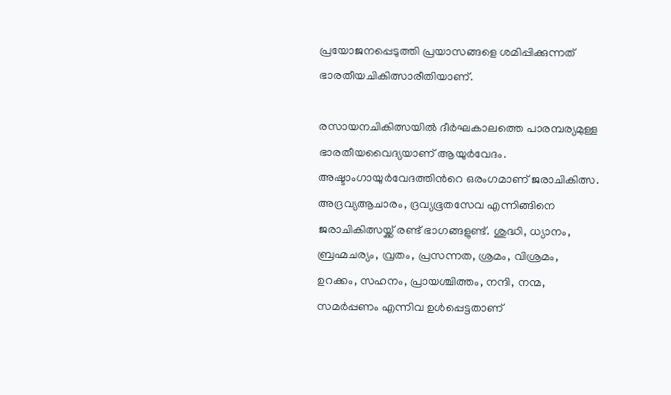പ്രയോജനപ്പെടുത്തി പ്രയാസങ്ങളെ ശമിപ്പിക്കുന്നത് ഭാരതീയചികിത്സാരീതിയാണ്.

രസായനചികിത്സയില്‍ ദീർഘകാലത്തെ പാരമ്പര്യമുള്ള ഭാരതീയവൈദ്യയാണ് ആയുർവേദം. അഷ്ടാംഗായുര്‍വേദത്തിന്‍റെ ഒരംഗമാണ് ജരാചികിത്സ. അദ്രവ്യആചാരം, ദ്രവ്യഭൂതസേവ എന്നിങ്ങിനെ ജരാചികിത്സയ്ക്ക് രണ്ട് ഭാഗങ്ങളുണ്ട്. ശുദ്ധി, ധ്യാനം, ബ്രഹ്മചര്യം, വ്രതം, പ്രസന്നത, ശ്രമം, വിശ്രമം, ഉറക്കം, സഹനം, പ്രായശ്ചിത്തം, നന്ദി, നന്മ, സമര്‍പ്പണം എന്നിവ ഉള്‍പ്പെട്ടതാണ്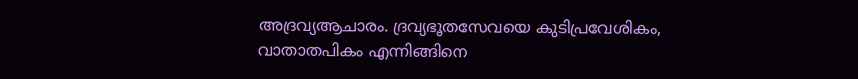അദ്രവ്യആചാരം. ദ്രവ്യഭൂതസേവയെ കുടിപ്രവേശികം, വാതാതപികം എന്നിങ്ങിനെ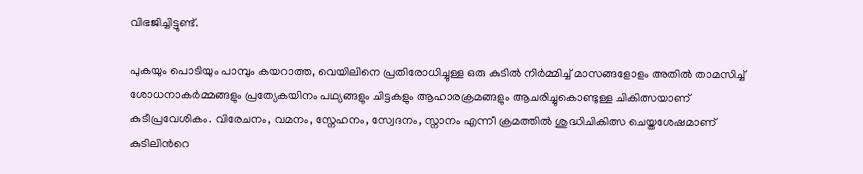വിഭജിച്ചിട്ടുണ്ട്.

പുകയും പൊടിയും പാമ്പും കയറാത്ത, വെയിലിനെ പ്രതിരോധിച്ചുള്ള ഒരു കുടില്‍ നിർമ്മിച്ച് മാസങ്ങളോളം അതിൽ താമസിച്ച് ശോധനാകര്‍മ്മങ്ങളും പ്രത്യേകയിനം പഥ്യങ്ങളും ചിട്ടകളും ആഹാരക്രമങ്ങളും ആചരിച്ചുകൊണ്ടുള്ള ചികിത്സയാണ് കുടീപ്രവേശികം. വിരേചനം, വമനം, സ്നേഹനം, സ്വേദനം, സ്നാനം എന്നീ ക്രമത്തിൽ ശുദ്ധിചികിത്സ ചെയ്തശേഷമാണ് കുടിലിന്‍റെ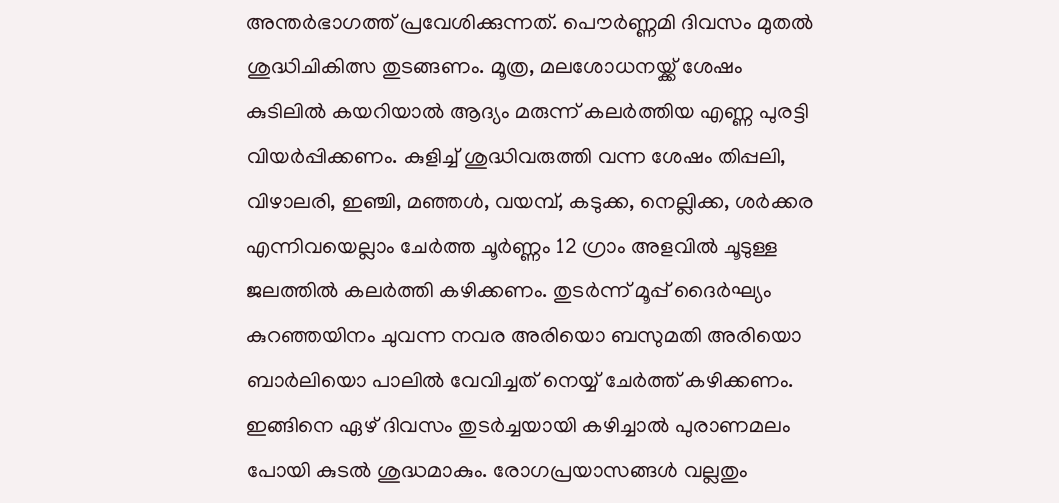അന്തര്‍ഭാഗത്ത് പ്രവേശിക്കുന്നത്. പൌര്‍ണ്ണമി ദിവസം മുതല്‍ ശുദ്ധിചികിത്സ തുടങ്ങണം. മൂത്ര, മലശോധനയ്ക്ക് ശേഷം കുടിലില്‍ കയറിയാല്‍ ആദ്യം മരുന്ന് കലര്‍ത്തിയ എണ്ണ പുരട്ടി വിയര്‍പ്പിക്കണം. കുളിച്ച് ശുദ്ധിവരുത്തി വന്ന ശേഷം തിപ്പലി, വിഴാലരി, ഇഞ്ചി, മഞ്ഞള്‍, വയമ്പ്, കടുക്ക, നെല്ലിക്ക, ശര്‍ക്കര എന്നിവയെല്ലാം ചേര്‍ത്ത ചൂര്‍ണ്ണം 12 ഗ്രാം അളവില്‍ ചൂടുള്ള ജലത്തില്‍ കലര്‍ത്തി കഴിക്കണം. തുടര്‍ന്ന് മൂപ്പ് ദൈര്‍ഘ്യം കുറഞ്ഞയിനം ചുവന്ന നവര അരിയൊ ബസുമതി അരിയൊ ബാര്‍ലിയൊ പാലില്‍ വേവിച്ചത് നെയ്യ് ചേര്‍ത്ത് കഴിക്കണം. ഇങ്ങിനെ ഏഴ് ദിവസം തുടര്‍ച്ചയായി കഴിച്ചാല്‍ പുരാണമലം പോയി കുടല്‍ ശുദ്ധമാകും. രോഗപ്രയാസങ്ങള്‍ വല്ലതും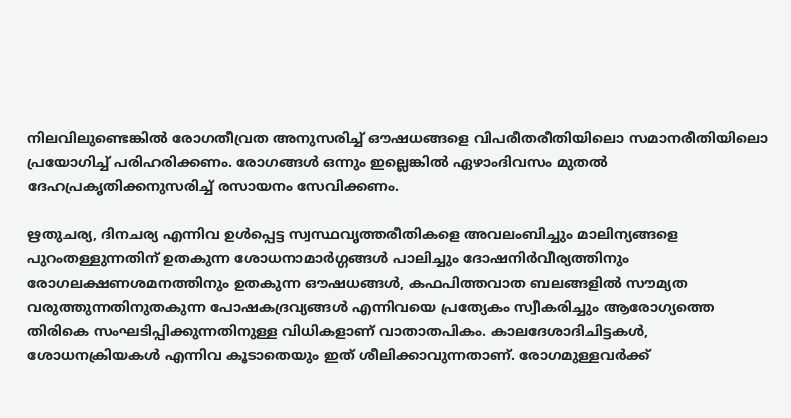നിലവിലുണ്ടെങ്കില്‍ രോഗതീവ്രത അനുസരിച്ച് ഔഷധങ്ങളെ വിപരീതരീതിയിലൊ സമാനരീതിയിലൊ പ്രയോഗിച്ച് പരിഹരിക്കണം. രോഗങ്ങള്‍ ഒന്നും ഇല്ലെങ്കില്‍ ഏഴാംദിവസം മുതല്‍ ദേഹപ്രകൃതിക്കനുസരിച്ച് രസായനം സേവിക്കണം.

ഋതുചര്യ, ദിനചര്യ എന്നിവ ഉള്‍പ്പെട്ട സ്വസ്ഥവൃത്തരീതികളെ അവലംബിച്ചും മാലിന്യങ്ങളെ പുറംതള്ളുന്നതിന് ഉതകുന്ന ശോധനാമാര്‍ഗ്ഗങ്ങള്‍ പാലിച്ചും ദോഷനിര്‍വീര്യത്തിനും രോഗലക്ഷണശമനത്തിനും ഉതകുന്ന ഔഷധങ്ങള്‍, കഫപിത്തവാത ബലങ്ങളില്‍ സൗമ്യത വരുത്തുന്നതിനുതകുന്ന പോഷകദ്രവ്യങ്ങള്‍ എന്നിവയെ പ്രത്യേകം സ്വീകരിച്ചും ആരോഗ്യത്തെ തിരികെ സംഘടിപ്പിക്കുന്നതിനുള്ള വിധികളാണ് വാതാതപികം. കാലദേശാദിചിട്ടകള്‍, ശോധനക്രിയകള്‍ എന്നിവ കൂടാതെയും ഇത് ശീലിക്കാവുന്നതാണ്. രോഗമുള്ളവര്‍ക്ക്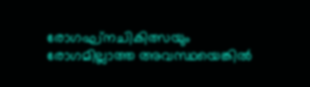രോഗഘ്നചികിത്സയും രോഗമില്ലാത്ത അവസ്ഥയെങ്കില്‍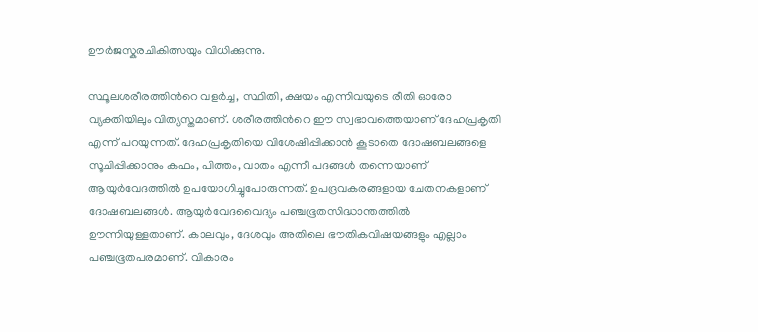ഊര്‍ജസ്കരചികിത്സയും വിധിക്കുന്നു.

സ്ഥൂലശരീരത്തിന്‍റെ വളര്‍ച്ച, സ്ഥിതി, ക്ഷയം എന്നിവയുടെ രീതി ഓരോ വ്യക്തിയിലും വിത്യസ്തമാണ്. ശരീരത്തിന്‍റെ ഈ സ്വഭാവത്തെയാണ് ദേഹപ്രകൃതി എന്ന് പറയുന്നത്. ദേഹപ്രകൃതിയെ വിശേഷിപ്പിക്കാന്‍ കൂടാതെ ദോഷബലങ്ങളെ സൂചിപ്പിക്കാനും കഫം, പിത്തം, വാതം എന്നീ പദങ്ങള്‍ തന്നെയാണ് ആയുര്‍വേദത്തില്‍ ഉപയോഗിച്ചുപോരുന്നത്. ഉപദ്രവകരങ്ങളായ ചേതനകളാണ് ദോഷബലങ്ങള്‍. ആയുര്‍വേദവൈദ്യം പഞ്ചഭൂതസിദ്ധാന്തത്തില്‍ ഊന്നിയുള്ളതാണ്. കാലവും, ദേശവും അതിലെ ഭൗതികവിഷയങ്ങളും എല്ലാം പഞ്ചഭൂതപരമാണ്. വികാരം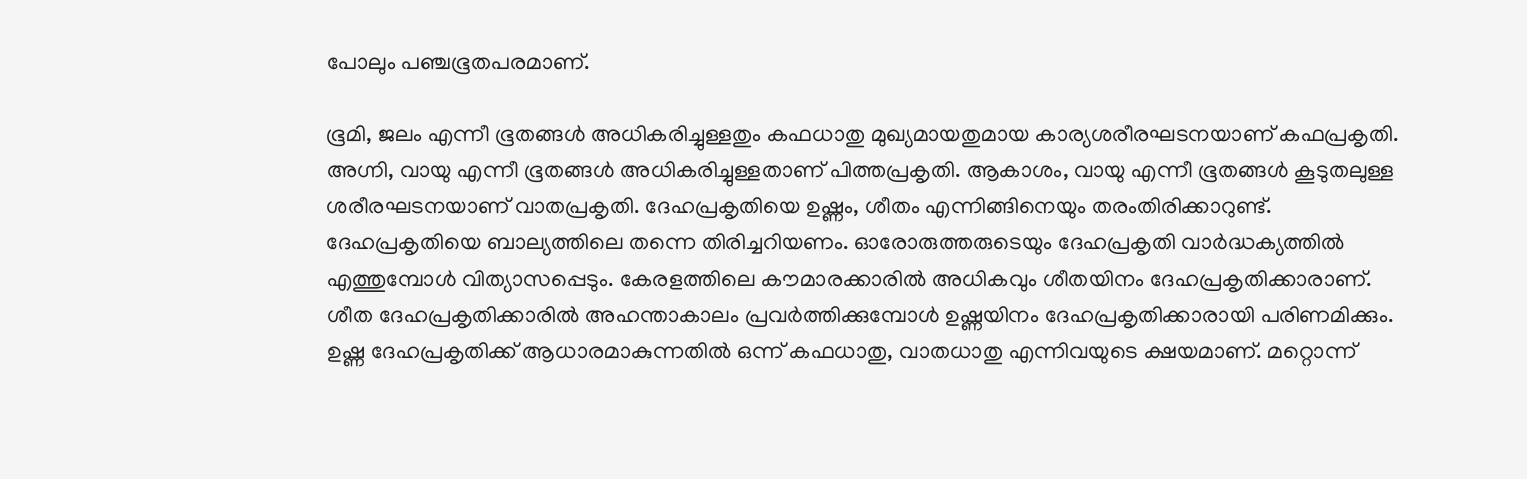പോലും പഞ്ചഭൂതപരമാണ്.

ഭൂമി, ജലം എന്നീ ഭൂതങ്ങള്‍ അധികരിച്ചുള്ളതും കഫധാതു മുഖ്യമായതുമായ കാര്യശരീരഘടനയാണ് കഫപ്രകൃതി. അഗ്നി, വായു എന്നീ ഭൂതങ്ങള്‍ അധികരിച്ചുള്ളതാണ് പിത്തപ്രകൃതി. ആകാശം, വായു എന്നീ ഭൂതങ്ങള്‍ കൂടുതലുള്ള ശരീരഘടനയാണ് വാതപ്രകൃതി. ദേഹപ്രകൃതിയെ ഉഷ്ണം, ശീതം എന്നിങ്ങിനെയും തരംതിരിക്കാറുണ്ട്. ദേഹപ്രകൃതിയെ ബാല്യത്തിലെ തന്നെ തിരിച്ചറിയണം. ഓരോരുത്തരുടെയും ദേഹപ്രകൃതി വാര്‍ദ്ധക്യത്തില്‍ എത്തുമ്പോള്‍ വിത്യാസപ്പെടും. കേരളത്തിലെ കൗമാരക്കാരില്‍ അധികവും ശീതയിനം ദേഹപ്രകൃതിക്കാരാണ്. ശീത ദേഹപ്രകൃതിക്കാരില്‍ അഹന്താകാലം പ്രവര്‍ത്തിക്കുമ്പോള്‍ ഉഷ്ണയിനം ദേഹപ്രകൃതിക്കാരായി പരിണമിക്കും. ഉഷ്ണ ദേഹപ്രകൃതിക്ക് ആധാരമാകുന്നതില്‍ ഒന്ന് കഫധാതു, വാതധാതു എന്നിവയുടെ ക്ഷയമാണ്. മറ്റൊന്ന്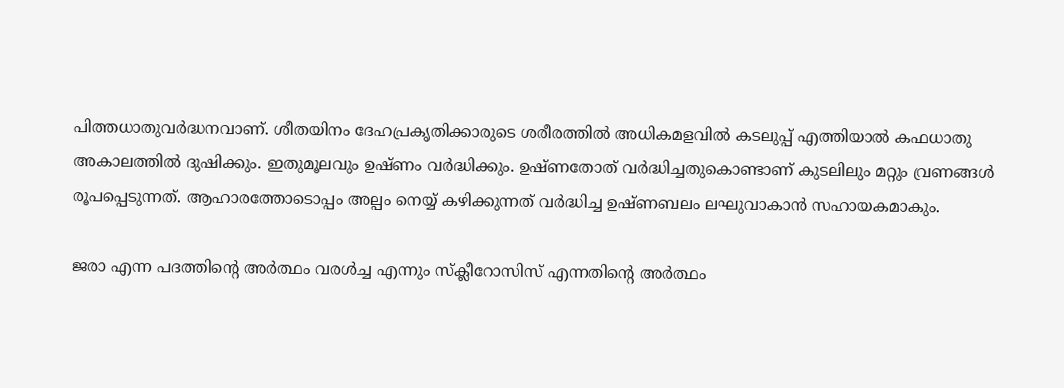പിത്തധാതുവര്‍ദ്ധനവാണ്. ശീതയിനം ദേഹപ്രകൃതിക്കാരുടെ ശരീരത്തില്‍ അധികമളവില്‍ കടലുപ്പ്‌ എത്തിയാല്‍ കഫധാതു അകാലത്തില്‍ ദുഷിക്കും. ഇതുമൂലവും ഉഷ്ണം വര്‍ദ്ധിക്കും. ഉഷ്ണതോത് വര്‍ദ്ധിച്ചതുകൊണ്ടാണ് കുടലിലും മറ്റും വ്രണങ്ങള്‍ രൂപപ്പെടുന്നത്. ആഹാരത്തോടൊപ്പം അല്പം നെയ്യ് കഴിക്കുന്നത്‌ വര്‍ദ്ധിച്ച ഉഷ്ണബലം ലഘുവാകാന്‍ സഹായകമാകും.

ജരാ എന്ന പദത്തിന്‍റെ അര്‍ത്ഥം വരൾച്ച എന്നും സ്ക്ലീറോസിസ് എന്നതിന്‍റെ അര്‍ത്ഥം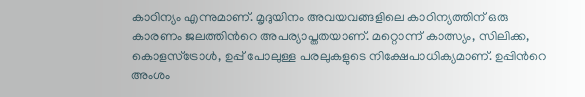കാഠിന്യം എന്നുമാണ്. മൃദുയിനം അവയവങ്ങളിലെ കാഠിന്യത്തിന് ഒരു കാരണം ജലത്തിന്‍റെ അപര്യാപ്തതയാണ്. മറ്റൊന്ന് കാത്സ്യം, സിലിക്ക, കൊളസ്ട്രോള്‍, ഉപ്പ് പോലുള്ള പരലുകളുടെ നിക്ഷേപാധിക്യമാണ്. ഉപ്പിന്‍റെ അംശം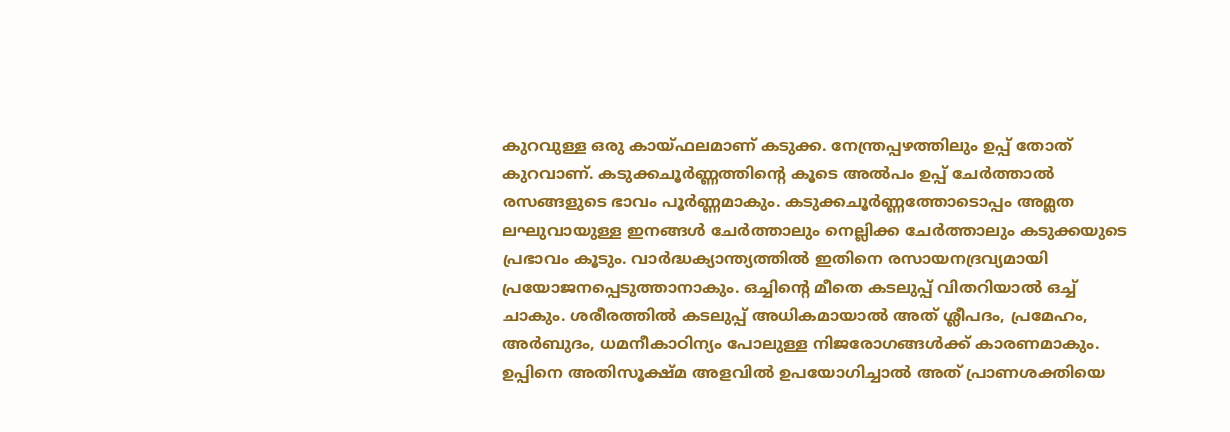കുറവുള്ള ഒരു കായ്ഫലമാണ് കടുക്ക. നേന്ത്രപ്പഴത്തിലും ഉപ്പ് തോത് കുറവാണ്. കടുക്കചൂര്‍ണ്ണത്തിന്‍റെ കൂടെ അല്‍പം ഉപ്പ് ചേര്‍ത്താല്‍ രസങ്ങളുടെ ഭാവം പൂര്‍ണ്ണമാകും. കടുക്കചൂര്‍ണ്ണത്തോടൊപ്പം അമ്ലത ലഘുവായുള്ള ഇനങ്ങള്‍ ചേര്‍ത്താലും നെല്ലിക്ക ചേര്‍ത്താലും കടുക്കയുടെ പ്രഭാവം കൂടും. വാര്‍ദ്ധക്യാന്ത്യത്തില്‍ ഇതിനെ രസായനദ്രവ്യമായി പ്രയോജനപ്പെടുത്താനാകും. ഒച്ചിന്‍റെ മീതെ കടലുപ്പ്‌ വിതറിയാൽ ഒച്ച് ചാകും. ശരീരത്തില്‍ കടലുപ്പ്‌ അധികമായാല്‍ അത് ശ്ലീപദം, പ്രമേഹം, അർബുദം, ധമനീകാഠിന്യം പോലുള്ള നിജരോഗങ്ങൾക്ക് കാരണമാകും. ഉപ്പിനെ അതിസൂക്ഷ്മ അളവില്‍ ഉപയോഗിച്ചാല്‍ അത് പ്രാണശക്തിയെ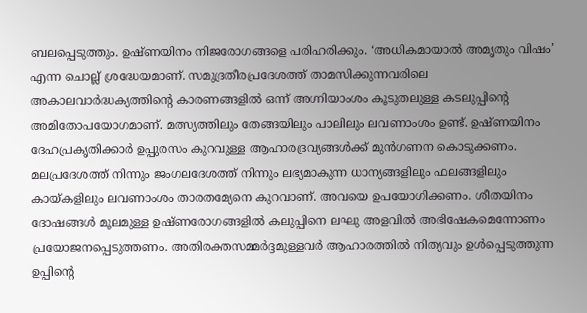ബലപ്പെടുത്തും. ഉഷ്ണയിനം നിജരോഗങ്ങളെ പരിഹരിക്കും. ‘അധികമായാല്‍ അമൃതും വിഷം’ എന്ന ചൊല്ല് ശ്രദ്ധേയമാണ്. സമുദ്രതീരപ്രദേശത്ത് താമസിക്കുന്നവരിലെ അകാലവാര്‍ദ്ധക്യത്തിന്‍റെ കാരണങ്ങളില്‍ ഒന്ന് അഗ്നിയാംശം കൂടുതലുള്ള കടലുപ്പിന്‍റെ അമിതോപയോഗമാണ്. മത്സ്യത്തിലും തേങ്ങയിലും പാലിലും ലവണാംശം ഉണ്ട്. ഉഷ്ണയിനം ദേഹപ്രകൃതിക്കാര്‍ ഉപ്പുരസം കുറവുള്ള ആഹാരദ്രവ്യങ്ങള്‍ക്ക് മുന്‍ഗണന കൊടുക്കണം. മലപ്രദേശത്ത് നിന്നും ജംഗലദേശത്ത് നിന്നും ലഭ്യമാകുന്ന ധാന്യങ്ങളിലും ഫലങ്ങളിലും കായ്കളിലും ലവണാംശം താരതമ്യേനെ കുറവാണ്. അവയെ ഉപയോഗിക്കണം. ശീതയിനം ദോഷങ്ങള്‍ മൂലമുള്ള ഉഷ്ണരോഗങ്ങളില്‍ കലുപ്പിനെ ലഘു അളവില്‍ അഭിഷേകമെന്നോണം പ്രയോജനപ്പെടുത്തണം. അതിരക്തസമ്മർദ്ദമുള്ളവർ ആഹാരത്തിൽ നിത്യവും ഉള്‍പ്പെടുത്തുന്ന ഉപ്പിന്‍റെ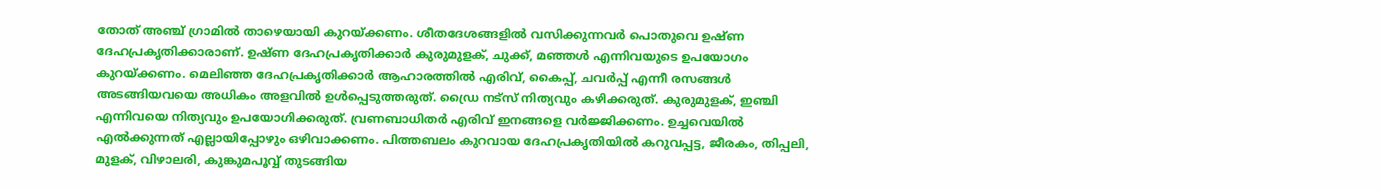തോത് അഞ്ച് ഗ്രാമിൽ താഴെയായി കുറയ്ക്കണം. ശീതദേശങ്ങളില്‍ വസിക്കുന്നവര്‍ പൊതുവെ ഉഷ്ണ ദേഹപ്രകൃതിക്കാരാണ്. ഉഷ്ണ ദേഹപ്രകൃതിക്കാര്‍ കുരുമുളക്, ചുക്ക്, മഞ്ഞള്‍ എന്നിവയുടെ ഉപയോഗം കുറയ്ക്കണം. മെലിഞ്ഞ ദേഹപ്രകൃതിക്കാര്‍ ആഹാരത്തില്‍ എരിവ്, കൈപ്പ്, ചവര്‍പ്പ് എന്നീ രസങ്ങള്‍ അടങ്ങിയവയെ അധികം അളവില്‍ ഉള്‍പ്പെടുത്തരുത്. ഡ്രൈ നട്സ് നിത്യവും കഴിക്കരുത്. കുരുമുളക്, ഇഞ്ചി എന്നിവയെ നിത്യവും ഉപയോഗിക്കരുത്. വ്രണബാധിതര്‍ എരിവ് ഇനങ്ങളെ വര്‍ജ്ജിക്കണം. ഉച്ചവെയില്‍ എല്‍ക്കുന്നത് എല്ലായിപ്പോഴും ഒഴിവാക്കണം. പിത്തബലം കുറവായ ദേഹപ്രകൃതിയില്‍ കറുവപ്പട്ട, ജീരകം, തിപ്പലി, മുളക്, വിഴാലരി, കുങ്കുമപൂവ്വ് തുടങ്ങിയ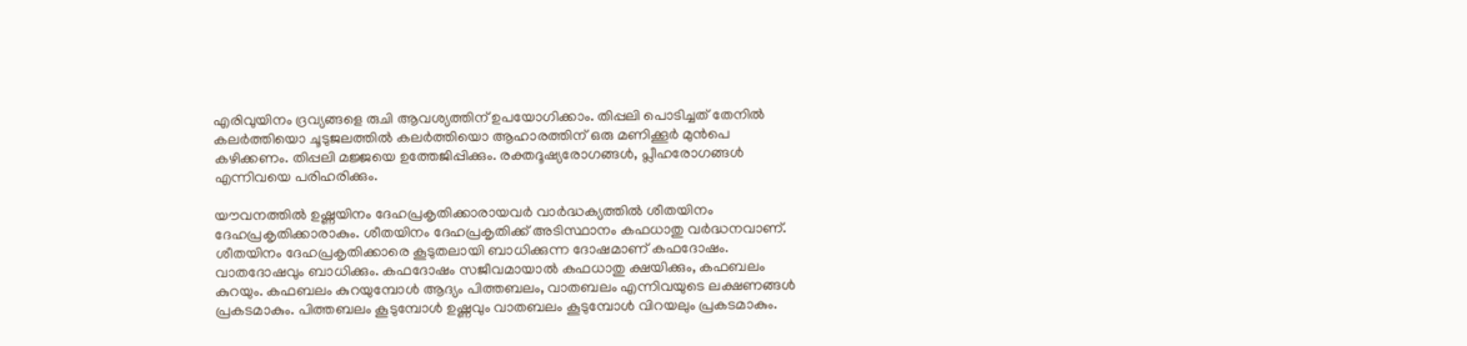എരിവുയിനം ദ്രവ്യങ്ങളെ രുചി ആവശ്യത്തിന് ഉപയോഗിക്കാം. തിപ്പലി പൊടിച്ചത് തേനില്‍ കലര്‍ത്തിയൊ ചൂടുജലത്തില്‍ കലര്‍ത്തിയൊ ആഹാരത്തിന് ഒരു മണിക്കൂര്‍ മുന്‍പെ കഴിക്കണം. തിപ്പലി മജ്ജയെ ഉത്തേജിപ്പിക്കും. രക്തദൂഷ്യരോഗങ്ങള്‍, പ്ലീഹരോഗങ്ങള്‍ എന്നിവയെ പരിഹരിക്കും.

യൗവനത്തില്‍ ഉഷ്ണയിനം ദേഹപ്രകൃതിക്കാരായവര്‍ വാര്‍ദ്ധക്യത്തില്‍ ശീതയിനം ദേഹപ്രകൃതിക്കാരാകും. ശീതയിനം ദേഹപ്രകൃതിക്ക് അടിസ്ഥാനം കഫധാതു വര്‍ദ്ധനവാണ്. ശീതയിനം ദേഹപ്രകൃതിക്കാരെ കൂടുതലായി ബാധിക്കുന്ന ദോഷമാണ് കഫദോഷം. വാതദോഷവും ബാധിക്കും. കഫദോഷം സജീവമായാല്‍ കഫധാതു ക്ഷയിക്കും, കഫബലം കുറയും. കഫബലം കുറയുമ്പോള്‍ ആദ്യം പിത്തബലം, വാതബലം എന്നിവയുടെ ലക്ഷണങ്ങള്‍ പ്രകടമാകും. പിത്തബലം കൂടുമ്പോള്‍ ഉഷ്ണവും വാതബലം കൂടുമ്പോള്‍ വിറയലും പ്രകടമാകും.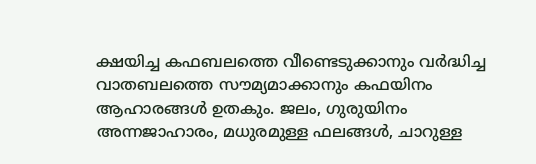ക്ഷയിച്ച കഫബലത്തെ വീണ്ടെടുക്കാനും വര്‍ദ്ധിച്ച വാതബലത്തെ സൗമ്യമാക്കാനും കഫയിനം ആഹാരങ്ങള്‍ ഉതകും. ജലം, ഗുരുയിനം അന്നജാഹാരം, മധുരമുള്ള ഫലങ്ങൾ, ചാറുള്ള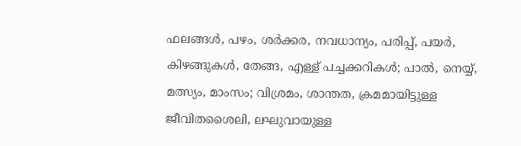ഫലങ്ങള്‍, പഴം, ശര്‍ക്കര, നവധാന്യം, പരിപ്പ്, പയര്‍, കിഴങ്ങുകള്‍, തേങ്ങ, എള്ള് പച്ചക്കറികള്‍; പാല്‍, നെയ്യ്, മത്സ്യം, മാംസം; വിശ്രമം, ശാന്തത, ക്രമമായിട്ടുള്ള ജീവിതശൈലി, ലഘുവായുള്ള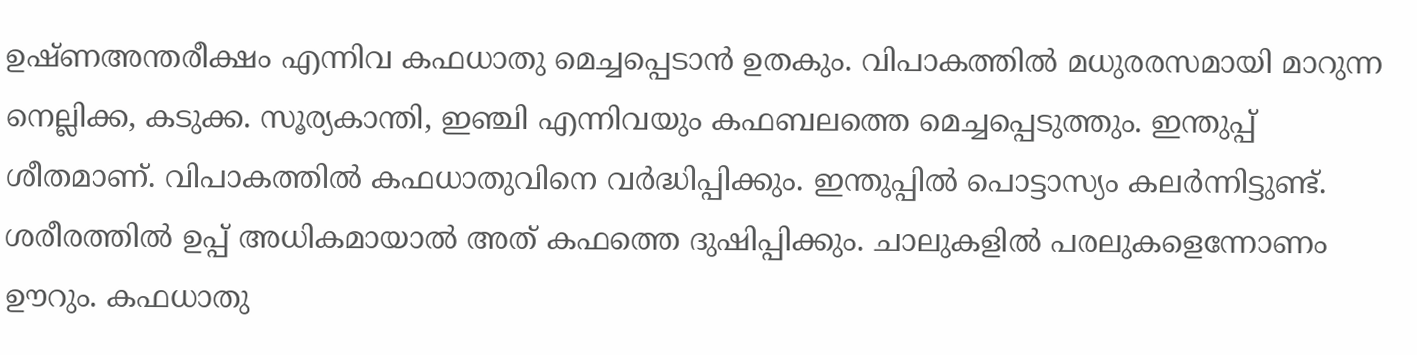ഉഷ്ണഅന്തരീക്ഷം എന്നിവ കഫധാതു മെച്ചപ്പെടാന്‍ ഉതകും. വിപാകത്തില്‍ മധുരരസമായി മാറുന്ന നെല്ലിക്ക, കടുക്ക. സൂര്യകാന്തി, ഇഞ്ചി എന്നിവയും കഫബലത്തെ മെച്ചപ്പെടുത്തും. ഇന്തുപ്പ് ശീതമാണ്. വിപാകത്തിൽ കഫധാതുവിനെ വർദ്ധിപ്പിക്കും. ഇന്തുപ്പില്‍ പൊട്ടാസ്യം കലര്‍ന്നിട്ടുണ്ട്. ശരീരത്തില്‍ ഉപ്പ് അധികമായാൽ അത് കഫത്തെ ദുഷിപ്പിക്കും. ചാലുകളില്‍ പരലുകളെന്നോണം ഊറും. കഫധാതു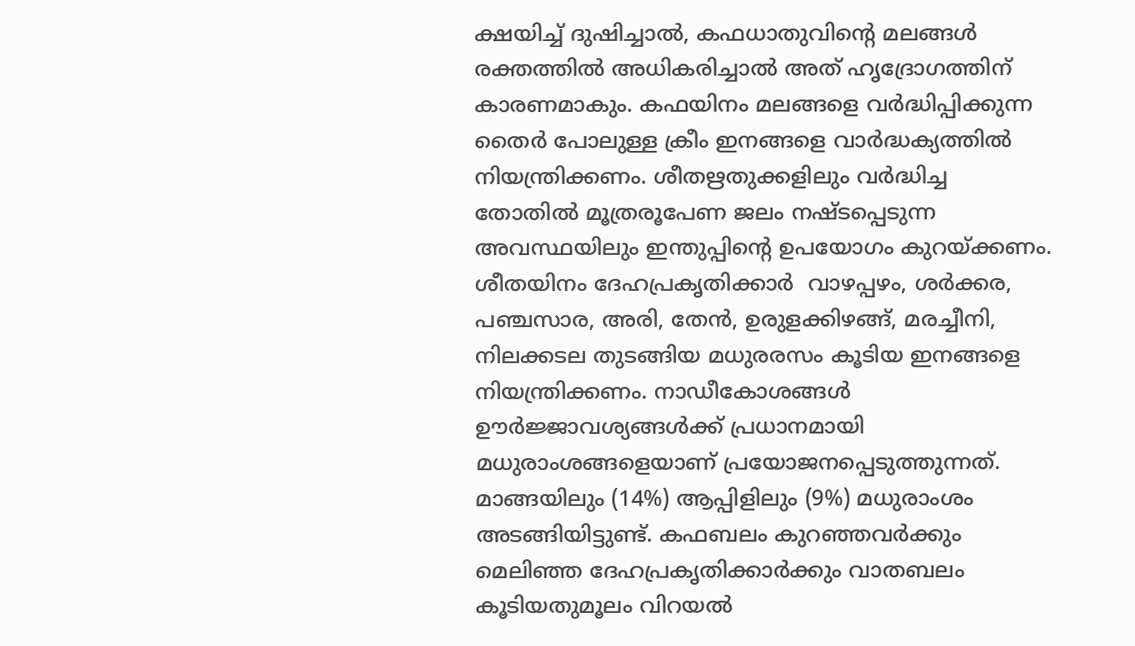ക്ഷയിച്ച് ദുഷിച്ചാല്‍, കഫധാതുവിന്‍റെ മലങ്ങൾ രക്തത്തില്‍ അധികരിച്ചാല്‍ അത് ഹൃദ്രോഗത്തിന് കാരണമാകും. കഫയിനം മലങ്ങളെ വര്‍ദ്ധിപ്പിക്കുന്ന തൈര്‍ പോലുള്ള ക്രീം ഇനങ്ങളെ വാര്‍ദ്ധക്യത്തില്‍ നിയന്ത്രിക്കണം. ശീതഋതുക്കളിലും വര്‍ദ്ധിച്ച തോതില്‍ മൂത്രരൂപേണ ജലം നഷ്ടപ്പെടുന്ന അവസ്ഥയിലും ഇന്തുപ്പിന്‍റെ ഉപയോഗം കുറയ്ക്കണം. ശീതയിനം ദേഹപ്രകൃതിക്കാര്‍  വാഴപ്പഴം, ശര്‍ക്കര, പഞ്ചസാര, അരി, തേന്‍, ഉരുളക്കിഴങ്ങ്, മരച്ചീനി, നിലക്കടല തുടങ്ങിയ മധുരരസം കൂടിയ ഇനങ്ങളെ നിയന്ത്രിക്കണം. നാഡീകോശങ്ങള്‍ ഊര്‍ജ്ജാവശ്യങ്ങള്‍ക്ക് പ്രധാനമായി മധുരാംശങ്ങളെയാണ് പ്രയോജനപ്പെടുത്തുന്നത്. മാങ്ങയിലും (14%) ആപ്പിളിലും (9%) മധുരാംശം അടങ്ങിയിട്ടുണ്ട്. കഫബലം കുറഞ്ഞവർക്കും മെലിഞ്ഞ ദേഹപ്രകൃതിക്കാർക്കും വാതബലം കൂടിയതുമൂലം വിറയല്‍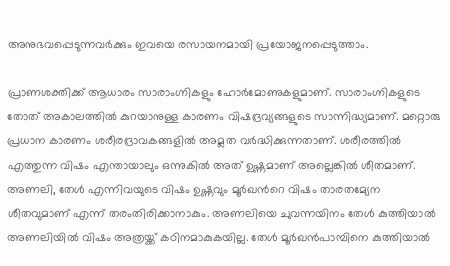അനുഭവപ്പെടുന്നവര്‍ക്കും ഇവയെ രസായനമായി പ്രയോജനപ്പെടുത്താം.

പ്രാണശക്തിക്ക് ആധാരം സാരാംഗ്നികളും ഹോര്‍മോണുകളുമാണ്. സാരാംഗ്നികളുടെ തോത് അകാലത്തില്‍ കുറയാനുള്ള കാരണം വിഷദ്രവ്യങ്ങളുടെ സാന്നിദ്ധ്യമാണ്. മറ്റൊരു പ്രധാന കാരണം ശരീരദ്രാവകങ്ങളില്‍ അമ്ലത വര്‍ദ്ധിക്കുന്നതാണ്. ശരീരത്തില്‍ എത്തുന്ന വിഷം എന്തായാലും ഒന്നുകിൽ അത് ഉഷ്ണമാണ് അല്ലെങ്കിൽ ശീതമാണ്. അണലി, തേള്‍ എന്നിവയുടെ വിഷം ഉഷ്ണവും മൂർഖന്‍റെ വിഷം താരതമ്യേന ശീതവുമാണ് എന്ന് തരംതിരിക്കാനാകും. അണലിയെ ചുവന്നയിനം തേൾ കുത്തിയാല്‍ അണലിയില്‍ വിഷം അത്രയ്ക്ക് കഠിനമാകുകയില്ല. തേള്‍ മൂര്‍ഖന്‍പാമ്പിനെ കുത്തിയാല്‍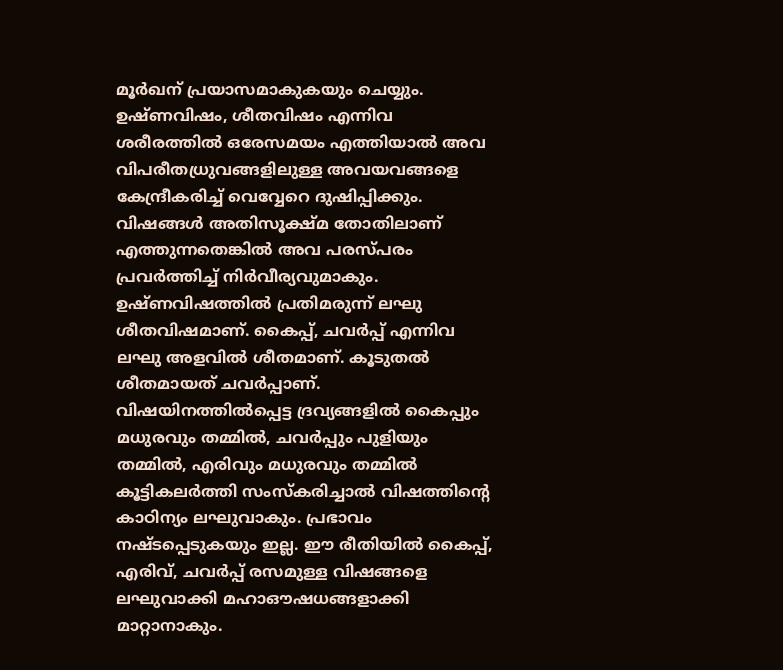മൂര്‍ഖന് പ്രയാസമാകുകയും ചെയ്യും. ഉഷ്ണവിഷം, ശീതവിഷം എന്നിവ ശരീരത്തില്‍ ഒരേസമയം എത്തിയാല്‍ അവ വിപരീതധ്രുവങ്ങളിലുള്ള അവയവങ്ങളെ കേന്ദ്രീകരിച്ച് വെവ്വേറെ ദുഷിപ്പിക്കും. വിഷങ്ങള്‍ അതിസൂക്ഷ്മ തോതിലാണ് എത്തുന്നതെങ്കില്‍ അവ പരസ്പരം പ്രവര്‍ത്തിച്ച്‌ നിര്‍വീര്യവുമാകും. ഉഷ്ണവിഷത്തില്‍ പ്രതിമരുന്ന് ലഘു ശീതവിഷമാണ്. കൈപ്പ്, ചവര്‍പ്പ് എന്നിവ ലഘു അളവില്‍ ശീതമാണ്. കൂടുതല്‍ ശീതമായത് ചവര്‍പ്പാണ്. വിഷയിനത്തില്‍പ്പെട്ട ദ്രവ്യങ്ങളില്‍ കൈപ്പും മധുരവും തമ്മില്‍, ചവർപ്പും പുളിയും തമ്മില്‍, എരിവും മധുരവും തമ്മില്‍ കൂട്ടികലര്‍ത്തി സംസ്കരിച്ചാല്‍ വിഷത്തിന്‍റെ കാഠിന്യം ലഘുവാകും. പ്രഭാവം നഷ്ടപ്പെടുകയും ഇല്ല. ഈ രീതിയില്‍ കൈപ്പ്, എരിവ്, ചവര്‍പ്പ് രസമുള്ള വിഷങ്ങളെ ലഘുവാക്കി മഹാഔഷധങ്ങളാക്കി മാറ്റാനാകും.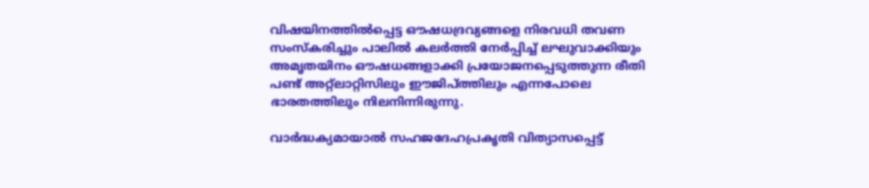വിഷയിനത്തില്‍പ്പെട്ട ഔഷധദ്രവ്യങ്ങളെ നിരവധി തവണ സംസ്കരിച്ചും പാലില്‍ കലര്‍ത്തി നേര്‍പ്പിച്ച് ലഘുവാക്കിയും അമൃതയിനം ഔഷധങ്ങളാക്കി പ്രയോജനപ്പെടുത്തുന്ന രീതി പണ്ട് അറ്റ്ലാറ്റിസിലും ഈജിപ്ത്തിലും എന്നപോലെ ഭാരതത്തിലും നിലനിന്നിരുന്നു.

വാര്‍ദ്ധക്യമായാല്‍ സഹജദേഹപ്രകൃതി വിത്യാസപ്പെട്ട്‌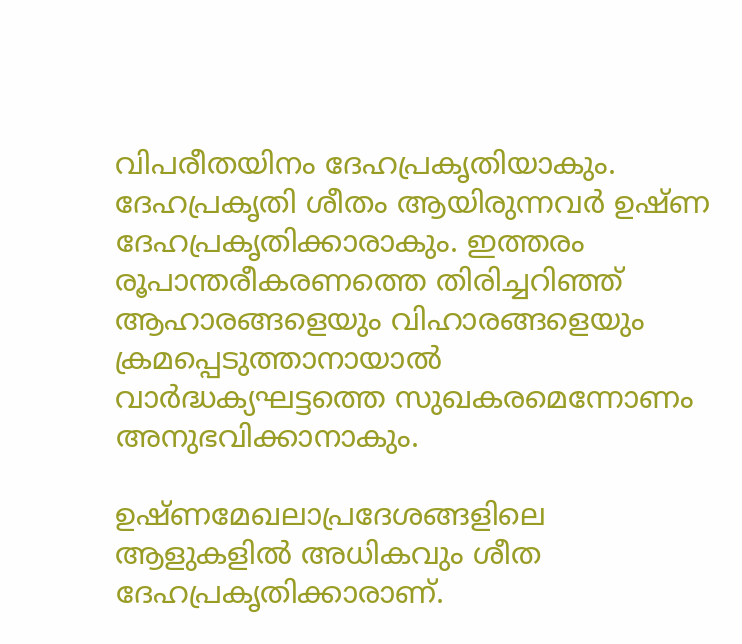വിപരീതയിനം ദേഹപ്രകൃതിയാകും. ദേഹപ്രകൃതി ശീതം ആയിരുന്നവര്‍ ഉഷ്ണ ദേഹപ്രകൃതിക്കാരാകും. ഇത്തരം രൂപാന്തരീകരണത്തെ തിരിച്ചറിഞ്ഞ് ആഹാരങ്ങളെയും വിഹാരങ്ങളെയും ക്രമപ്പെടുത്താനായാല്‍ വാര്‍ദ്ധക്യഘട്ടത്തെ സുഖകരമെന്നോണം അനുഭവിക്കാനാകും.

ഉഷ്ണമേഖലാപ്രദേശങ്ങളിലെ ആളുകളില്‍ അധികവും ശീത ദേഹപ്രകൃതിക്കാരാണ്.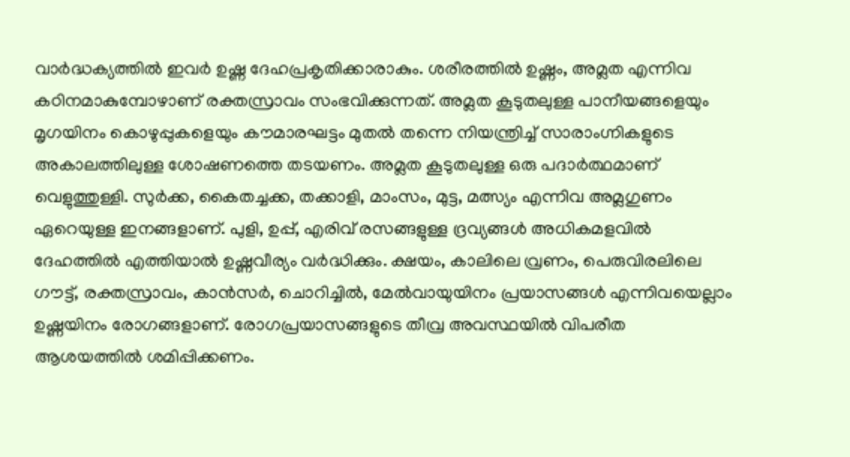വാര്‍ദ്ധക്യത്തില്‍ ഇവര്‍ ഉഷ്ണ ദേഹപ്രകൃതിക്കാരാകും. ശരീരത്തില്‍ ഉഷ്ണം, അമ്ലത എന്നിവ കഠിനമാകുമ്പോഴാണ് രക്തസ്രാവം സംഭവിക്കുന്നത്‌. അമ്ലത കൂടുതലുള്ള പാനീയങ്ങളെയും മൃഗയിനം കൊഴുപ്പുകളെയും കൗമാരഘട്ടം മുതല്‍ തന്നെ നിയന്ത്രിച്ച് സാരാംഗ്നികളുടെ അകാലത്തിലുള്ള ശോഷണത്തെ തടയണം. അമ്ലത കൂടുതലുള്ള ഒരു പദാര്‍ത്ഥമാണ് വെളുത്തുള്ളി. സുര്‍ക്ക, കൈതച്ചക്ക, തക്കാളി, മാംസം, മുട്ട, മത്സ്യം എന്നിവ അമ്ലഗുണം ഏറെയുള്ള ഇനങ്ങളാണ്. പുളി, ഉപ്പ്, എരിവ് രസങ്ങളുള്ള ദ്രവ്യങ്ങൾ അധികമളവില്‍ ദേഹത്തില്‍ എത്തിയാല്‍ ഉഷ്ണവീര്യം വര്‍ദ്ധിക്കും. ക്ഷയം, കാലിലെ വ്രണം, പെരുവിരലിലെ ഗൗട്ട്, രക്തസ്രാവം, കാന്‍സര്‍, ചൊറിച്ചില്‍, മേൽവായുയിനം പ്രയാസങ്ങള്‍ എന്നിവയെല്ലാം ഉഷ്ണയിനം രോഗങ്ങളാണ്. രോഗപ്രയാസങ്ങളുടെ തീവ്ര അവസ്ഥയില്‍ വിപരീത ആശയത്തില്‍ ശമിപ്പിക്കണം.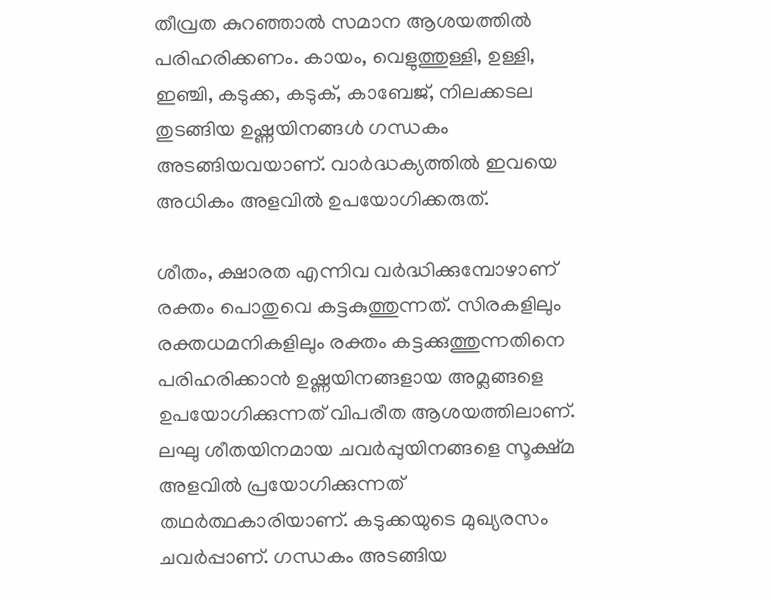തീവ്രത കുറഞ്ഞാല്‍ സമാന ആശയത്തില്‍ പരിഹരിക്കണം. കായം, വെളുത്തുള്ളി, ഉള്ളി, ഇഞ്ചി, കടുക്ക, കടുക്, കാബേജ്, നിലക്കടല തുടങ്ങിയ ഉഷ്ണയിനങ്ങള്‍ ഗന്ധകം അടങ്ങിയവയാണ്. വാര്‍ദ്ധക്യത്തില്‍ ഇവയെ അധികം അളവില്‍ ഉപയോഗിക്കരുത്.

ശീതം, ക്ഷാരത എന്നിവ വര്‍ദ്ധിക്കുമ്പോഴാണ് രക്തം പൊതുവെ കട്ടകുത്തുന്നത്. സിരകളിലും രക്തധമനികളിലും രക്തം കട്ടക്കുത്തുന്നതിനെ പരിഹരിക്കാന്‍ ഉഷ്ണയിനങ്ങളായ അമ്ലങ്ങളെ ഉപയോഗിക്കുന്നത് വിപരീത ആശയത്തിലാണ്. ലഘു ശീതയിനമായ ചവര്‍പ്പുയിനങ്ങളെ സൂക്ഷ്മ അളവില്‍ പ്രയോഗിക്കുന്നത് തഥര്‍ത്ഥകാരിയാണ്. കടുക്കയുടെ മുഖ്യരസം ചവര്‍പ്പാണ്. ഗന്ധകം അടങ്ങിയ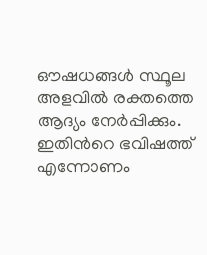ഔഷധങ്ങള്‍ സ്ഥൂല അളവില്‍ രക്തത്തെ ആദ്യം നേര്‍പ്പിക്കും. ഇതിന്‍റെ ഭവിഷത്ത് എന്നോണം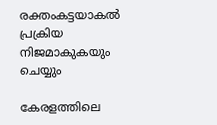രക്തംകട്ടയാകല്‍ പ്രക്രിയ നിജമാകുകയും ചെയ്യും

കേരളത്തിലെ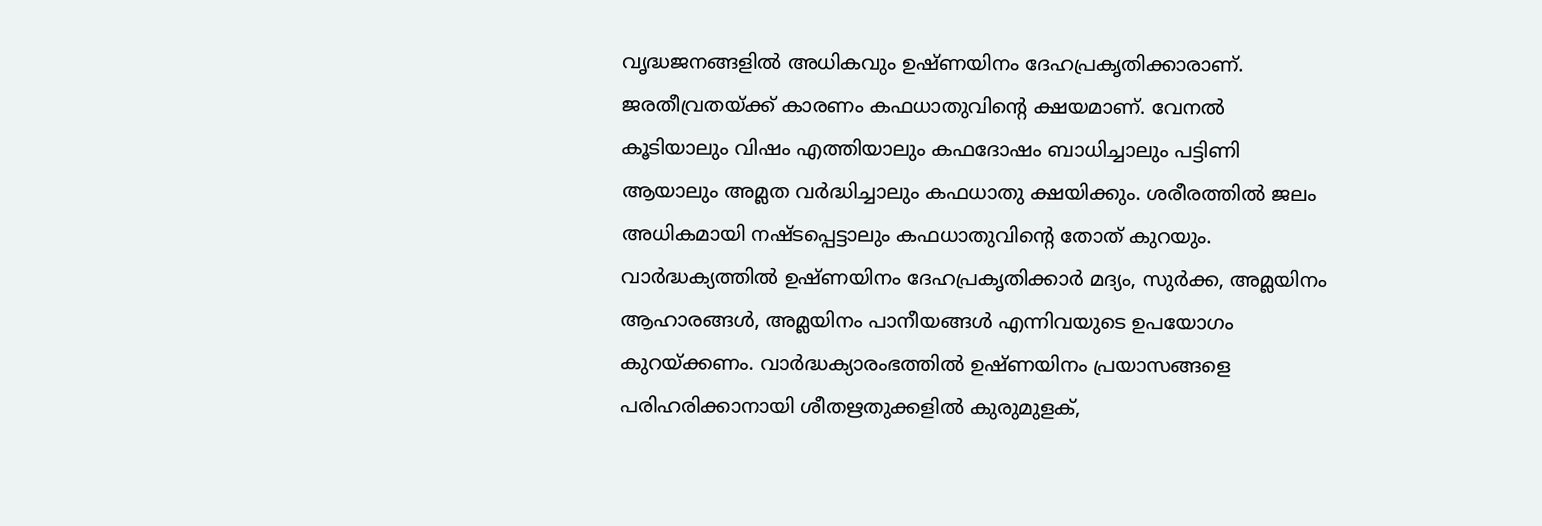വൃദ്ധജനങ്ങളില്‍ അധികവും ഉഷ്ണയിനം ദേഹപ്രകൃതിക്കാരാണ്. ജരതീവ്രതയ്ക്ക് കാരണം കഫധാതുവിന്‍റെ ക്ഷയമാണ്. വേനല്‍ കൂടിയാലും വിഷം എത്തിയാലും കഫദോഷം ബാധിച്ചാലും പട്ടിണി ആയാലും അമ്ലത വര്‍ദ്ധിച്ചാലും കഫധാതു ക്ഷയിക്കും. ശരീരത്തില്‍ ജലം അധികമായി നഷ്ടപ്പെട്ടാലും കഫധാതുവിന്‍റെ തോത് കുറയും. വാര്‍ദ്ധക്യത്തില്‍ ഉഷ്ണയിനം ദേഹപ്രകൃതിക്കാര്‍ മദ്യം, സുര്‍ക്ക, അമ്ലയിനം ആഹാരങ്ങള്‍, അമ്ലയിനം പാനീയങ്ങള്‍ എന്നിവയുടെ ഉപയോഗം കുറയ്ക്കണം. വാര്‍ദ്ധക്യാരംഭത്തില്‍ ഉഷ്ണയിനം പ്രയാസങ്ങളെ പരിഹരിക്കാനായി ശീതഋതുക്കളില്‍ കുരുമുളക്,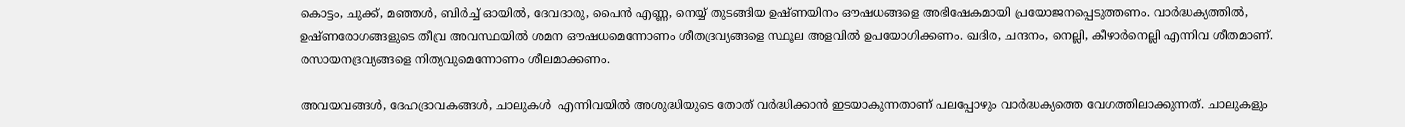കൊട്ടം, ചുക്ക്, മഞ്ഞള്‍, ബിര്‍ച്ച് ഓയില്‍, ദേവദാരു, പൈന്‍ എണ്ണ, നെയ്യ് തുടങ്ങിയ ഉഷ്ണയിനം ഔഷധങ്ങളെ അഭിഷേകമായി പ്രയോജനപ്പെടുത്തണം. വാര്‍ദ്ധക്യത്തില്‍, ഉഷ്ണരോഗങ്ങളുടെ തീവ്ര അവസ്ഥയില്‍ ശമന ഔഷധമെന്നോണം ശീതദ്രവ്യങ്ങളെ സ്ഥൂല അളവില്‍ ഉപയോഗിക്കണം. ഖദിര, ചന്ദനം, നെല്ലി, കീഴാര്‍നെല്ലി എന്നിവ ശീതമാണ്. രസായനദ്രവ്യങ്ങളെ നിത്യവുമെന്നോണം ശീലമാക്കണം.

അവയവങ്ങള്‍, ദേഹദ്രാവകങ്ങള്‍, ചാലുകള്‍  എന്നിവയില്‍ അശുദ്ധിയുടെ തോത് വര്‍ദ്ധിക്കാന്‍ ഇടയാകുന്നതാണ് പലപ്പോഴും വാര്‍ദ്ധക്യത്തെ വേഗത്തിലാക്കുന്നത്. ചാലുകളും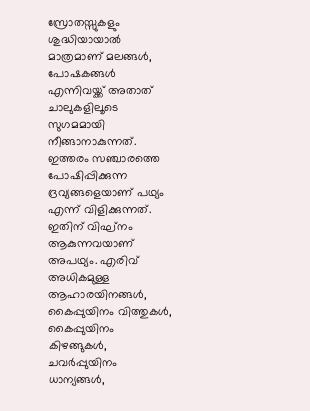സ്രോതസ്സുകളും ശുദ്ധിയായാല്‍ മാത്രമാണ് മലങ്ങള്‍, പോഷകങ്ങള്‍ എന്നിവയ്ക്ക് അതാത് ചാലുകളിലൂടെ സുഗമമായി നീങ്ങാനാകുന്നത്. ഇത്തരം സഞ്ചാരത്തെ പോഷിപ്പിക്കുന്ന ദ്രവ്യങ്ങളെയാണ് പഥ്യം എന്ന് വിളിക്കുന്നത്‌. ഇതിന് വിഘ്നം ആകുന്നവയാണ് അപഥ്യം. എരിവ് അധികമുള്ള ആഹാരയിനങ്ങള്‍, കൈപ്പുയിനം വിത്തുകള്‍, കൈപ്പുയിനം കിഴങ്ങുകള്‍, ചവര്‍പ്പുയിനം ധാന്യങ്ങള്‍,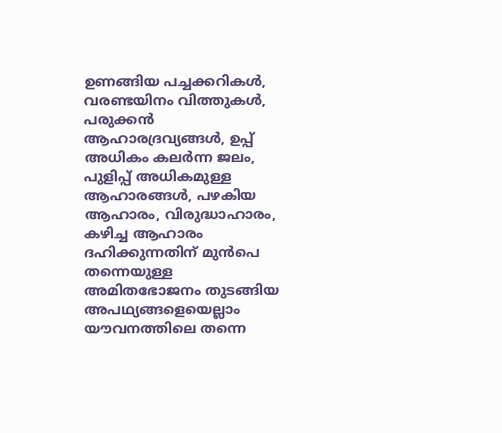ഉണങ്ങിയ പച്ചക്കറികൾ, വരണ്ടയിനം വിത്തുകള്‍, പരുക്കൻ ആഹാരദ്രവ്യങ്ങള്‍, ഉപ്പ് അധികം കലർന്ന ജലം, പുളിപ്പ് അധികമുള്ള ആഹാരങ്ങൾ, പഴകിയ ആഹാരം, വിരുദ്ധാഹാരം, കഴിച്ച ആഹാരം ദഹിക്കുന്നതിന്‌ മുൻപെ തന്നെയുള്ള അമിതഭോജനം തുടങ്ങിയ അപഥ്യങ്ങളെയെല്ലാം യൗവനത്തിലെ തന്നെ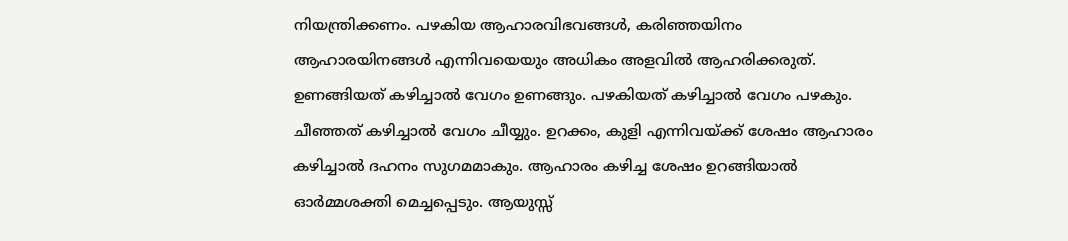നിയന്ത്രിക്കണം. പഴകിയ ആഹാരവിഭവങ്ങള്‍, കരിഞ്ഞയിനം ആഹാരയിനങ്ങള്‍ എന്നിവയെയും അധികം അളവില്‍ ആഹരിക്കരുത്. ഉണങ്ങിയത്‌ കഴിച്ചാല്‍ വേഗം ഉണങ്ങും. പഴകിയത് കഴിച്ചാൽ വേഗം പഴകും. ചീഞ്ഞത് കഴിച്ചാൽ വേഗം ചീയ്യും. ഉറക്കം, കുളി എന്നിവയ്ക്ക് ശേഷം ആഹാരം കഴിച്ചാൽ ദഹനം സുഗമമാകും. ആഹാരം കഴിച്ച ശേഷം ഉറങ്ങിയാൽ ഓർമ്മശക്തി മെച്ചപ്പെടും. ആയുസ്സ്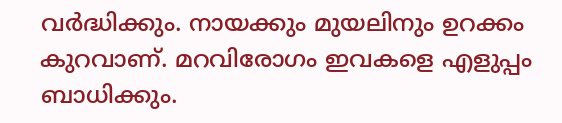വർദ്ധിക്കും. നായക്കും മുയലിനും ഉറക്കം കുറവാണ്. മറവിരോഗം ഇവകളെ എളുപ്പം ബാധിക്കും.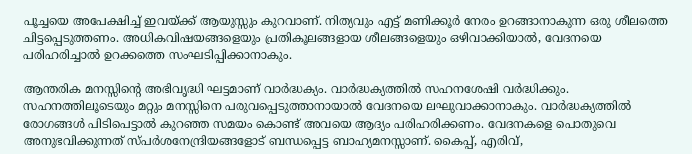പൂച്ചയെ അപേക്ഷിച്ച് ഇവയ്ക്ക് ആയുസ്സും കുറവാണ്. നിത്യവും എട്ട് മണിക്കൂര്‍ നേരം ഉറങ്ങാനാകുന്ന ഒരു ശീലത്തെ ചിട്ടപ്പെടുത്തണം. അധികവിഷയങ്ങളെയും പ്രതികൂലങ്ങളായ ശീലങ്ങളെയും ഒഴിവാക്കിയാല്‍, വേദനയെ പരിഹരിച്ചാല്‍ ഉറക്കത്തെ സംഘടിപ്പിക്കാനാകും.

ആന്തരിക മനസ്സിന്‍റെ അഭിവൃദ്ധി ഘട്ടമാണ് വാര്‍ദ്ധക്യം. വാര്‍ദ്ധക്യത്തില്‍ സഹനശേഷി വര്‍ദ്ധിക്കും. സഹനത്തിലൂടെയും മറ്റും മനസ്സിനെ പരുവപ്പെടുത്താനായാല്‍ വേദനയെ ലഘുവാക്കാനാകും. വാര്‍ദ്ധക്യത്തില്‍ രോഗങ്ങള്‍ പിടിപെട്ടാല്‍ കുറഞ്ഞ സമയം കൊണ്ട് അവയെ ആദ്യം പരിഹരിക്കണം. വേദനകളെ പൊതുവെ അനുഭവിക്കുന്നത് സ്പര്‍ശനേന്ദ്രിയങ്ങളോട് ബന്ധപ്പെട്ട ബാഹ്യമനസ്സാണ്. കൈപ്പ്, എരിവ്,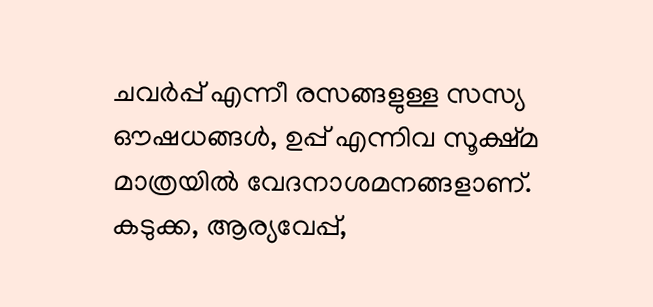ചവര്‍പ്പ് എന്നീ രസങ്ങളുള്ള സസ്യ ഔഷധങ്ങള്‍, ഉപ്പ് എന്നിവ സൂക്ഷ്മ മാത്രയില്‍ വേദനാശമനങ്ങളാണ്. കടുക്ക, ആര്യവേപ്പ്,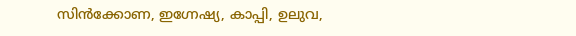സിന്‍ക്കോണ, ഇഗ്നേഷ്യ, കാപ്പി, ഉലുവ,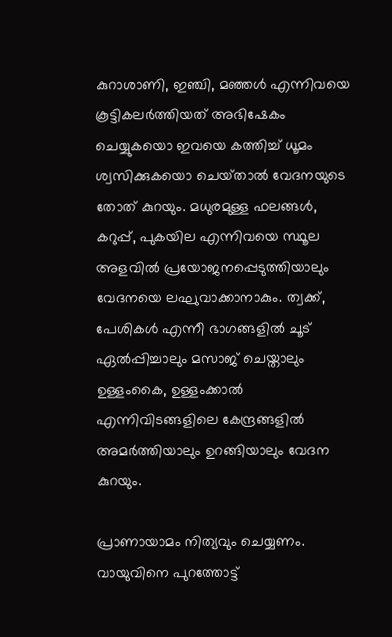കുറാശാണി, ഇഞ്ചി, മഞ്ഞള്‍ എന്നിവയെ കൂട്ടികലര്‍ത്തിയത് അഭിഷേകം ചെയ്യുകയൊ ഇവയെ കത്തിച്ച് ധൂമം ശ്വസിക്കുകയൊ ചെയ്‌താല്‍ വേദനയുടെ തോത് കുറയും. മധുരമുള്ള ഫലങ്ങള്‍, കറുപ്പ്, പുകയില എന്നിവയെ സ്ഥൂല അളവിൽ പ്രയോജനപ്പെടുത്തിയാലും വേദനയെ ലഘുവാക്കാനാകും. ത്വക്ക്, പേശികള്‍ എന്നീ ഭാഗങ്ങളില്‍ ചൂട് ഏല്‍പ്പിച്ചാലും മസാജ് ചെയ്താലും ഉള്ളംകൈ, ഉള്ളംക്കാല്‍ എന്നിവിടങ്ങളിലെ കേന്ദ്രങ്ങളില്‍ അമര്‍ത്തിയാലും ഉറങ്ങിയാലും വേദന കുറയും.

പ്രാണായാമം നിത്യവും ചെയ്യണം. വായുവിനെ പുറത്തോട്ട്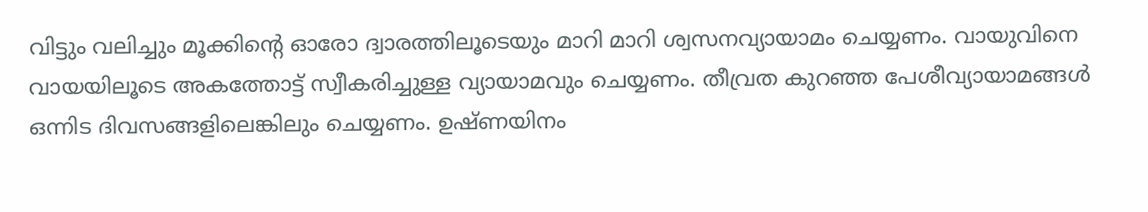വിട്ടും വലിച്ചും മൂക്കിന്‍റെ ഓരോ ദ്വാരത്തിലൂടെയും മാറി മാറി ശ്വസനവ്യായാമം ചെയ്യണം. വായുവിനെ വായയിലൂടെ അകത്തോട്ട് സ്വീകരിച്ചുള്ള വ്യായാമവും ചെയ്യണം. തീവ്രത കുറഞ്ഞ പേശീവ്യായാമങ്ങൾ ഒന്നിട ദിവസങ്ങളിലെങ്കിലും ചെയ്യണം. ഉഷ്ണയിനം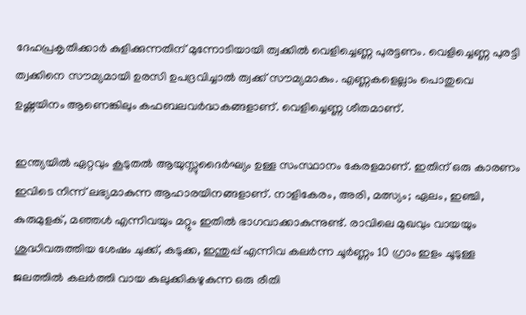ദേഹപ്രകൃതിക്കാര്‍ കുളിക്കുന്നതിന് മുന്നോടിയായി ത്വക്കില്‍ വെളിച്ചെണ്ണ പുരട്ടണം. വെളിച്ചെണ്ണ പുരട്ടി ത്വക്കിനെ സൗമ്യമായി ഉരസി ഉപദ്രവിച്ചാല്‍ ത്വക്ക് സൗമ്യമാകും. എണ്ണകളെല്ലാം പൊതുവെ ഉഷ്ണയിനം ആണെങ്കിലും കഫബലവര്‍ദ്ധകങ്ങളാണ്. വെളിച്ചെണ്ണ ശീതമാണ്.

ഇന്ത്യയിൽ ഏറ്റവും കൂടുതല്‍ ആയുസ്സുദൈർഘ്യം ഉള്ള സംസ്ഥാനം കേരളമാണ്. ഇതിന് ഒരു കാരണം ഇവിടെ നിന്ന് ലഭ്യമാകുന്ന ആഹാരയിനങ്ങളാണ്. നാളികേരം, അരി, മത്സ്യം; ഏലം, ഇഞ്ചി, കുരുമുളക്, മഞ്ഞള്‍ എന്നിവയും മറ്റും ഇതില്‍ ഭാഗവാക്കാകുന്നുണ്ട്. രാവിലെ മുഖവും വായയും ശുദ്ധിവരുത്തിയ ശേഷം ചുക്ക്, കടുക്ക, ഇന്തുപ്പ് എന്നിവ കലര്‍ന്ന ചൂര്‍ണ്ണം 10 ഗ്രാം ഇളം ചൂടുള്ള ജലത്തില്‍ കലര്‍ത്തി വായ കുലുക്കികഴുകുന്ന ഒരു രീതി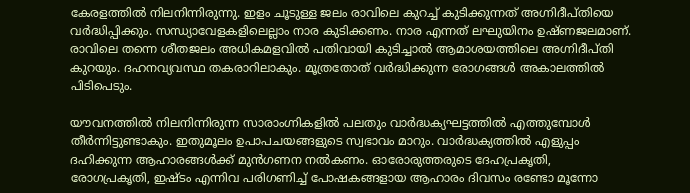കേരളത്തില്‍ നിലനിന്നിരുന്നു. ഇളം ചൂടുള്ള ജലം രാവിലെ കുറച്ച് കുടിക്കുന്നത് അഗ്നിദീപ്തിയെ വർദ്ധിപ്പിക്കും. സന്ധ്യാവേളകളിലെല്ലാം നാര കുടിക്കണം. നാര എന്നത് ലഘുയിനം ഉഷ്ണജലമാണ്. രാവിലെ തന്നെ ശീതജലം അധികമളവില്‍ പതിവായി കുടിച്ചാല്‍ ആമാശയത്തിലെ അഗ്നിദീപ്തി കുറയും. ദഹനവ്യവസ്ഥ തകരാറിലാകും. മൂത്രതോത് വര്‍ദ്ധിക്കുന്ന രോഗങ്ങള്‍ അകാലത്തില്‍ പിടിപെടും.

യൗവനത്തിൽ നിലനിന്നിരുന്ന സാരാംഗ്നികളില്‍ പലതും വാർദ്ധക്യഘട്ടത്തിൽ എത്തുമ്പോള്‍ തീര്‍ന്നിട്ടുണ്ടാകും. ഇതുമൂലം ഉപാപചയങ്ങളുടെ സ്വഭാവം മാറും. വാര്‍ദ്ധക്യത്തില്‍ എളുപ്പം ദഹിക്കുന്ന ആഹാരങ്ങള്‍ക്ക് മുന്‍ഗണന നല്‍കണം. ഓരോരുത്തരുടെ ദേഹപ്രകൃതി, രോഗപ്രകൃതി, ഇഷ്ടം എന്നിവ പരിഗണിച്ച് പോഷകങ്ങളായ ആഹാരം ദിവസം രണ്ടോ മൂന്നോ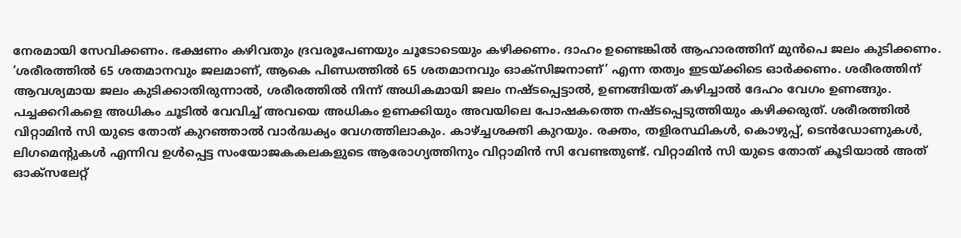നേരമായി സേവിക്കണം. ഭക്ഷണം കഴിവതും ദ്രവരൂപേണയും ചൂടോടെയും കഴിക്കണം. ദാഹം ഉണ്ടെങ്കില്‍ ആഹാരത്തിന് മുന്‍പെ ജലം കുടിക്കണം. ‘ശരീരത്തില്‍ 65 ശതമാനവും ജലമാണ്, ആകെ പിണ്ഡത്തില്‍ 65 ശതമാനവും ഓക്സിജനാണ്’ എന്ന തത്വം ഇടയ്ക്കിടെ ഓര്‍ക്കണം. ശരീരത്തിന് ആവശ്യമായ ജലം കുടിക്കാതിരുന്നാല്‍, ശരീരത്തില്‍ നിന്ന് അധികമായി ജലം നഷ്ടപ്പെട്ടാൽ, ഉണങ്ങിയത് കഴിച്ചാൽ ദേഹം വേഗം ഉണങ്ങും. പച്ചക്കറികളെ അധികം ചൂടിൽ വേവിച്ച് അവയെ അധികം ഉണക്കിയും അവയിലെ പോഷകത്തെ നഷ്ടപ്പെടുത്തിയും കഴിക്കരുത്. ശരീരത്തിൽ വിറ്റാമിൻ സി യുടെ തോത് കുറഞ്ഞാൽ വാർദ്ധക്യം വേഗത്തിലാകും. കാഴ്ച്ചശക്തി കുറയും. രക്തം, തളിരസ്ഥികള്‍, കൊഴുപ്പ്, ടെന്‍ഡോണുകള്‍, ലിഗമെന്റുകള്‍ എന്നിവ ഉള്‍പ്പെട്ട സംയോജകകലകളുടെ ആരോഗ്യത്തിനും വിറ്റാമിൻ സി വേണ്ടതുണ്ട്. വിറ്റാമിൻ സി യുടെ തോത് കൂടിയാല്‍ അത് ഓക്സലേറ്റ്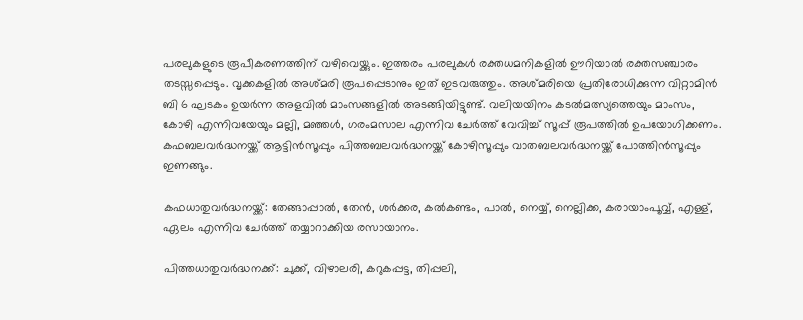പരലുകളുടെ രൂപീകരണത്തിന് വഴിവെയ്ക്കും. ഇത്തരം പരലുകള്‍ രക്തധമനികളിൽ ഊറിയാൽ രക്തസഞ്ചാരം തടസ്സപ്പെടും. വൃക്കകളില്‍ അശ്മരി രൂപപ്പെടാനും ഇത് ഇടവരുത്തും. അശ്മരിയെ പ്രതിരോധിക്കുന്ന വിറ്റാമിൻ ബി 6 ഘടകം ഉയര്‍ന്ന അളവില്‍ മാംസങ്ങളില്‍ അടങ്ങിയിട്ടുണ്ട്. വലിയയിനം കടല്‍മത്സ്യത്തെയും മാംസം, കോഴി എന്നിവയേയും മല്ലി, മഞ്ഞള്‍, ഗരംമസാല എന്നിവ ചേർത്ത് വേവിച്ച്‌ സൂപ്പ് രൂപത്തില്‍ ഉപയോഗിക്കണം. കഫബലവർദ്ധനയ്ക്ക് ആട്ടിൻസൂപ്പും പിത്തബലവർദ്ധനയ്ക്ക് കോഴിസൂപ്പും വാതബലവര്‍ദ്ധനയ്ക്ക് പോത്തിന്‍സൂപ്പും ഇണങ്ങും.

കഫധാതുവര്‍ദ്ധനയ്ക്ക്: തേങ്ങാപ്പാല്‍, തേൻ, ശര്‍ക്കര, കല്‍കണ്ടം, പാൽ, നെയ്യ്, നെല്ലിക്ക, കരായാംപൂവ്വ്, എള്ള്, ഏലം എന്നിവ ചേർത്ത് തയ്യാറാക്കിയ രസായാനം.

പിത്തധാതുവര്‍ദ്ധനക്ക്: ചുക്ക്, വിഴാലരി, കറുകപ്പട്ട, തിപ്പലി,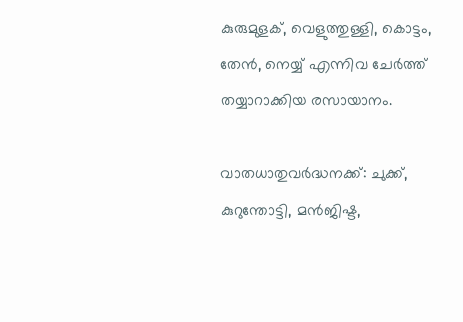കുരുമുളക്, വെളുത്തുള്ളി, കൊട്ടം, തേൻ, നെയ്യ് എന്നിവ ചേർത്ത് തയ്യാറാക്കിയ രസായാനം.

വാതധാതുവര്‍ദ്ധനക്ക്: ചുക്ക്, കുറുന്തോട്ടി, മന്‍ജിഷ്ട,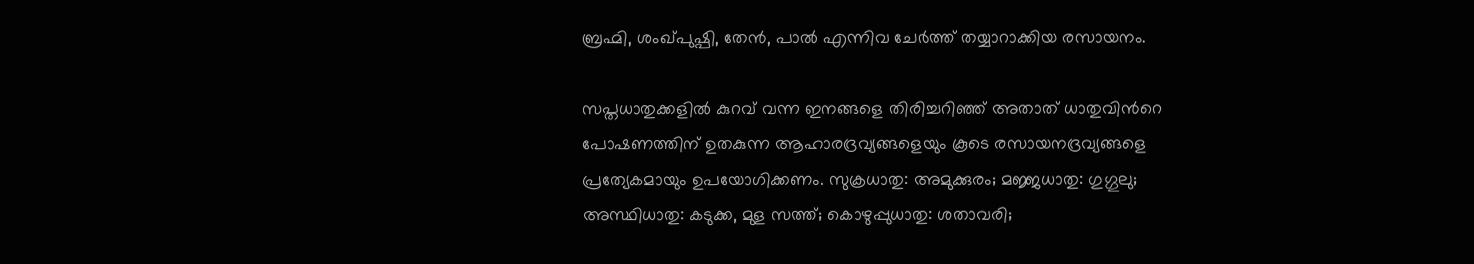ബ്രഹ്മി, ശംഖ്പുഷ്പി, തേൻ, പാല്‍ എന്നിവ ചേർത്ത് തയ്യാറാക്കിയ രസായനം.

സപ്തധാതുക്കളില്‍ കുറവ് വന്ന ഇനങ്ങളെ തിരിച്ചറിഞ്ഞ് അതാത് ധാതുവിന്‍റെ പോഷണത്തിന് ഉതകുന്ന ആഹാരദ്രവ്യങ്ങളെയും കൂടെ രസായനദ്രവ്യങ്ങളെ പ്രത്യേകമായും ഉപയോഗിക്കണം. സുക്രധാതു: അമുക്കുരം; മജ്ജധാതു: ഗുഗ്ഗുലു; അസ്ഥിധാതു: കടുക്ക, മുള സത്ത്; കൊഴുപ്പുധാതു: ശതാവരി;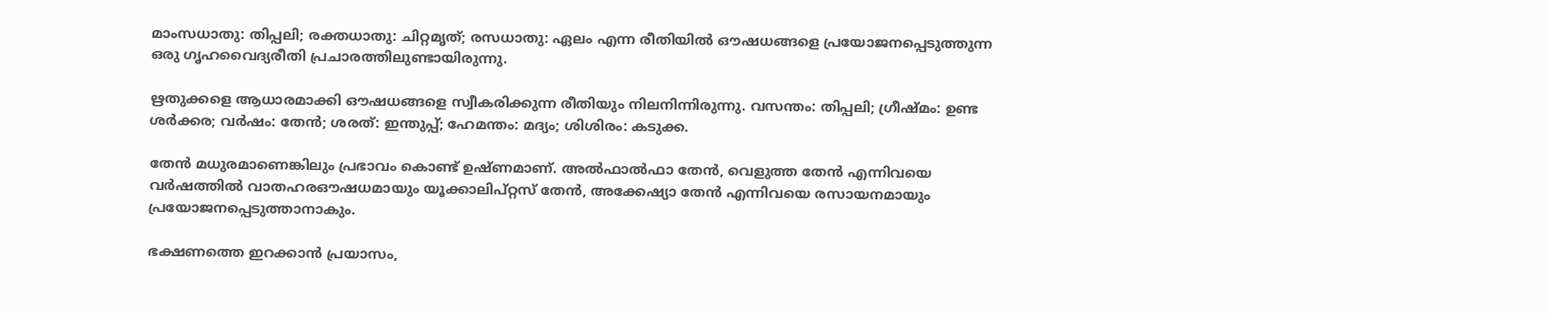മാംസധാതു: തിപ്പലി; രക്തധാതു: ചിറ്റമൃത്; രസധാതു: ഏലം എന്ന രീതിയില്‍ ഔഷധങ്ങളെ പ്രയോജനപ്പെടുത്തുന്ന ഒരു ഗൃഹവൈദ്യരീതി പ്രചാരത്തിലുണ്ടായിരുന്നു.

ഋതുക്കളെ ആധാരമാക്കി ഔഷധങ്ങളെ സ്വീകരിക്കുന്ന രീതിയും നിലനിന്നിരുന്നു. വസന്തം: തിപ്പലി; ഗ്രീഷ്മം: ഉണ്ട ശര്‍ക്കര; വര്‍ഷം: തേന്‍; ശരത്: ഇന്തുപ്പ്; ഹേമന്തം: മദ്യം; ശിശിരം: കടുക്ക.

തേന്‍ മധുരമാണെങ്കിലും പ്രഭാവം കൊണ്ട് ഉഷ്ണമാണ്. അല്‍ഫാല്‍ഫാ തേന്‍, വെളുത്ത തേന്‍ എന്നിവയെ വര്‍ഷത്തില്‍ വാതഹരഔഷധമായും യൂക്കാലിപ്റ്റസ് തേന്‍, അക്കേഷ്യാ തേന്‍ എന്നിവയെ രസായനമായും പ്രയോജനപ്പെടുത്താനാകും.

ഭക്ഷണത്തെ ഇറക്കാന്‍ പ്രയാസം,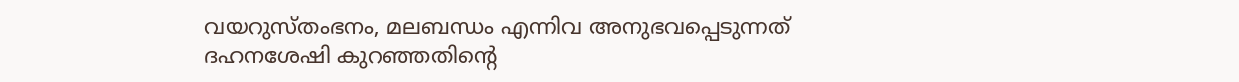വയറുസ്തംഭനം, മലബന്ധം എന്നിവ അനുഭവപ്പെടുന്നത് ദഹനശേഷി കുറഞ്ഞതിന്‍റെ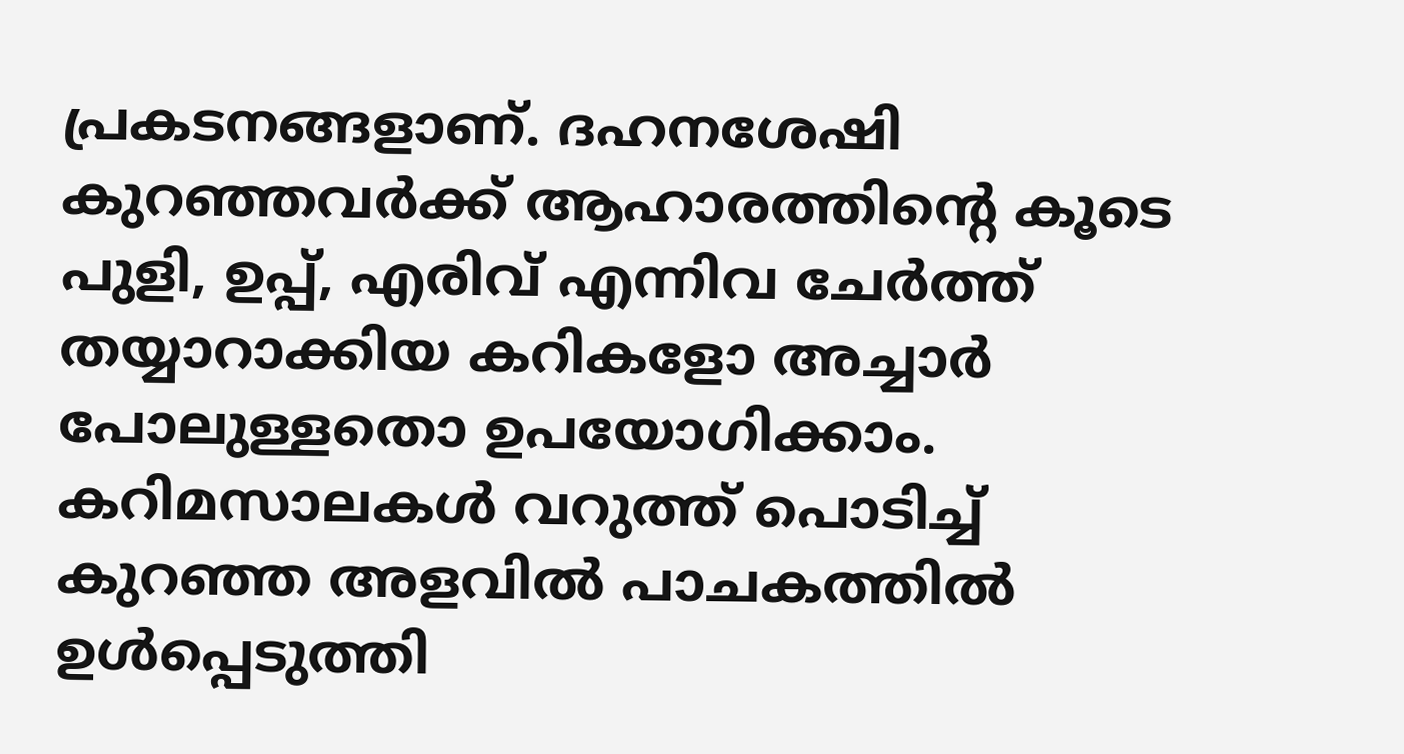പ്രകടനങ്ങളാണ്. ദഹനശേഷി കുറഞ്ഞവര്‍ക്ക് ആഹാരത്തിന്‍റെ കൂടെ പുളി, ഉപ്പ്, എരിവ് എന്നിവ ചേര്‍ത്ത് തയ്യാറാക്കിയ കറികളോ അച്ചാർ പോലുള്ളതൊ ഉപയോഗിക്കാം. കറിമസാലകള്‍ വറുത്ത് പൊടിച്ച് കുറഞ്ഞ അളവില്‍ പാചകത്തില്‍ ഉള്‍പ്പെടുത്തി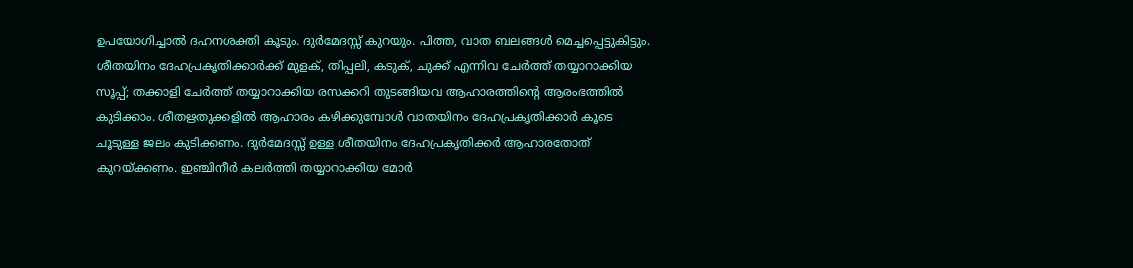ഉപയോഗിച്ചാല്‍ ദഹനശക്തി കൂടും. ദുര്‍മേദസ്സ് കുറയും. പിത്ത, വാത ബലങ്ങള്‍ മെച്ചപ്പെട്ടുകിട്ടും. ശീതയിനം ദേഹപ്രകൃതിക്കാര്‍ക്ക് മുളക്, തിപ്പലി, കടുക്, ചുക്ക് എന്നിവ ചേർത്ത് തയ്യാറാക്കിയ സൂപ്പ്; തക്കാളി ചേര്‍ത്ത് തയ്യാറാക്കിയ രസക്കറി തുടങ്ങിയവ ആഹാരത്തിന്‍റെ ആരംഭത്തില്‍ കുടിക്കാം. ശീതഋതുക്കളില്‍ ആഹാരം കഴിക്കുമ്പോള്‍ വാതയിനം ദേഹപ്രകൃതിക്കാര്‍ കൂടെ ചൂടുള്ള ജലം കുടിക്കണം. ദുര്‍മേദസ്സ് ഉള്ള ശീതയിനം ദേഹപ്രകൃതിക്കര്‍ ആഹാരതോത് കുറയ്ക്കണം. ഇഞ്ചിനീര്‍ കലര്‍ത്തി തയ്യാറാക്കിയ മോര്‍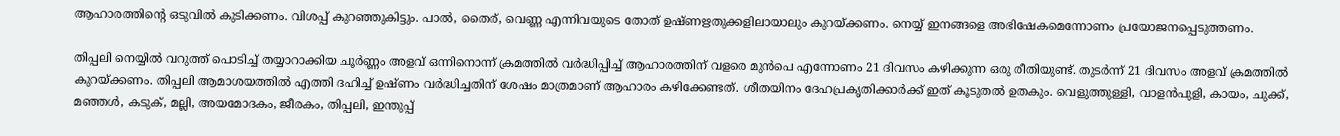ആഹാരത്തിന്‍റെ ഒടുവില്‍ കുടിക്കണം. വിശപ്പ്‌ കുറഞ്ഞുകിട്ടും. പാല്‍, തൈര്‌, വെണ്ണ എന്നിവയുടെ തോത് ഉഷ്ണഋതുക്കളിലായാലും കുറയ്ക്കണം. നെയ്യ് ഇനങ്ങളെ അഭിഷേകമെന്നോണം പ്രയോജനപ്പെടുത്തണം.

തിപ്പലി നെയ്യിൽ വറുത്ത് പൊടിച്ച് തയ്യാറാക്കിയ ചൂര്‍ണ്ണം അളവ് ഒന്നിനൊന്ന് ക്രമത്തിൽ വർദ്ധിപ്പിച്ച് ആഹാരത്തിന് വളരെ മുൻപെ എന്നോണം 21 ദിവസം കഴിക്കുന്ന ഒരു രീതിയുണ്ട്. തുടർന്ന് 21 ദിവസം അളവ് ക്രമത്തിൽ കുറയ്ക്കണം. തിപ്പലി ആമാശയത്തില്‍ എത്തി ദഹിച്ച്‌ ഉഷ്ണം വര്‍ദ്ധിച്ചതിന് ശേഷം മാത്രമാണ് ആഹാരം കഴിക്കേണ്ടത്. ശീതയിനം ദേഹപ്രകൃതിക്കാര്‍ക്ക് ഇത് കൂടുതൽ ഉതകും. വെളുത്തുള്ളി, വാളന്‍പുളി, കായം, ചുക്ക്, മഞ്ഞള്‍, കടുക്, മല്ലി, അയമോദകം, ജീരകം, തിപ്പലി, ഇന്തുപ്പ്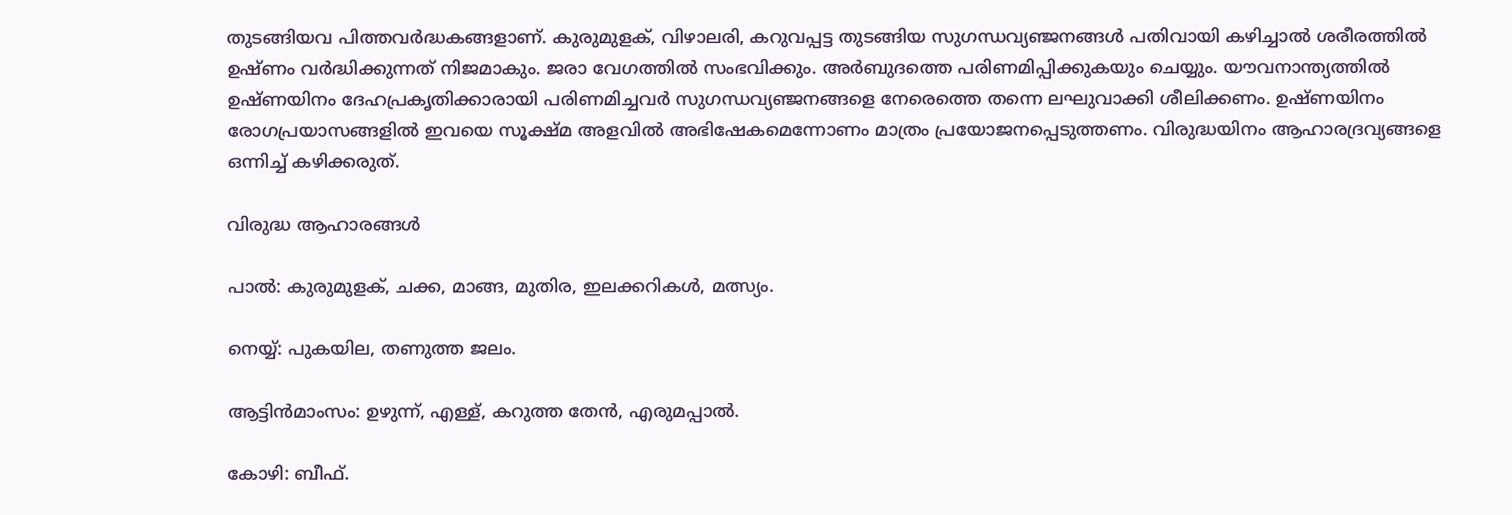തുടങ്ങിയവ പിത്തവർദ്ധകങ്ങളാണ്. കുരുമുളക്, വിഴാലരി, കറുവപ്പട്ട തുടങ്ങിയ സുഗന്ധവ്യഞ്ജനങ്ങള്‍ പതിവായി കഴിച്ചാല്‍ ശരീരത്തില്‍ ഉഷ്ണം വര്‍ദ്ധിക്കുന്നത് നിജമാകും. ജരാ വേഗത്തില്‍ സംഭവിക്കും. അര്‍ബുദത്തെ പരിണമിപ്പിക്കുകയും ചെയ്യും. യൗവനാന്ത്യത്തില്‍ ഉഷ്ണയിനം ദേഹപ്രകൃതിക്കാരായി പരിണമിച്ചവര്‍ സുഗന്ധവ്യഞ്ജനങ്ങളെ നേരെത്തെ തന്നെ ലഘുവാക്കി ശീലിക്കണം. ഉഷ്ണയിനം രോഗപ്രയാസങ്ങളില്‍ ഇവയെ സൂക്ഷ്മ അളവില്‍ അഭിഷേകമെന്നോണം മാത്രം പ്രയോജനപ്പെടുത്തണം. വിരുദ്ധയിനം ആഹാരദ്രവ്യങ്ങളെ ഒന്നിച്ച് കഴിക്കരുത്.

വിരുദ്ധ ആഹാരങ്ങള്‍

പാല്‍: കുരുമുളക്, ചക്ക, മാങ്ങ, മുതിര, ഇലക്കറികള്‍, മത്സ്യം.

നെയ്യ്: പുകയില, തണുത്ത ജലം.

ആട്ടിന്‍മാംസം: ഉഴുന്ന്, എള്ള്, കറുത്ത തേന്‍, എരുമപ്പാല്‍.

കോഴി: ബീഫ്.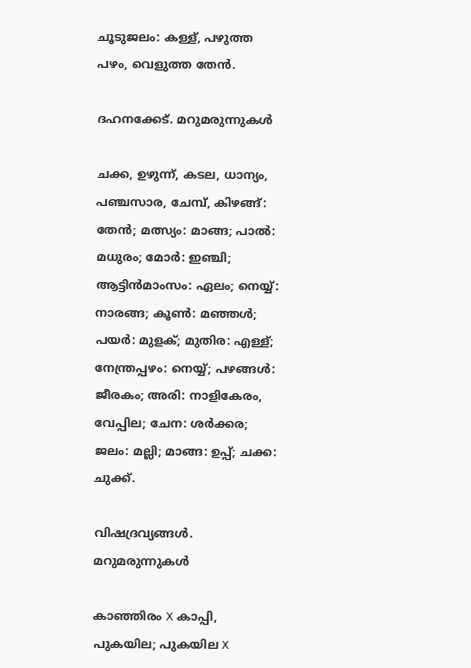ചൂടുജലം: കള്ള്, പഴുത്ത പഴം, വെളുത്ത തേന്‍.

ദഹനക്കേട്. മറുമരുന്നുകള്‍

ചക്ക, ഉഴുന്ന്, കടല, ധാന്യം, പഞ്ചസാര, ചേമ്പ്, കിഴങ്ങ്: തേന്‍; മത്സ്യം: മാങ്ങ; പാല്‍: മധുരം; മോര്‍: ഇഞ്ചി; ആട്ടിന്‍മാംസം: ഏലം; നെയ്യ്: നാരങ്ങ; കൂണ്‍: മഞ്ഞള്‍; പയര്‍: മുളക്; മുതിര: എള്ള്; നേന്ത്രപ്പഴം: നെയ്യ്; പഴങ്ങള്‍: ജീരകം; അരി: നാളികേരം, വേപ്പില; ചേന: ശര്‍ക്കര; ജലം: മല്ലി; മാങ്ങ: ഉപ്പ്; ചക്ക: ചുക്ക്.

വിഷദ്രവ്യങ്ങള്‍. മറുമരുന്നുകള്‍

കാഞ്ഞിരം X കാപ്പി, പുകയില; പുകയില X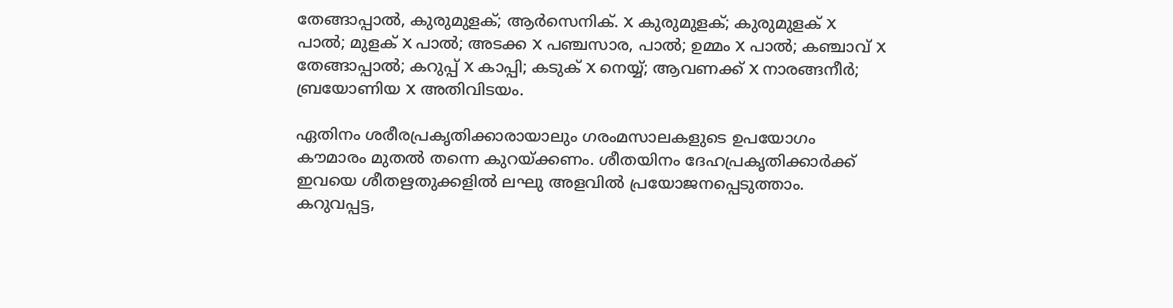തേങ്ങാപ്പാല്‍, കുരുമുളക്; ആര്‍സെനിക്. X കുരുമുളക്; കുരുമുളക് X പാല്‍; മുളക് X പാല്‍; അടക്ക X പഞ്ചസാര, പാല്‍; ഉമ്മം X പാല്‍; കഞ്ചാവ് X തേങ്ങാപ്പാല്‍; കറുപ്പ് X കാപ്പി; കടുക് X നെയ്യ്; ആവണക്ക് X നാരങ്ങനീര്‍; ബ്രയോണിയ X അതിവിടയം.

ഏതിനം ശരീരപ്രകൃതിക്കാരായാലും ഗരംമസാലകളുടെ ഉപയോഗം കൗമാരം മുതല്‍ തന്നെ കുറയ്ക്കണം. ശീതയിനം ദേഹപ്രകൃതിക്കാര്‍ക്ക് ഇവയെ ശീതഋതുക്കളിൽ ലഘു അളവിൽ പ്രയോജനപ്പെടുത്താം. കറുവപ്പട്ട,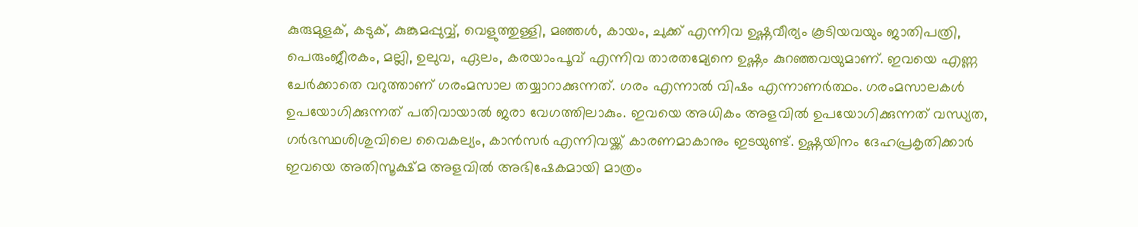കുരുമുളക്, കടുക്, കുങ്കുമപ്പുവ്വ്, വെളുത്തുള്ളി, മഞ്ഞള്‍, കായം, ചുക്ക് എന്നിവ ഉഷ്ണവീര്യം കൂടിയവയും ജാതിപത്രി, പെരുംജീരകം, മല്ലി, ഉലുവ, ഏലം, കരയാംപൂവ് എന്നിവ താരതമ്യേനെ ഉഷ്ണം കുറഞ്ഞവയുമാണ്. ഇവയെ എണ്ണ ചേര്‍ക്കാതെ വറുത്താണ് ഗരംമസാല തയ്യാറാക്കുന്നത്. ഗരം എന്നാല്‍ വിഷം എന്നാണര്‍ത്ഥം. ഗരംമസാലകൾ ഉപയോഗിക്കുന്നത് പതിവായാൽ ജരാ വേഗത്തിലാകും. ഇവയെ അധികം അളവില്‍ ഉപയോഗിക്കുന്നത് വന്ധ്യത, ഗര്‍ഭസ്ഥശിശുവിലെ വൈകല്യം, കാന്‍സര്‍ എന്നിവയ്ക്ക് കാരണമാകാനും ഇടയുണ്ട്. ഉഷ്ണയിനം ദേഹപ്രകൃതിക്കാര്‍ ഇവയെ അതിസൂക്ഷ്മ അളവില്‍ അഭിഷേകമായി മാത്രം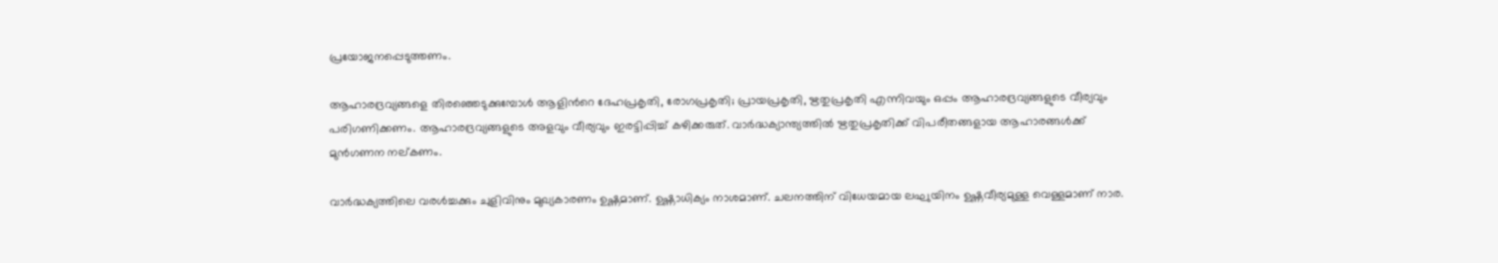പ്രയോജനപ്പെടുത്തണം.

ആഹാരദ്രവ്യങ്ങളെ തിരഞ്ഞെടുക്കുമ്പോള്‍ ആളിന്‍റെ ദേഹപ്രകൃതി, രോഗപ്രകൃതി; പ്രായപ്രകൃതി, ഋതുപ്രകൃതി എന്നിവയും ഒപ്പം ആഹാരദ്രവ്യങ്ങളുടെ വീര്യവും പരിഗണിക്കണം. ആഹാരദ്രവ്യങ്ങളുടെ അളവും വീര്യവും ഇരട്ടിപ്പിച്ച് കഴിക്കരുത്. വാര്‍ദ്ധക്യാന്ത്യത്തില്‍ ഋതുപ്രകൃതിക്ക് വിപരീതങ്ങളായ ആഹാരങ്ങള്‍ക്ക് മുന്‍ഗണന നല്കണം.

വാര്‍ദ്ധക്യത്തിലെ വരള്‍ച്ചക്കും ചുളിവിനും മുഖ്യകാരണം ഉഷ്ണമാണ്‌. ഉഷ്ണാധിക്യം നാശമാണ്. ചലനത്തിന് വിധേയമായ ലഘുയിനം ഉഷ്ണവീര്യമുള്ള വെള്ളമാണ് നാര.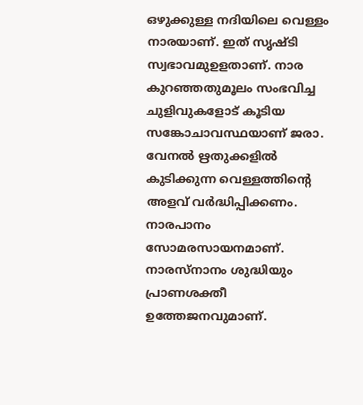ഒഴുക്കുള്ള നദിയിലെ വെള്ളം നാരയാണ്. ഇത് സൃഷ്ടി സ്വഭാവമുഉളതാണ്. നാര കുറഞ്ഞതുമൂലം സംഭവിച്ച ചുളിവുകളോട് കൂടിയ സങ്കോചാവസ്ഥയാണ് ജരാ. വേനല്‍ ഋതുക്കളില്‍ കുടിക്കുന്ന വെള്ളത്തിന്‍റെ അളവ് വര്‍ദ്ധിപ്പിക്കണം. നാരപാനം സോമരസായനമാണ്. നാരസ്നാനം ശുദ്ധിയും പ്രാണശക്തീ ഉത്തേജനവുമാണ്.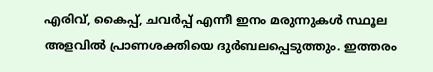എരിവ്, കൈപ്പ്, ചവര്‍പ്പ് എന്നീ ഇനം മരുന്നുകള്‍ സ്ഥൂല അളവില്‍ പ്രാണശക്തിയെ ദുര്‍ബലപ്പെടുത്തും. ഇത്തരം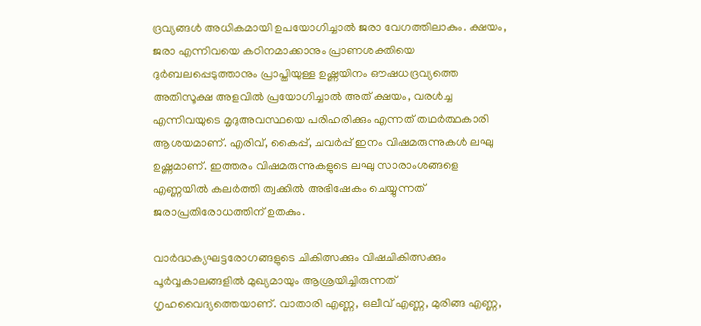ദ്രവ്യങ്ങള്‍ അധികമായി ഉപയോഗിച്ചാല്‍ ജരാ വേഗത്തിലാകും. ക്ഷയം, ജരാ എന്നിവയെ കഠിനമാക്കാനും പ്രാണശക്തിയെ ദുര്‍ബലപ്പെടുത്താനും പ്രാപ്തിയുള്ള ഉഷ്ണയിനം ഔഷധദ്രവ്യത്തെ അതിസൂക്ഷ അളവില്‍ പ്രയോഗിച്ചാല്‍ അത് ക്ഷയം, വരള്‍ച്ച എന്നിവയുടെ മൃദുഅവസ്ഥയെ പരിഹരിക്കും എന്നത് തഥര്‍ത്ഥകാരി ആശയമാണ്. എരിവ്, കൈപ്പ്, ചവര്‍പ്പ് ഇനം വിഷമരുന്നുകള്‍ ലഘു ഉഷ്ണമാണ്. ഇത്തരം വിഷമരുന്നുകളുടെ ലഘു സാരാംശങ്ങളെ എണ്ണയില്‍ കലര്‍ത്തി ത്വക്കില്‍ അഭിഷേകം ചെയ്യുന്നത് ജരാപ്രതിരോധത്തിന് ഉതകും.

വാർദ്ധക്യഘട്ടരോഗങ്ങളുടെ ചികിത്സക്കും വിഷചികിത്സക്കും പൂർവ്വകാലങ്ങളിൽ മുഖ്യമായും ആശ്രയിച്ചിരുന്നത് ഗൃഹവൈദ്യത്തെയാണ്. വാതാരി എണ്ണ, ഒലീവ് എണ്ണ, മുരിങ്ങ എണ്ണ,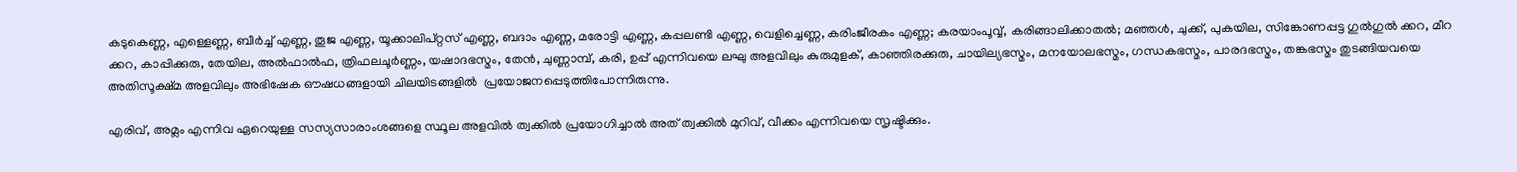കടുകെണ്ണ, എള്ളെണ്ണ, ബീര്‍ച്ച് എണ്ണ, തൂജ എണ്ണ, യൂക്കാലിപ്റ്റസ് എണ്ണ, ബദാം എണ്ണ, മരോട്ടി എണ്ണ, കപ്പലണ്ടി എണ്ണ, വെളിച്ചെണ്ണ, കരിംജീരകം എണ്ണ; കരയാംപൂവ്വ്, കരിങ്ങാലിക്കാതല്‍; മഞ്ഞള്‍, ചുക്ക്, പുകയില, സിങ്കോണപ്പട്ട ഗുൽഗുൽ ക്കറ, മീറ ക്കറ, കാപ്പിക്കുരു, തേയില, അല്‍ഫാല്‍ഫ, ത്രിഫലചൂര്‍ണ്ണം, യഷാദഭസ്മം, തേന്‍, ചുണ്ണാമ്പ്, കരി, ഉപ്പ് എന്നിവയെ ലഘു അളവിലും കുരുമുളക്, കാഞ്ഞിരക്കുരു, ചായില്യഭസ്മം, മനയോലഭസ്മം, ഗന്ധകഭസ്മം, പാരദഭസ്മം, തങ്കഭസ്മം തുടങ്ങിയവയെ അതിസൂക്ഷ്മ അളവിലും അഭിഷേക ഔഷധങ്ങളായി ചിലയിടങ്ങളില്‍  പ്രയോജനപ്പെടുത്തിപോന്നിരുന്നു.

എരിവ്, അമ്ലം എന്നിവ ഏറെയുള്ള സസ്യസാരാംശങ്ങളെ സ്ഥൂല അളവില്‍ ത്വക്കില്‍ പ്രയോഗിച്ചാല്‍ അത് ത്വക്കില്‍ മുറിവ്, വീക്കം എന്നിവയെ സൃഷ്ടിക്കും.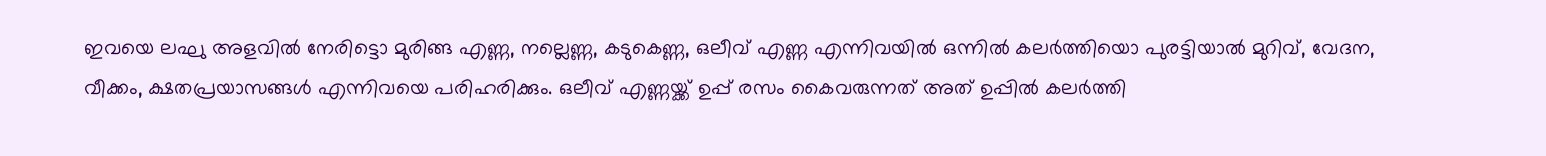ഇവയെ ലഘു അളവില്‍ നേരിട്ടൊ മുരിങ്ങ എണ്ണ, നല്ലെണ്ണ, കടുകെണ്ണ, ഒലീവ് എണ്ണ എന്നിവയില്‍ ഒന്നില്‍ കലര്‍ത്തിയൊ പുരട്ടിയാല്‍ മുറിവ്, വേദന, വീക്കം, ക്ഷതപ്രയാസങ്ങള്‍ എന്നിവയെ പരിഹരിക്കും. ഒലീവ് എണ്ണയ്ക്ക് ഉപ്പ് രസം കൈവരുന്നത് അത് ഉപ്പില്‍ കലര്‍ത്തി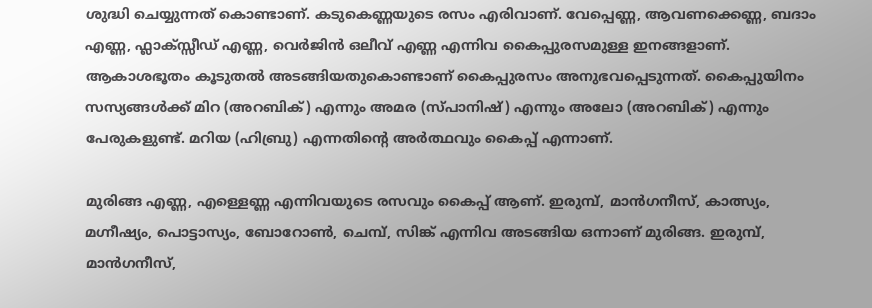ശുദ്ധി ചെയ്യുന്നത് കൊണ്ടാണ്. കടുകെണ്ണയുടെ രസം എരിവാണ്. വേപ്പെണ്ണ, ആവണക്കെണ്ണ, ബദാം എണ്ണ, ഫ്ലാക്സ്സീഡ് എണ്ണ, വെര്‍ജിന്‍ ഒലീവ് എണ്ണ എന്നിവ കൈപ്പുരസമുള്ള ഇനങ്ങളാണ്. ആകാശഭൂതം കൂടുതല്‍ അടങ്ങിയതുകൊണ്ടാണ് കൈപ്പുരസം അനുഭവപ്പെടുന്നത്. കൈപ്പുയിനം സസ്യങ്ങള്‍ക്ക് മിറ (അറബിക്) എന്നും അമര (സ്പാനിഷ്) എന്നും അലോ (അറബിക്) എന്നും പേരുകളുണ്ട്. മറിയ (ഹിബ്രു) എന്നതിന്‍റെ അര്‍ത്ഥവും കൈപ്പ് എന്നാണ്.

മുരിങ്ങ എണ്ണ, എള്ളെണ്ണ എന്നിവയുടെ രസവും കൈപ്പ് ആണ്. ഇരുമ്പ്, മാന്‍ഗനീസ്, കാത്സ്യം, മഗ്നീഷ്യം, പൊട്ടാസ്യം, ബോറോണ്‍, ചെമ്പ്, സിങ്ക് എന്നിവ അടങ്ങിയ ഒന്നാണ് മുരിങ്ങ. ഇരുമ്പ്, മാന്‍ഗനീസ്,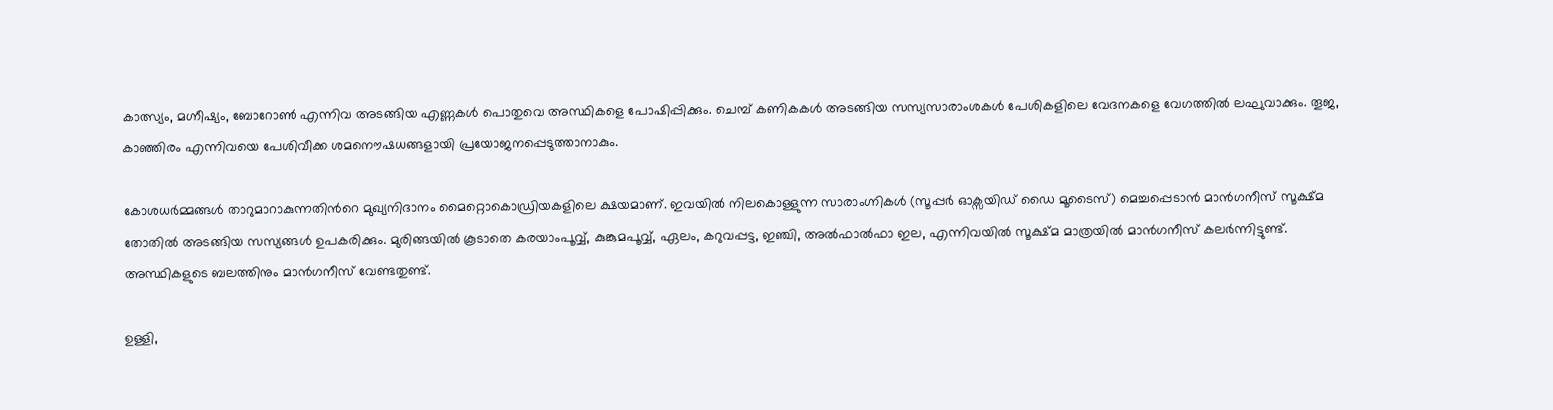കാത്സ്യം, മഗ്നീഷ്യം, ബോറോണ്‍ എന്നിവ അടങ്ങിയ എണ്ണകള്‍ പൊതുവെ അസ്ഥികളെ പോഷിപ്പിക്കും. ചെമ്പ് കണികകള്‍ അടങ്ങിയ സസ്യസാരാംശകള്‍ പേശികളിലെ വേദനകളെ വേഗത്തില്‍ ലഘുവാക്കും. തൂജ, കാഞ്ഞിരം എന്നിവയെ പേശിവീക്ക ശമനൌഷധങ്ങളായി പ്രയോജനപ്പെടുത്താനാകും.

കോശധര്‍മ്മങ്ങള്‍ താറുമാറാകുന്നതിന്‍റെ മുഖ്യനിദാനം മൈറ്റൊകൊഡ്രിയകളിലെ ക്ഷയമാണ്. ഇവയില്‍ നിലകൊള്ളുന്ന സാരാംഗ്നികള്‍ (സൂപ്പർ ഓക്സയിഡ് ഡൈ മൂടൈസ്) മെച്ചപ്പെടാന്‍ മാൻഗനീസ് സൂക്ഷ്മ തോതില്‍ അടങ്ങിയ സസ്യങ്ങള്‍ ഉപകരിക്കും. മുരിങ്ങയില്‍ കൂടാതെ കരയാംപൂവ്വ്, കുങ്കുമപൂവ്വ്, ഏലം, കറുവപ്പട്ട, ഇഞ്ചി, അല്‍ഫാല്‍ഫാ ഇല, എന്നിവയില്‍ സൂക്ഷ്മ മാത്രയില്‍ മാൻഗനീസ് കലര്‍ന്നിട്ടുണ്ട്. അസ്ഥികളുടെ ബലത്തിനും മാന്‍ഗനീസ് വേണ്ടതുണ്ട്.

ഉള്ളി,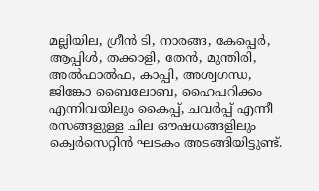മല്ലിയില, ഗ്രീൻ ടി, നാരങ്ങ, കേപ്പെര്‍, ആപ്പിൾ, തക്കാളി, തേൻ, മുന്തിരി, അല്‍ഫാല്‍ഫ, കാപ്പി, അശ്വഗന്ധ, ജിങ്കോ ബൈലോബ, ഹൈപറിക്കം എന്നിവയിലും കൈപ്പ്, ചവർപ്പ് എന്നീ രസങ്ങളുള്ള ചില ഔഷധങ്ങളിലും ക്വെർസെറ്റിൻ ഘടകം അടങ്ങിയിട്ടുണ്ട്.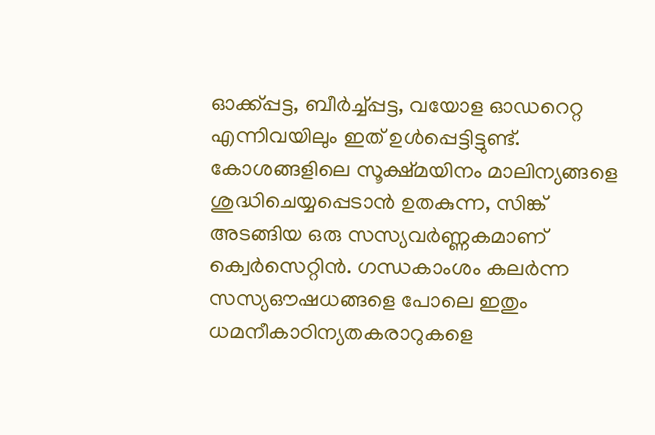ഓക്ക്പ്പട്ട, ബീര്‍ച്ച്പ്പട്ട, വയോള ഓഡറെറ്റ എന്നിവയിലും ഇത് ഉള്‍പ്പെട്ടിട്ടുണ്ട്. കോശങ്ങളിലെ സൂക്ഷ്മയിനം മാലിന്യങ്ങളെ ശുദ്ധിചെയ്യപ്പെടാന്‍ ഉതകുന്ന, സിങ്ക് അടങ്ങിയ ഒരു സസ്യവര്‍ണ്ണകമാണ് ക്വെർസെറ്റിൻ. ഗന്ധകാംശം കലര്‍ന്ന സസ്യഔഷധങ്ങളെ പോലെ ഇതും ധമനീകാഠിന്യതകരാറുകളെ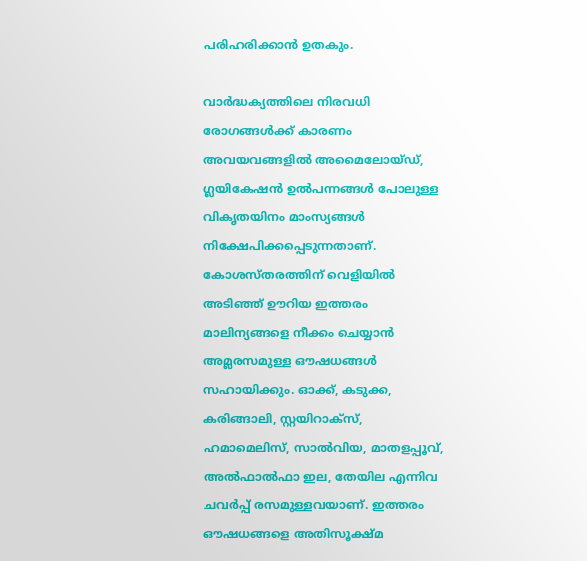പരിഹരിക്കാന്‍ ഉതകും.

വാര്‍ദ്ധക്യത്തിലെ നിരവധി രോഗങ്ങള്‍ക്ക് കാരണം അവയവങ്ങളില്‍ അമൈലോയ്ഡ്, ഗ്ലയികേഷന്‍ ഉല്‍പന്നങ്ങള്‍ പോലുള്ള വികൃതയിനം മാംസ്യങ്ങള്‍  നിക്ഷേപിക്കപ്പെടുന്നതാണ്. കോശസ്തരത്തിന് വെളിയിൽ അടിഞ്ഞ്‌ ഊറിയ ഇത്തരം മാലിന്യങ്ങളെ നീക്കം ചെയ്യാൻ അമ്ലരസമുള്ള ഔഷധങ്ങള്‍ സഹായിക്കും. ഓക്ക്, കടുക്ക, കരിങ്ങാലി, സ്റ്റയിറാക്സ്, ഹമാമെലിസ്, സാല്‍വിയ, മാതളപ്പൂവ്, അല്‍ഫാല്‍ഫാ ഇല, തേയില എന്നിവ ചവർപ്പ് രസമുള്ളവയാണ്. ഇത്തരം ഔഷധങ്ങളെ അതിസൂക്ഷ്മ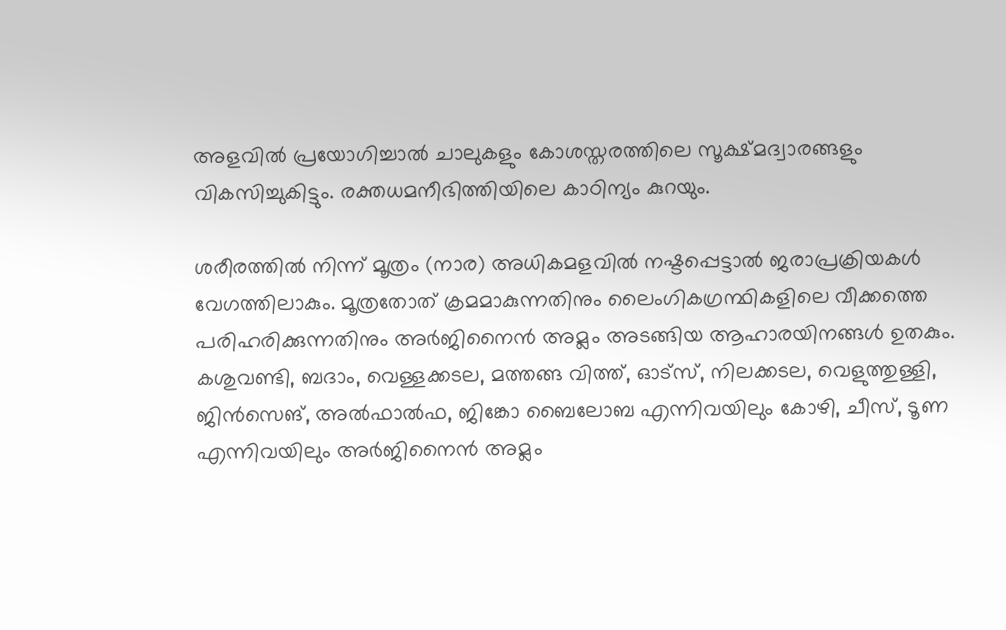അളവിൽ പ്രയോഗിച്ചാല്‍ ചാലുകളും കോശസ്തരത്തിലെ സൂക്ഷ്മദ്വാരങ്ങളും വികസിച്ചുകിട്ടും. രക്തധമനീഭിത്തിയിലെ കാഠിന്യം കുറയും.

ശരീരത്തില്‍ നിന്ന് മൂത്രം (നാര) അധികമളവില്‍ നഷ്ടപ്പെട്ടാല്‍ ജരാപ്രക്രിയകള്‍ വേഗത്തിലാകും. മൂത്രതോത് ക്രമമാകുന്നതിനും ലൈംഗികഗ്രന്ഥികളിലെ വീക്കത്തെ പരിഹരിക്കുന്നതിനും അര്‍ജിനൈന്‍ അമ്ലം അടങ്ങിയ ആഹാരയിനങ്ങള്‍ ഉതകും. കശുവണ്ടി, ബദാം, വെള്ളക്കടല, മത്തങ്ങ വിത്ത്‌, ഓട്സ്, നിലക്കടല, വെളുത്തുള്ളി, ജിൻസെങ്, അല്‍ഫാല്‍ഫ, ജിങ്കോ ബൈലോബ എന്നിവയിലും കോഴി, ചീസ്, ടൂണ എന്നിവയിലും അര്‍ജിനൈന്‍ അമ്ലം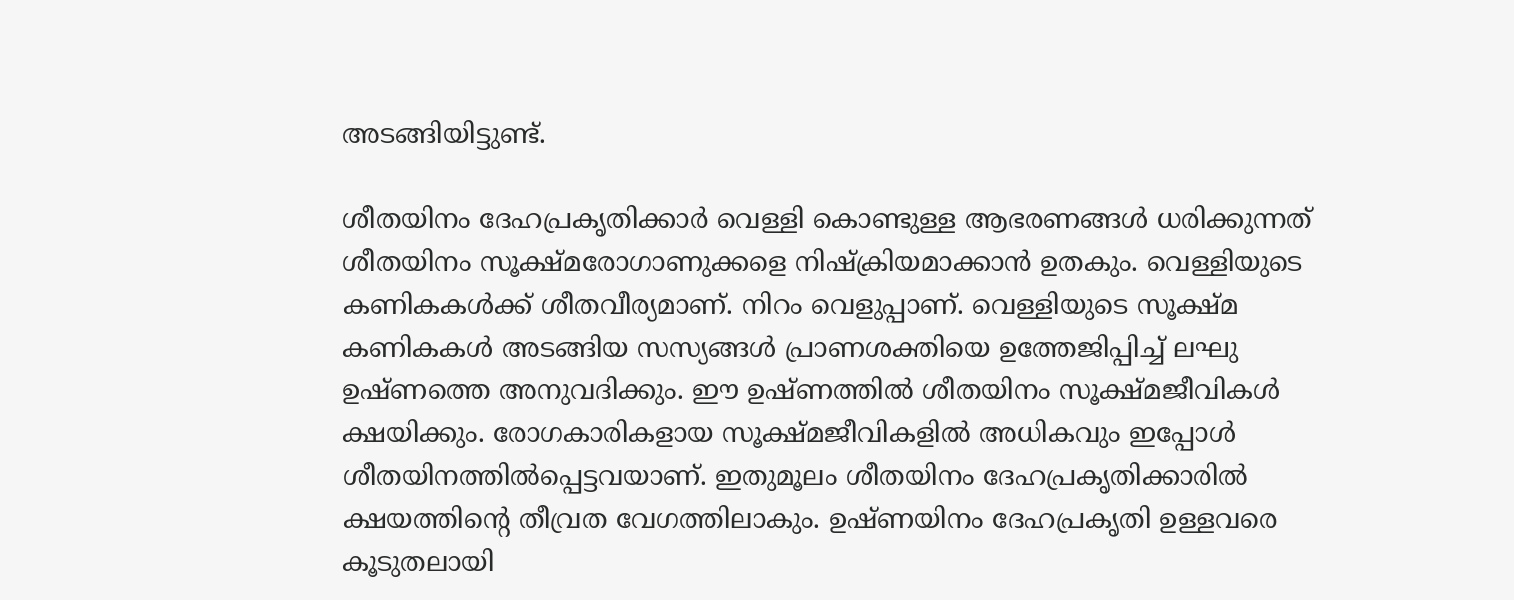അടങ്ങിയിട്ടുണ്ട്.

ശീതയിനം ദേഹപ്രകൃതിക്കാര്‍ വെള്ളി കൊണ്ടുള്ള ആഭരണങ്ങള്‍ ധരിക്കുന്നത് ശീതയിനം സൂക്ഷ്മരോഗാണുക്കളെ നിഷ്ക്രിയമാക്കാന്‍ ഉതകും. വെള്ളിയുടെ കണികകള്‍ക്ക് ശീതവീര്യമാണ്. നിറം വെളുപ്പാണ്. വെള്ളിയുടെ സൂക്ഷ്മ കണികകള്‍ അടങ്ങിയ സസ്യങ്ങള്‍ പ്രാണശക്തിയെ ഉത്തേജിപ്പിച്ച് ലഘു ഉഷ്ണത്തെ അനുവദിക്കും. ഈ ഉഷ്ണത്തില്‍ ശീതയിനം സൂക്ഷ്മജീവികള്‍ ക്ഷയിക്കും. രോഗകാരികളായ സൂക്ഷ്മജീവികളില്‍ അധികവും ഇപ്പോള്‍ ശീതയിനത്തില്‍പ്പെട്ടവയാണ്. ഇതുമൂലം ശീതയിനം ദേഹപ്രകൃതിക്കാരില്‍ ക്ഷയത്തിന്‍റെ തീവ്രത വേഗത്തിലാകും. ഉഷ്ണയിനം ദേഹപ്രകൃതി ഉള്ളവരെ കൂടുതലായി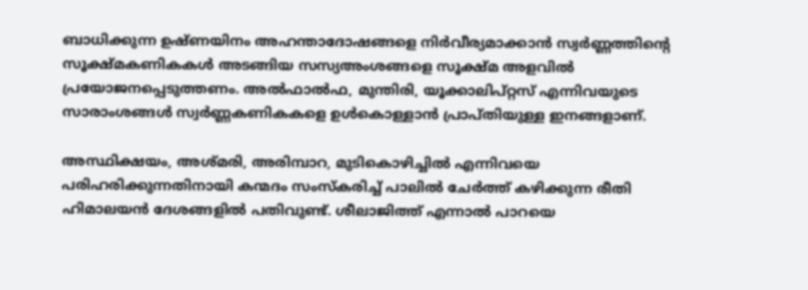ബാധിക്കുന്ന ഉഷ്ണയിനം അഹന്താദോഷങ്ങളെ നിര്‍വീര്യമാക്കാന്‍ സ്വര്‍ണ്ണത്തിന്‍റെ സൂക്ഷ്മകണികകള്‍ അടങ്ങിയ സസ്യഅംശങ്ങളെ സൂക്ഷ്മ അളവില്‍ പ്രയോജനപ്പെടുത്തണം. അല്‍ഫാല്‍ഫ, മുന്തിരി, യൂക്കാലിപ്റ്റസ് എന്നിവയുടെ സാരാംശങ്ങള്‍ സ്വര്‍ണ്ണകണികകളെ ഉള്‍കൊള്ളാന്‍ പ്രാപ്തിയുള്ള ഇനങ്ങളാണ്.

അസ്ഥിക്ഷയം, അശ്മരി, അരിമ്പാറ, മുടികൊഴിച്ചിൽ എന്നിവയെ പരിഹരിക്കുന്നതിനായി കന്മദം സംസ്കരിച്ച് പാലിൽ ചേര്‍ത്ത് കഴിക്കുന്ന രീതി ഹിമാലയൻ ദേശങ്ങളിൽ പതിവുണ്ട്. ശീലാജിത്ത് എന്നാല്‍ പാറയെ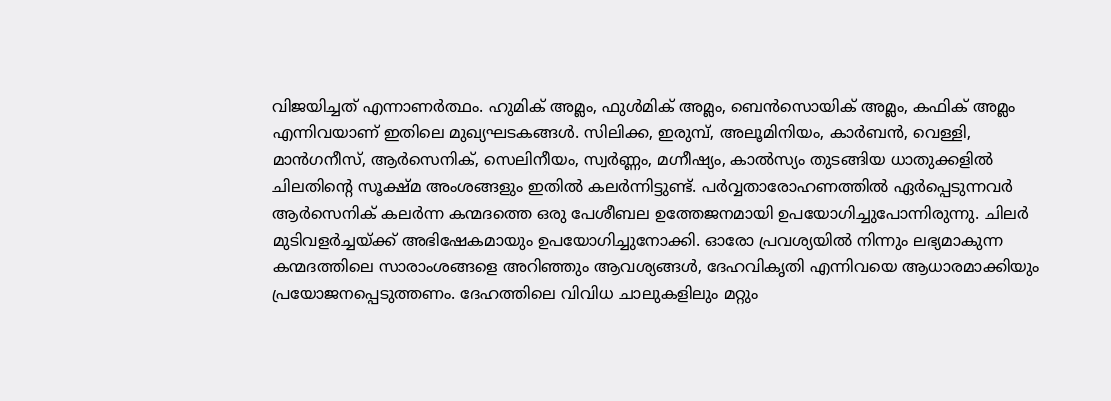വിജയിച്ചത് എന്നാണര്‍ത്ഥം. ഹുമിക് അമ്ലം, ഫുൾമിക് അമ്ലം, ബെൻസൊയിക് അമ്ലം, കഫിക് അമ്ലം എന്നിവയാണ് ഇതിലെ മുഖ്യഘടകങ്ങൾ. സിലിക്ക, ഇരുമ്പ്, അലൂമിനിയം, കാർബൻ, വെള്ളി, മാൻഗനീസ്, ആർസെനിക്, സെലിനീയം, സ്വർണ്ണം, മഗ്നീഷ്യം, കാൽസ്യം തുടങ്ങിയ ധാതുക്കളില്‍ ചിലതിന്‍റെ സൂക്ഷ്മ അംശങ്ങളും ഇതില്‍ കലർന്നിട്ടുണ്ട്. പർവ്വതാരോഹണത്തിൽ ഏർപ്പെടുന്നവർ ആര്‍സെനിക് കലര്‍ന്ന കന്മദത്തെ ഒരു പേശീബല ഉത്തേജനമായി ഉപയോഗിച്ചുപോന്നിരുന്നു. ചിലര്‍ മുടിവളര്‍ച്ചയ്ക്ക് അഭിഷേകമായും ഉപയോഗിച്ചുനോക്കി. ഓരോ പ്രവശ്യയില്‍ നിന്നും ലഭ്യമാകുന്ന കന്മദത്തിലെ സാരാംശങ്ങളെ അറിഞ്ഞും ആവശ്യങ്ങള്‍, ദേഹവികൃതി എന്നിവയെ ആധാരമാക്കിയും പ്രയോജനപ്പെടുത്തണം. ദേഹത്തിലെ വിവിധ ചാലുകളിലും മറ്റും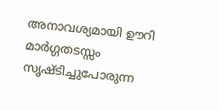അനാവശ്യമായി ഊറി മാര്‍ഗ്ഗതടസ്സം സൃഷ്‌ടിച്ചുപോരുന്ന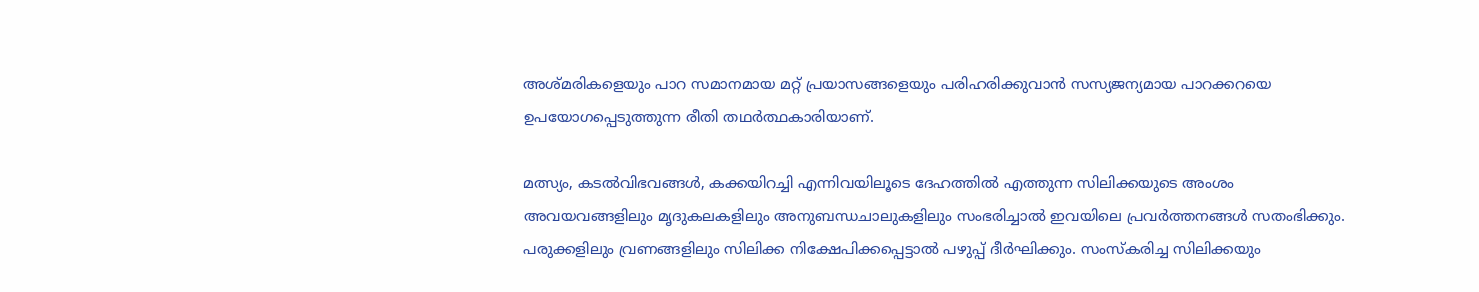അശ്മരികളെയും പാറ സമാനമായ മറ്റ് പ്രയാസങ്ങളെയും പരിഹരിക്കുവാന്‍ സസ്യജന്യമായ പാറക്കറയെ ഉപയോഗപ്പെടുത്തുന്ന രീതി തഥർത്ഥകാരിയാണ്.

മത്സ്യം, കടല്‍വിഭവങ്ങൾ, കക്കയിറച്ചി എന്നിവയിലൂടെ ദേഹത്തില്‍ എത്തുന്ന സിലിക്കയുടെ അംശം അവയവങ്ങളിലും മൃദുകലകളിലും അനുബന്ധചാലുകളിലും സംഭരിച്ചാല്‍ ഇവയിലെ പ്രവര്‍ത്തനങ്ങള്‍ സതംഭിക്കും. പരുക്കളിലും വ്രണങ്ങളിലും സിലിക്ക നിക്ഷേപിക്കപ്പെട്ടാല്‍ പഴുപ്പ് ദീര്‍ഘിക്കും. സംസ്കരിച്ച സിലിക്കയും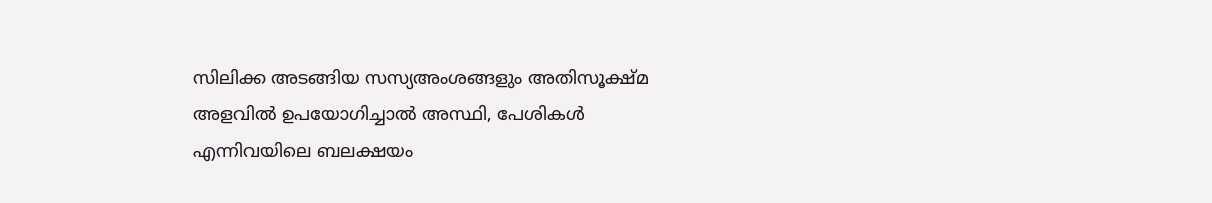സിലിക്ക അടങ്ങിയ സസ്യഅംശങ്ങളും അതിസൂക്ഷ്മ അളവില്‍ ഉപയോഗിച്ചാല്‍ അസ്ഥി, പേശികള്‍ എന്നിവയിലെ ബലക്ഷയം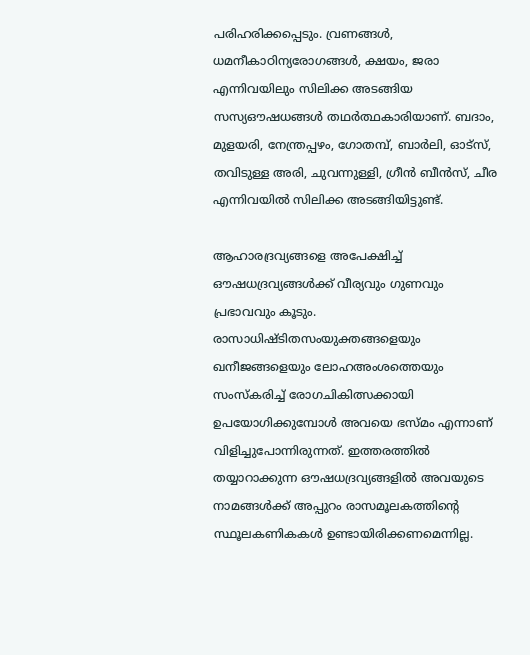പരിഹരിക്കപ്പെടും. വ്രണങ്ങള്‍, ധമനീകാഠിന്യരോഗങ്ങള്‍, ക്ഷയം, ജരാ എന്നിവയിലും സിലിക്ക അടങ്ങിയ സസ്യഔഷധങ്ങള്‍ തഥര്‍ത്ഥകാരിയാണ്. ബദാം, മുളയരി, നേന്ത്രപ്പഴം, ഗോതമ്പ്, ബാര്‍ലി, ഓട്സ്, തവിടുള്ള അരി, ചുവന്നുള്ളി, ഗ്രീന്‍ ബീന്‍സ്, ചീര എന്നിവയില്‍ സിലിക്ക അടങ്ങിയിട്ടുണ്ട്.

ആഹാരദ്രവ്യങ്ങളെ അപേക്ഷിച്ച് ഔഷധദ്രവ്യങ്ങള്‍ക്ക് വീര്യവും ഗുണവും പ്രഭാവവും കൂടും. രാസാധിഷ്ടിതസംയുക്തങ്ങളെയും ഖനീജങ്ങളെയും ലോഹഅംശത്തെയും സംസ്കരിച്ച് രോഗചികിത്സക്കായി ഉപയോഗിക്കുമ്പോള്‍ അവയെ ഭസ്മം എന്നാണ് വിളിച്ചുപോന്നിരുന്നത്. ഇത്തരത്തില്‍ തയ്യാറാക്കുന്ന ഔഷധദ്രവ്യങ്ങളില്‍ അവയുടെ നാമങ്ങള്‍ക്ക് അപ്പുറം രാസമൂലകത്തിന്‍റെ സ്ഥൂലകണികകള്‍ ഉണ്ടായിരിക്കണമെന്നില്ല.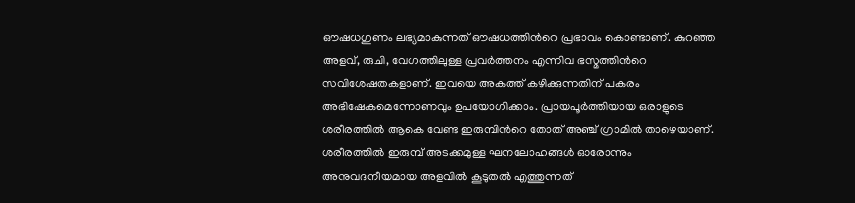ഔഷധഗുണം ലഭ്യമാകുന്നത് ഔഷധത്തിന്‍റെ പ്രഭാവം കൊണ്ടാണ്. കുറഞ്ഞ അളവ്, രുചി, വേഗത്തിലുള്ള പ്രവര്‍ത്തനം എന്നിവ ഭസ്മത്തിന്‍റെ സവിശേഷതകളാണ്. ഇവയെ അകത്ത് കഴിക്കുന്നതിന് പകരം അഭിഷേകമെന്നോണവും ഉപയോഗിക്കാം. പ്രായപൂര്‍ത്തിയായ ഒരാളുടെ ശരീരത്തില്‍ ആകെ വേണ്ട ഇരുമ്പിന്‍റെ തോത് അഞ്ച് ഗ്രാമില്‍ താഴെയാണ്. ശരീരത്തില്‍ ഇരുമ്പ് അടക്കമുള്ള ഘനലോഹങ്ങള്‍ ഓരോന്നും അനുവദനീയമായ അളവില്‍ കൂടുതല്‍ എത്തുന്നത്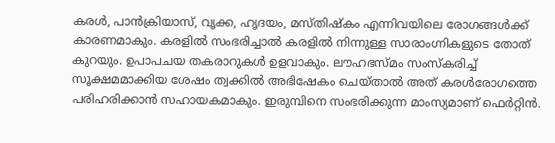കരള്‍, പാന്‍ക്രിയാസ്, വൃക്ക, ഹൃദയം, മസ്തിഷ്കം എന്നിവയിലെ രോഗങ്ങള്‍ക്ക് കാരണമാകും. കരളില്‍ സംഭരിച്ചാല്‍ കരളിൽ നിന്നുള്ള സാരാംഗ്നികളുടെ തോത് കുറയും. ഉപാപചയ തകരാറുകള്‍ ഉളവാകും. ലൗഹഭസ്മം സംസ്കരിച്ച് സൂക്ഷമമാക്കിയ ശേഷം ത്വക്കിൽ അഭിഷേകം ചെയ്‌താല്‍ അത് കരള്‍രോഗത്തെ പരിഹരിക്കാന്‍ സഹായകമാകും. ഇരുമ്പിനെ സംഭരിക്കുന്ന മാംസ്യമാണ് ഫെര്‍റ്റിന്‍.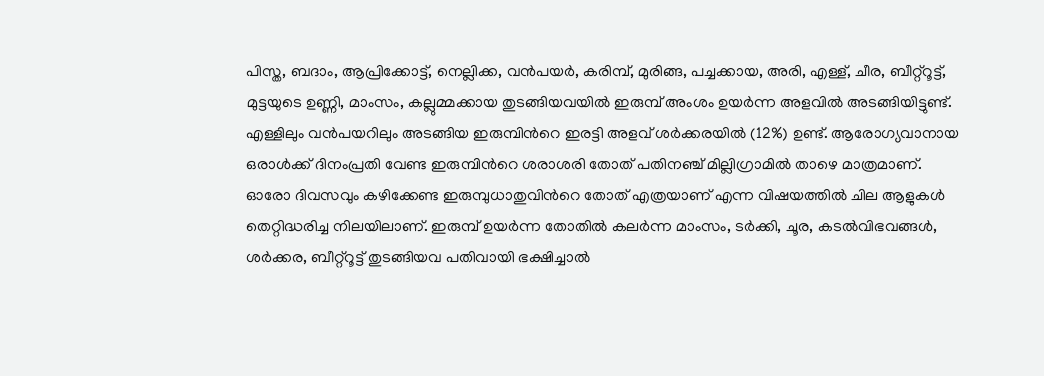പിസ്ത, ബദാം, ആപ്രിക്കോട്ട്, നെല്ലിക്ക, വന്‍പയര്‍, കരിമ്പ്, മുരിങ്ങ, പച്ചക്കായ, അരി, എള്ള്, ചീര, ബീറ്റ്റൂട്ട്, മുട്ടയുടെ ഉണ്ണി, മാംസം, കല്ലുമ്മക്കായ തുടങ്ങിയവയില്‍ ഇരുമ്പ് അംശം ഉയര്‍ന്ന അളവില്‍ അടങ്ങിയിട്ടുണ്ട്. എള്ളിലും വന്‍പയറിലും അടങ്ങിയ ഇരുമ്പിന്‍റെ ഇരട്ടി അളവ് ശര്‍ക്കരയില്‍ (12%) ഉണ്ട്. ആരോഗ്യവാനായ ഒരാള്‍ക്ക് ദിനംപ്രതി വേണ്ട ഇരുമ്പിന്‍റെ ശരാശരി തോത് പതിനഞ്ച് മില്ലിഗ്രാമില്‍ താഴെ മാത്രമാണ്. ഓരോ ദിവസവും കഴിക്കേണ്ട ഇരുമ്പുധാതുവിന്‍റെ തോത് എത്രയാണ് എന്ന വിഷയത്തില്‍ ചില ആളുകള്‍ തെറ്റിദ്ധരിച്ച നിലയിലാണ്. ഇരുമ്പ് ഉയര്‍ന്ന തോതില്‍ കലര്‍ന്ന മാംസം, ടര്‍ക്കി, ചൂര, കടല്‍വിഭവങ്ങള്‍, ശര്‍ക്കര, ബീറ്റ്റൂട്ട് തുടങ്ങിയവ പതിവായി ഭക്ഷിച്ചാല്‍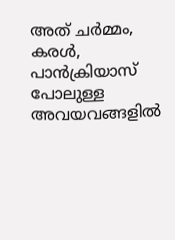അത് ചര്‍മ്മം, കരള്‍, പാന്‍ക്രിയാസ് പോലുള്ള അവയവങ്ങളില്‍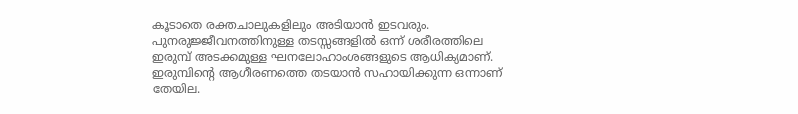കൂടാതെ രക്തചാലുകളിലും അടിയാന്‍ ഇടവരും. പുനരുജ്ജീവനത്തിനുള്ള തടസ്സങ്ങളില്‍ ഒന്ന് ശരീരത്തിലെ ഇരുമ്പ് അടക്കമുള്ള ഘനലോഹാംശങ്ങളുടെ ആധിക്യമാണ്. ഇരുമ്പിന്‍റെ ആഗീരണത്തെ തടയാന്‍ സഹായിക്കുന്ന ഒന്നാണ് തേയില.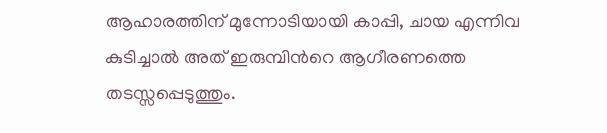ആഹാരത്തിന് മുന്നോടിയായി കാപ്പി, ചായ എന്നിവ കുടിച്ചാല്‍ അത് ഇരുമ്പിന്‍റെ ആഗീരണത്തെ തടസ്സപ്പെടുത്തും.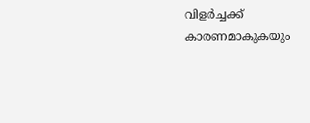വിളര്‍ച്ചക്ക് കാരണമാകുകയും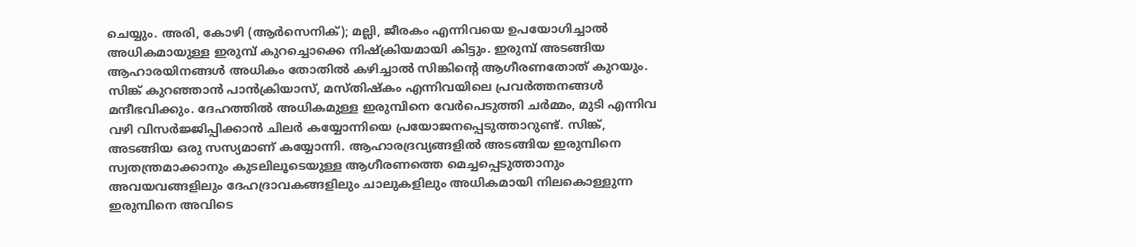ചെയ്യും. അരി, കോഴി (ആര്‍സെനിക്); മല്ലി, ജീരകം എന്നിവയെ ഉപയോഗിച്ചാല്‍ അധികമായുള്ള ഇരുമ്പ് കുറച്ചൊക്കെ നിഷ്ക്രിയമായി കിട്ടും. ഇരുമ്പ് അടങ്ങിയ ആഹാരയിനങ്ങള്‍ അധികം തോതില്‍ കഴിച്ചാല്‍ സിങ്കിന്‍റെ ആഗീരണതോത് കുറയും. സിങ്ക് കുറഞ്ഞാന്‍ പാന്‍ക്രിയാസ്, മസ്തിഷ്കം എന്നിവയിലെ പ്രവര്‍ത്തനങ്ങള്‍ മന്ദീഭവിക്കും. ദേഹത്തില്‍ അധികമുള്ള ഇരുമ്പിനെ വേര്‍പെടുത്തി ചര്‍മ്മം, മുടി എന്നിവ വഴി വിസര്‍ജ്ജിപ്പിക്കാന്‍ ചിലര്‍ കയ്യോന്നിയെ പ്രയോജനപ്പെടുത്താറുണ്ട്. സിങ്ക്, അടങ്ങിയ ഒരു സസ്യമാണ് കയ്യോന്നി. ആഹാരദ്രവ്യങ്ങളില്‍ അടങ്ങിയ ഇരുമ്പിനെ സ്വതന്ത്രമാക്കാനും കുടലിലൂടെയുള്ള ആഗീരണത്തെ മെച്ചപ്പെടുത്താനും അവയവങ്ങളിലും ദേഹദ്രാവകങ്ങളിലും ചാലുകളിലും അധികമായി നിലകൊള്ളുന്ന ഇരുമ്പിനെ അവിടെ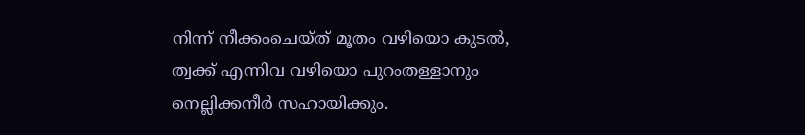നിന്ന് നീക്കംചെയ്ത് മൂതം വഴിയൊ കുടല്‍, ത്വക്ക് എന്നിവ വഴിയൊ പുറംതള്ളാനും നെല്ലിക്കനീര്‍ സഹായിക്കും.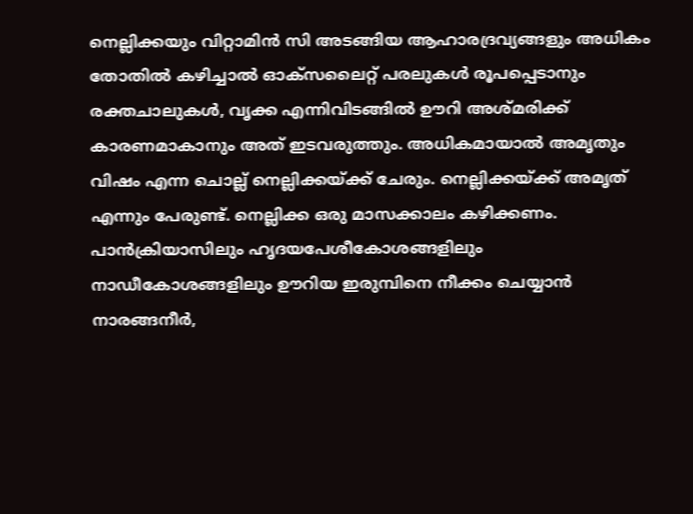നെല്ലിക്കയും വിറ്റാമിന്‍ സി അടങ്ങിയ ആഹാരദ്രവ്യങ്ങളും അധികം തോതില്‍ കഴിച്ചാല്‍ ഓക്സലൈറ്റ് പരലുകള്‍ രൂപപ്പെടാനും രക്തചാലുകള്‍, വൃക്ക എന്നിവിടങ്ങില്‍ ഊറി അശ്മരിക്ക് കാരണമാകാനും അത് ഇടവരുത്തും. അധികമായാല്‍ അമൃതും വിഷം എന്ന ചൊല്ല് നെല്ലിക്കയ്ക്ക് ചേരും. നെല്ലിക്കയ്ക്ക് അമൃത് എന്നും പേരുണ്ട്. നെല്ലിക്ക ഒരു മാസക്കാലം കഴിക്കണം. പാന്‍ക്രിയാസിലും ഹൃദയപേശീകോശങ്ങളിലും നാഡീകോശങ്ങളിലും ഊറിയ ഇരുമ്പിനെ നീക്കം ചെയ്യാന്‍ നാരങ്ങനീര്‍,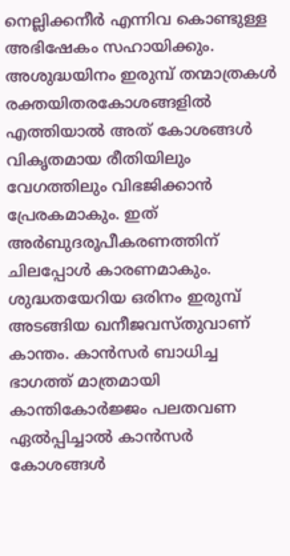നെല്ലിക്കനീര്‍ എന്നിവ കൊണ്ടുള്ള അഭിഷേകം സഹായിക്കും. അശുദ്ധയിനം ഇരുമ്പ് തന്മാത്രകള്‍ രക്തയിതരകോശങ്ങളില്‍ എത്തിയാല്‍ അത് കോശങ്ങള്‍ വികൃതമായ രീതിയിലും വേഗത്തിലും വിഭജിക്കാന്‍ പ്രേരകമാകും. ഇത് അര്‍ബുദരൂപീകരണത്തിന് ചിലപ്പോള്‍ കാരണമാകും. ശുദ്ധതയേറിയ ഒരിനം ഇരുമ്പ് അടങ്ങിയ ഖനീജവസ്തുവാണ് കാന്തം. കാന്‍സര്‍ ബാധിച്ച ഭാഗത്ത് മാത്രമായി കാന്തികോര്‍ജ്ജം പലതവണ ഏല്‍പ്പിച്ചാല്‍ കാന്‍സര്‍ കോശങ്ങള്‍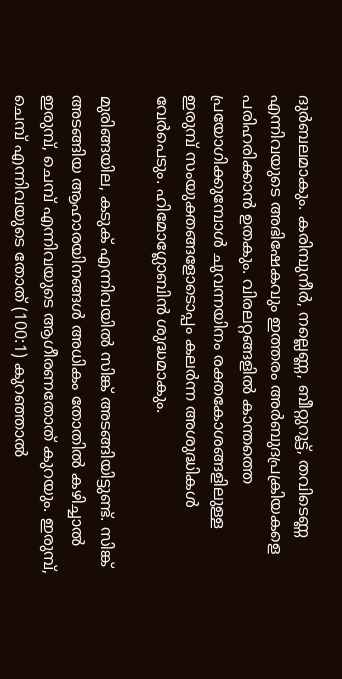ദുര്‍ബലമാകും. കരിമ്പുനീര്‍, നല്ലെണ്ണ, ബീറ്റുറൂട്ട്, തവിടെണ്ണ എന്നിവയുടെ അഭിഷേകവും ഇത്തരം അര്‍ബുദപ്രക്രിയകളെ പരിഹരിക്കാന്‍ ഉതകും. വിരലറ്റങ്ങളില്‍ കാന്തത്തെ പ്രയോഗിക്കുമ്പോള്‍ ചുവന്നയിനം രക്തകോശങ്ങളിലുള്ള ഇരുമ്പ് സംയുക്തങ്ങളോടൊപ്പം കലര്‍ന്ന അശുദ്ധികള്‍ വേര്‍പെടും. ഹിമോഗ്ലോബിന്‍ ശുദ്ധമാകും.

മുരിങ്ങയില, കടുക് എന്നിവയില്‍ സിങ്ക് അടങ്ങിയിട്ടുണ്ട്. സിങ്ക് അടങ്ങിയ ആഹാരയിനങ്ങള്‍ അധികം തോതില്‍ കഴിച്ചാല്‍ ഇരുമ്പ്, ചെമ്പ് എന്നിവയുടെ ആഗീരണതോത് കുറയും. ഇരുമ്പ്, ചെമ്പ് എന്നിവയുടെ തോത് (100:1) കുറഞ്ഞാല്‍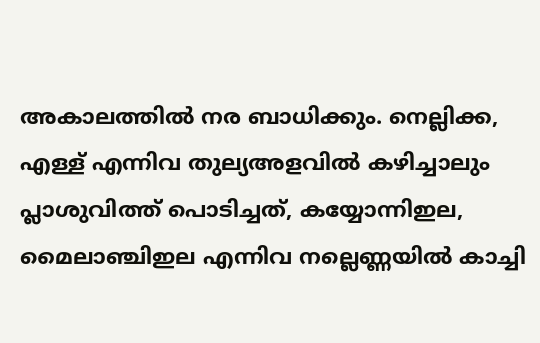അകാലത്തില്‍ നര ബാധിക്കും. നെല്ലിക്ക, എള്ള് എന്നിവ തുല്യഅളവില്‍ കഴിച്ചാലും പ്ലാശുവിത്ത്‌ പൊടിച്ചത്, കയ്യോന്നിഇല, മൈലാഞ്ചിഇല എന്നിവ നല്ലെണ്ണയില്‍ കാച്ചി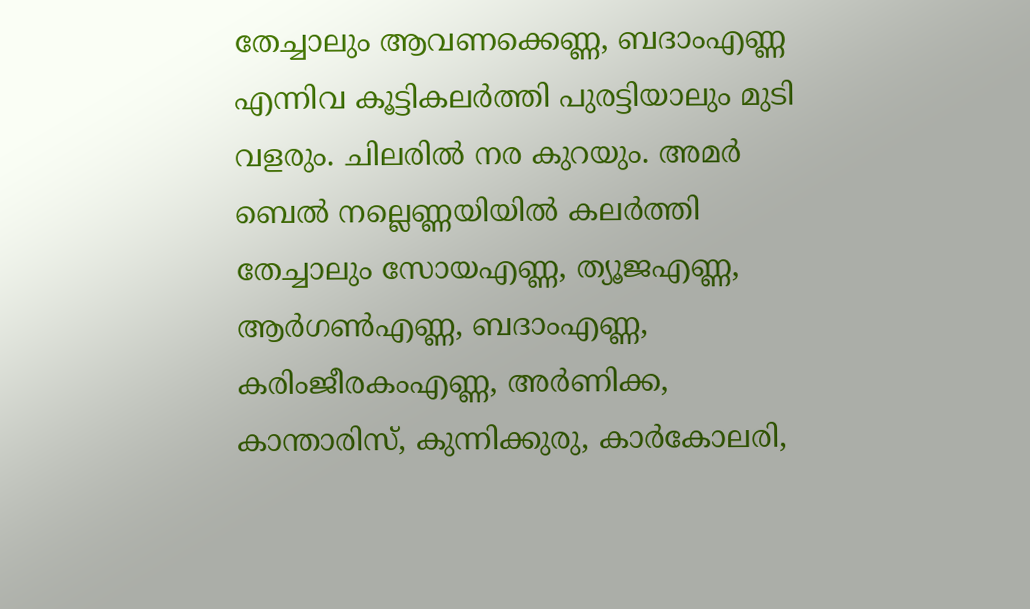തേച്ചാലും ആവണക്കെണ്ണ, ബദാംഎണ്ണ എന്നിവ കൂട്ടികലര്‍ത്തി പുരട്ടിയാലും മുടി വളരും. ചിലരില്‍ നര കുറയും. അമര്‍ ബെല്‍ നല്ലെണ്ണയിയില്‍ കലര്‍ത്തി തേച്ചാലും സോയഎണ്ണ, ത്യൂജഎണ്ണ, ആര്‍ഗണ്‍എണ്ണ, ബദാംഎണ്ണ, കരിംജീരകംഎണ്ണ, അര്‍ണിക്ക, കാന്താരിസ്, കുന്നിക്കുരു, കാര്‍കോലരി,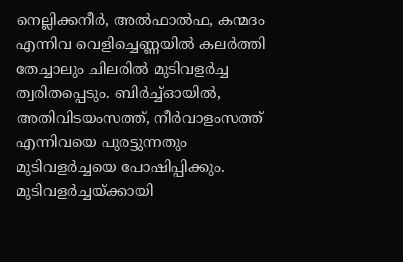നെല്ലിക്കനീര്‍, അല്‍ഫാല്‍ഫ, കന്മദം എന്നിവ വെളിച്ചെണ്ണയില്‍ കലര്‍ത്തി തേച്ചാലും ചിലരില്‍ മുടിവളര്‍ച്ച ത്വരിതപ്പെടും. ബിര്‍ച്ച്ഓയില്‍, അതിവിടയംസത്ത്, നീര്‍വാളംസത്ത് എന്നിവയെ പുരട്ടുന്നതും മുടിവളര്‍ച്ചയെ പോഷിപ്പിക്കും. മുടിവളര്‍ച്ചയ്ക്കായി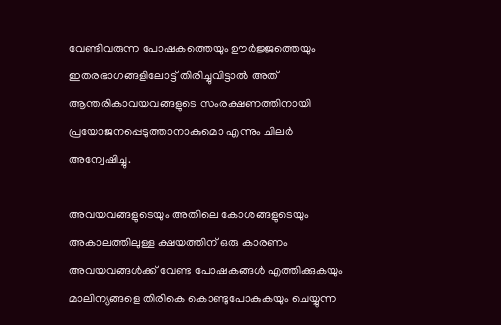വേണ്ടിവരുന്ന പോഷകത്തെയും ഊര്‍ജ്ജത്തെയും ഇതരഭാഗങ്ങളിലോട്ട് തിരിച്ചുവിട്ടാല്‍ അത് ആന്തരികാവയവങ്ങളുടെ സംരക്ഷണത്തിനായി പ്രയോജനപ്പെടുത്താനാകുമൊ എന്നും ചിലര്‍ അന്വേഷിച്ചു.

അവയവങ്ങളുടെയും അതിലെ കോശങ്ങളുടെയും അകാലത്തിലുള്ള ക്ഷയത്തിന് ഒരു കാരണം അവയവങ്ങൾക്ക് വേണ്ട പോഷകങ്ങൾ എത്തിക്കുകയും മാലിന്യങ്ങളെ തിരികെ കൊണ്ടുപോകുകയും ചെയ്യുന്ന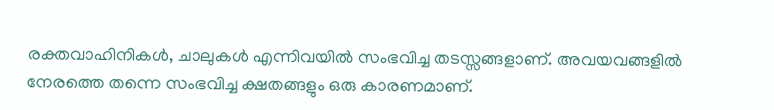രക്തവാഹിനികള്‍, ചാലുകള്‍ എന്നിവയില്‍ സംഭവിച്ച തടസ്സങ്ങളാണ്. അവയവങ്ങളില്‍ നേരത്തെ തന്നെ സംഭവിച്ച ക്ഷതങ്ങളും ഒരു കാരണമാണ്.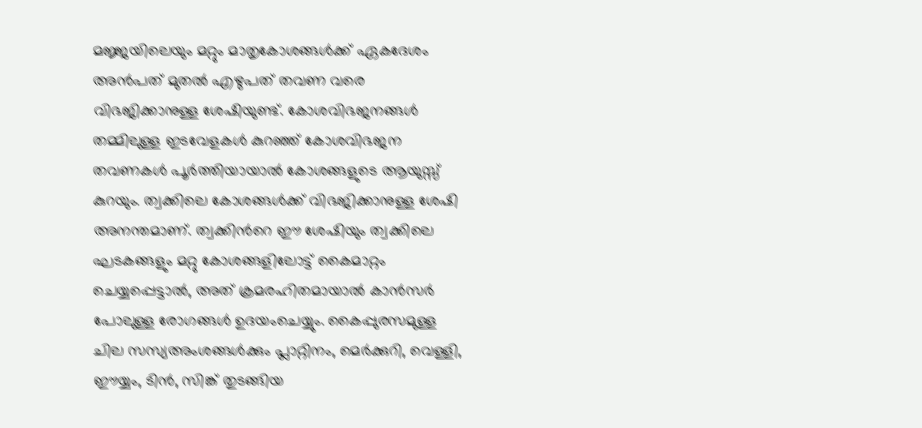മജ്ജയിലെയും മറ്റും മാതൃകോശങ്ങൾക്ക് ഏകദേശം അന്‍പത് മുതല്‍ എഴുപത് തവണ വരെ വിഭജിക്കാനുള്ള ശേഷിയുണ്ട്. കോശവിഭജനങ്ങള്‍ തമ്മിലുള്ള ഇടവേളകള്‍ കുറഞ്ഞ് കോശവിഭജന തവണകള്‍ പൂര്‍ത്തിയായാല്‍ കോശങ്ങളുടെ ആയുസ്സ് കുറയും. ത്വക്കിലെ കോശങ്ങള്‍ക്ക് വിഭജിക്കാനുള്ള ശേഷി അനന്തമാണ്. ത്വക്കിന്‍റെ ഈ ശേഷിയും ത്വക്കിലെ ഘടകങ്ങളും മറ്റു കോശങ്ങളിലോട്ട് കൈമാറ്റം ചെയ്യപ്പെട്ടാല്‍, അത് ക്രമരഹിതമായാല്‍ കാന്‍സര്‍ പോലുള്ള രോഗങ്ങള്‍ ഉദയംചെയ്യും. കൈപ്പുരസമുള്ള ചില സസ്യഅംശങ്ങൾക്കും പ്ലാറ്റിനം, മെര്‍ക്കുറി, വെള്ളി, ഈയ്യം, ടിന്‍, സിങ്ക് തുടങ്ങിയ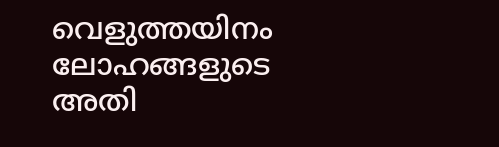വെളുത്തയിനം ലോഹങ്ങളുടെ അതി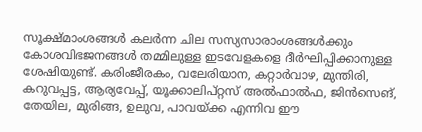സൂക്ഷ്മാംശങ്ങള്‍ കലര്‍ന്ന ചില സസ്യസാരാംശങ്ങള്‍ക്കും കോശവിഭജനങ്ങൾ തമ്മിലുള്ള ഇടവേളകളെ ദീര്‍ഘിപ്പിക്കാനുള്ള ശേഷിയുണ്ട്. കരിംജീരകം, വലേരിയാന, കറ്റാര്‍വാഴ, മുന്തിരി, കറുവപ്പട്ട, ആര്യവേപ്പ്, യൂക്കാലിപ്റ്റസ് അൽഫാൽഫ, ജിൻസെങ്, തേയില, മുരിങ്ങ, ഉലുവ, പാവയ്ക്ക എന്നിവ ഈ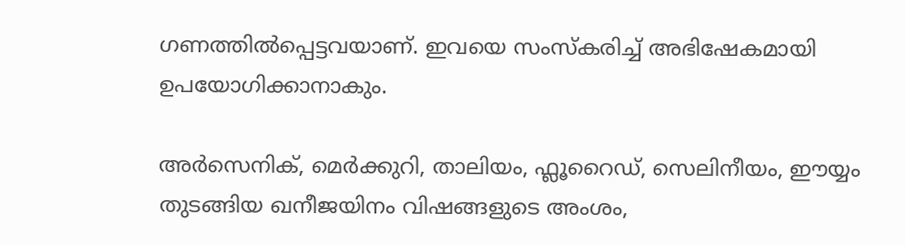ഗണത്തിൽപ്പെട്ടവയാണ്. ഇവയെ സംസ്കരിച്ച് അഭിഷേകമായി ഉപയോഗിക്കാനാകും.

അർസെനിക്, മെര്‍ക്കുറി, താലിയം, ഫ്ലൂറൈഡ്, സെലിനീയം, ഈയ്യം തുടങ്ങിയ ഖനീജയിനം വിഷങ്ങളുടെ അംശം,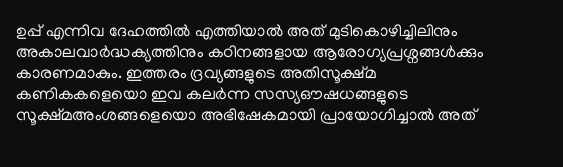ഉപ്പ് എന്നിവ ദേഹത്തിൽ എത്തിയാൽ അത് മുടികൊഴിച്ചിലിനും അകാലവാര്‍ദ്ധക്യത്തിനും കഠിനങ്ങളായ ആരോഗ്യപ്രശ്നങ്ങള്‍ക്കും കാരണമാകും. ഇത്തരം ദ്രവ്യങ്ങളുടെ അതിസൂക്ഷ്മ കണികകളെയൊ ഇവ കലര്‍ന്ന സസ്യഔഷധങ്ങളുടെ സൂക്ഷ്മഅംശങ്ങളെയൊ അഭിഷേകമായി പ്രായോഗിച്ചാല്‍ അത്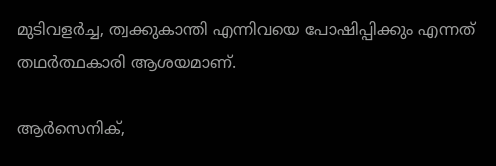മുടിവളര്‍ച്ച, ത്വക്കുകാന്തി എന്നിവയെ പോഷിപ്പിക്കും എന്നത് തഥര്‍ത്ഥകാരി ആശയമാണ്.

ആര്‍സെനിക്,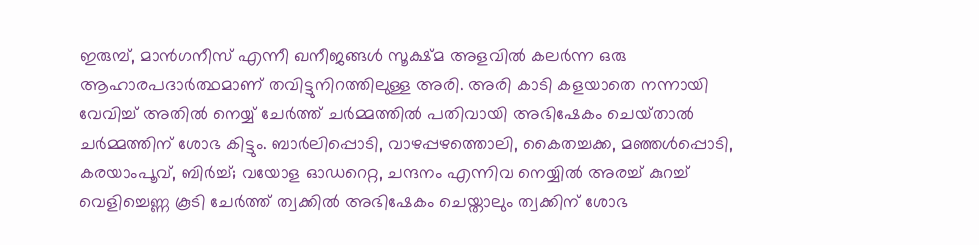ഇരുമ്പ്, മാന്‍ഗനീസ് എന്നീ ഖനീജങ്ങള്‍ സൂക്ഷ്മ അളവില്‍ കലര്‍ന്ന ഒരു ആഹാരപദാര്‍ത്ഥമാണ് തവിട്ടുനിറത്തിലുള്ള അരി. അരി കാടി കളയാതെ നന്നായി വേവിച്ച് അതില്‍ നെയ്യ് ചേർത്ത് ചര്‍മ്മത്തില്‍ പതിവായി അഭിഷേകം ചെയ്‌താൽ ചർമ്മത്തിന് ശോഭ കിട്ടും. ബാർലിപ്പൊടി, വാഴപ്പഴത്തൊലി, കൈതച്ചക്ക, മഞ്ഞൾപ്പൊടി, കരയാംപൂവ്, ബിര്‍ച്ച്; വയോള ഓഡറെറ്റ, ചന്ദനം എന്നിവ നെയ്യിൽ അരച്ച് കുറച്ച് വെളിച്ചെണ്ണ കൂടി ചേര്‍ത്ത് ത്വക്കിൽ അഭിഷേകം ചെയ്താലും ത്വക്കിന് ശോഭ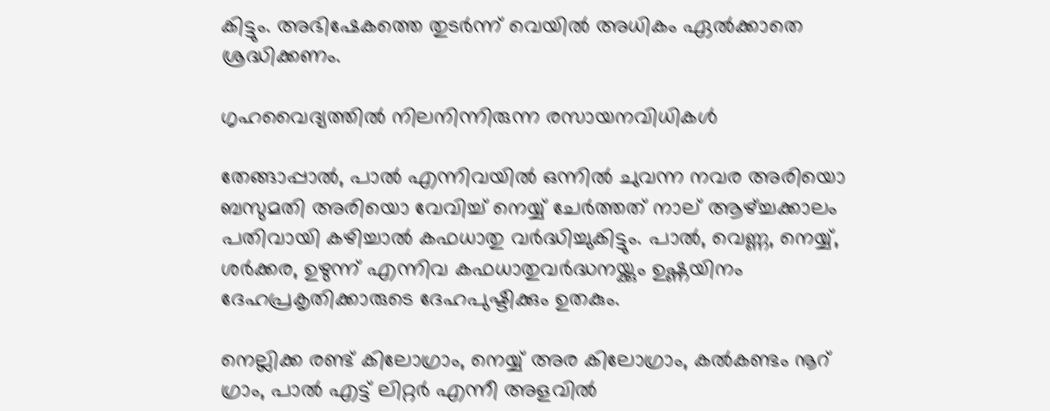കിട്ടും. അഭിഷേകത്തെ തുടര്‍ന്ന് വെയില്‍ അധികം ഏല്‍ക്കാതെ ശ്രദ്ധിക്കണം.

ഗൃഹവൈദ്യത്തില്‍ നിലനിന്നിരുന്ന രസായനവിധികള്‍

തേങ്ങാപ്പാല്‍, പാൽ എന്നിവയില്‍ ഒന്നില്‍ ചുവന്ന നവര അരിയൊ ബസുമതി അരിയൊ വേവിച്ച് നെയ്യ് ചേർത്തത് നാല് ആഴ്ച്ചക്കാലം പതിവായി കഴിച്ചാല്‍ കഫധാതു വർദ്ധിച്ചുകിട്ടും. പാൽ, വെണ്ണ, നെയ്യ്, ശര്‍ക്കര, ഉഴുന്ന് എന്നിവ കഫധാതുവർദ്ധനയ്ക്കും ഉഷ്ണയിനം ദേഹപ്രകൃതിക്കാരുടെ ദേഹപുഷ്ടിക്കും ഉതകും.

നെല്ലിക്ക രണ്ട് കിലോഗ്രാം, നെയ്യ് അര കിലോഗ്രാം, കൽകണ്ടം നൂറ് ഗ്രാം, പാൽ എട്ട് ലിറ്റർ എന്നീ അളവില്‍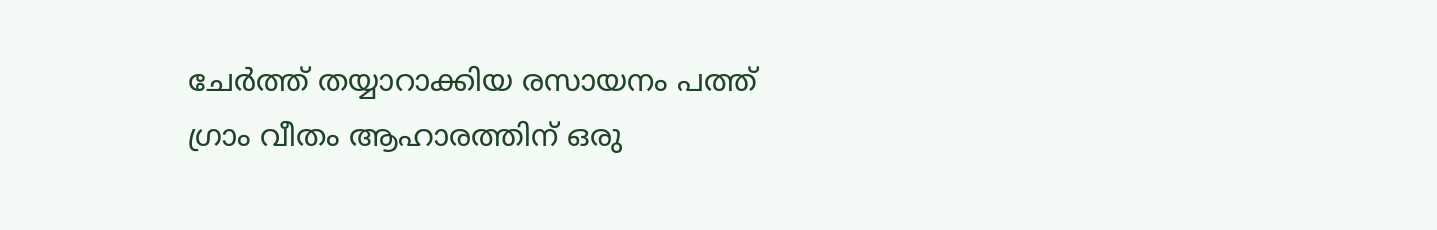ചേര്‍ത്ത് തയ്യാറാക്കിയ രസായനം പത്ത് ഗ്രാം വീതം ആഹാരത്തിന് ഒരു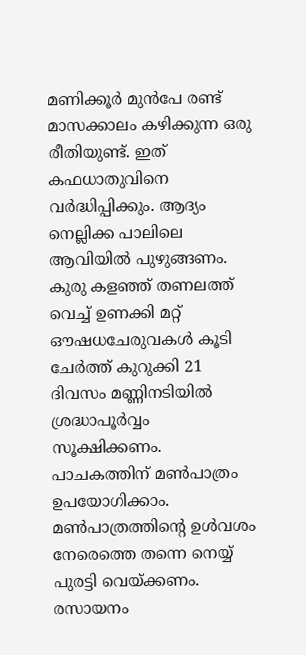മണിക്കൂർ മുൻപേ രണ്ട് മാസക്കാലം കഴിക്കുന്ന ഒരു രീതിയുണ്ട്. ഇത് കഫധാതുവിനെ വർദ്ധിപ്പിക്കും. ആദ്യം നെല്ലിക്ക പാലിലെ ആവിയിൽ പുഴുങ്ങണം. കുരു കളഞ്ഞ് തണലത്ത് വെച്ച് ഉണക്കി മറ്റ് ഔഷധചേരുവകൾ കൂടി ചേർത്ത് കുറുക്കി 21 ദിവസം മണ്ണിനടിയിൽ ശ്രദ്ധാപൂര്‍വ്വം സൂക്ഷിക്കണം. പാചകത്തിന് മൺപാത്രം ഉപയോഗിക്കാം. മൺപാത്രത്തിന്‍റെ ഉൾവശം നേരെത്തെ തന്നെ നെയ്യ് പുരട്ടി വെയ്ക്കണം. രസായനം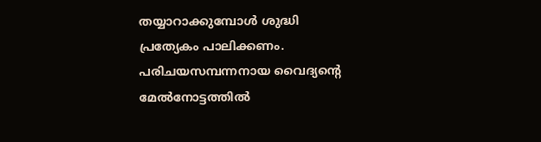തയ്യാറാക്കുമ്പോള്‍ ശുദ്ധി പ്രത്യേകം പാലിക്കണം. പരിചയസമ്പന്നനായ വൈദ്യന്‍റെ മേല്‍നോട്ടത്തില്‍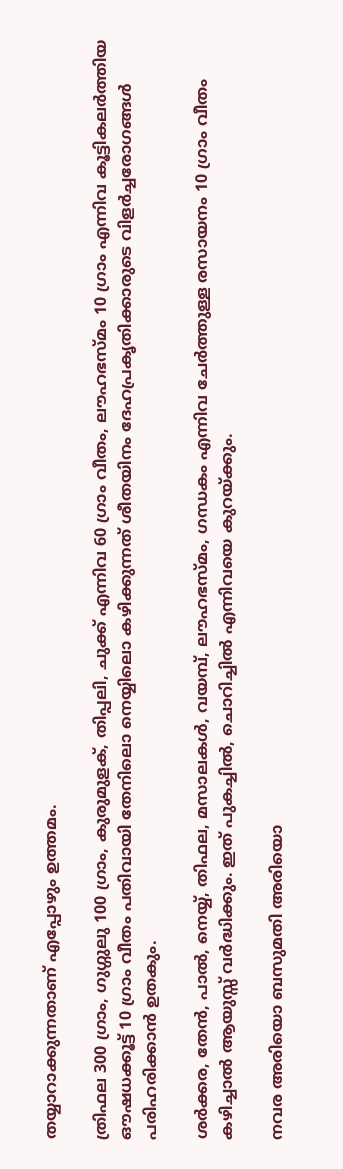തയ്യാറാക്കുന്നതാണ് എപ്പോഴും ഉത്തമം.

ത്രിഫല 300 ഗ്രാം, ഗുഗ്ഗുലു 100 ഗ്രാം, കുരുമുളക്, തിപ്പലി, ചുക്ക് എന്നിവ 60 ഗ്രാം വീതം, ലൗഹഭസ്മം 10 ഗ്രാം എന്നിവ കൂട്ടികലര്‍ത്തിയ ഔഷധക്കൂട്ട് 10 ഗ്രാം വീതം പതിവായി തേനിലൊ നെയ്യിലൊ കഴിക്കുന്നത് ശീതയിനം ദേഹപ്രകൃതിക്കാരുടെ വിളര്‍ച്ചരോഗങ്ങള്‍ പരിഹരിക്കാന്‍ ഉതകും.

ശര്‍ക്കര, തേന്‍, പാല്‍, നെയ്യ്, തിഫല, മസാലകള്‍, വയമ്പ്, ലൗഹഭസ്മം, ഗന്ധകം എന്നിവ ചേര്‍ത്തുള്ള രസായനം 10 ഗ്രാം വീതം കഴിച്ചാല്‍ ആയുസ്സ് വര്‍ദ്ധിക്കും. ഇത് പുകച്ചില്‍, ചൊറിച്ചില്‍ എന്നിവയെ കുറയ്ക്കും.

നവര അരിയൊ ബസുമതി അരിയൊ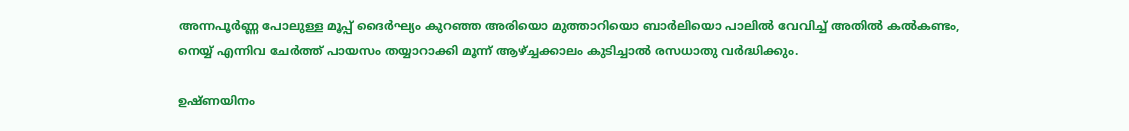അന്നപൂര്‍ണ്ണ പോലുള്ള മൂപ്പ് ദൈര്‍ഘ്യം കുറഞ്ഞ അരിയൊ മുത്താറിയൊ ബാർലിയൊ പാലില്‍ വേവിച്ച്‌ അതില്‍ കല്‍കണ്ടം, നെയ്യ് എന്നിവ ചേർത്ത് പായസം തയ്യാറാക്കി മൂന്ന് ആഴ്ച്ചക്കാലം കുടിച്ചാല്‍ രസധാതു വര്‍ദ്ധിക്കും.

ഉഷ്ണയിനം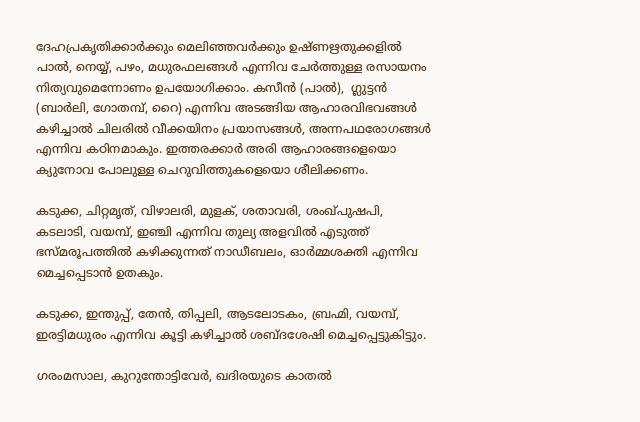ദേഹപ്രകൃതിക്കാര്‍ക്കും മെലിഞ്ഞവർക്കും ഉഷ്ണഋതുക്കളില്‍ പാൽ, നെയ്യ്, പഴം, മധുരഫലങ്ങള്‍ എന്നിവ ചേര്‍ത്തുള്ള രസായനം നിത്യവുമെന്നോണം ഉപയോഗിക്കാം. കസീന്‍ (പാല്‍),  ഗ്ലുട്ടന്‍ (ബാര്‍ലി, ഗോതമ്പ്, റൈ) എന്നിവ അടങ്ങിയ ആഹാരവിഭവങ്ങള്‍ കഴിച്ചാല്‍ ചിലരില്‍ വീക്കയിനം പ്രയാസങ്ങള്‍, അന്നപഥരോഗങ്ങള്‍ എന്നിവ കഠിനമാകും. ഇത്തരക്കാർ അരി ആഹാരങ്ങളെയൊ ക്യുനോവ പോലുള്ള ചെറുവിത്തുകളെയൊ ശീലിക്കണം.

കടുക്ക, ചിറ്റമൃത്, വിഴാലരി, മുളക്, ശതാവരി, ശംഖ്പുഷപി, കടലാടി, വയമ്പ്, ഇഞ്ചി എന്നിവ തുല്യ അളവില്‍ എടുത്ത് ഭസ്മരൂപത്തില്‍ കഴിക്കുന്നത് നാഡീബലം, ഓര്‍മ്മശക്തി എന്നിവ മെച്ചപ്പെടാന്‍ ഉതകും.

കടുക്ക, ഇന്തുപ്പ്, തേന്‍, തിപ്പലി, ആടലോടകം, ബ്രഹ്മി, വയമ്പ്, ഇരട്ടിമധുരം എന്നിവ കൂട്ടി കഴിച്ചാല്‍ ശബ്ദശേഷി മെച്ചപ്പെട്ടുകിട്ടും.

ഗരംമസാല, കുറുന്തോട്ടിവേര്‍, ഖദിരയുടെ കാതല്‍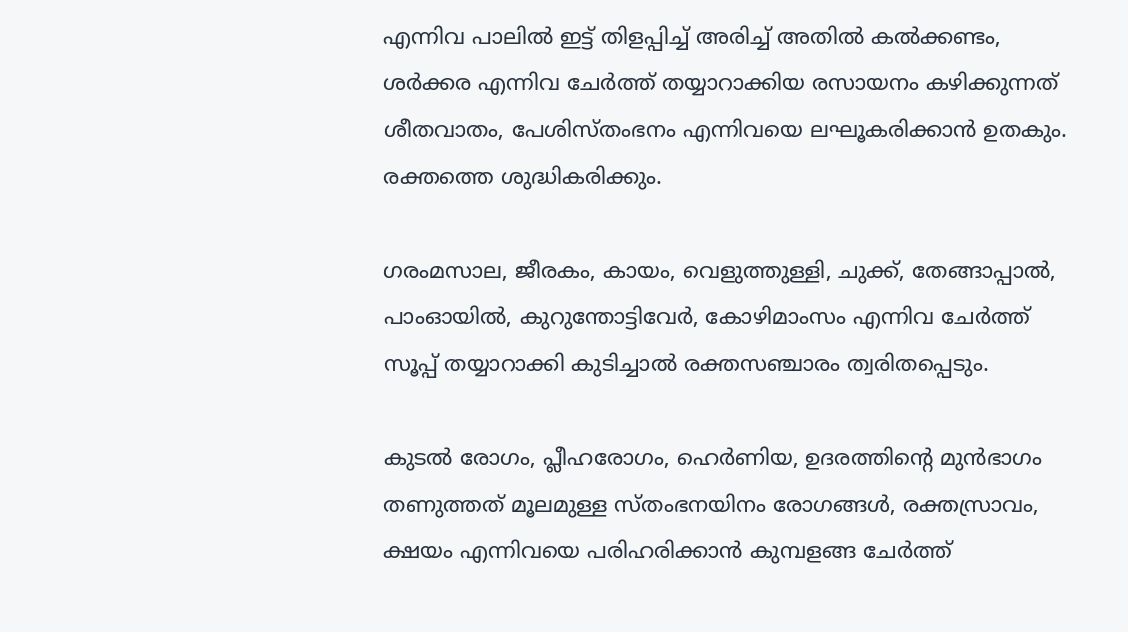എന്നിവ പാലില്‍ ഇട്ട് തിളപ്പിച്ച് അരിച്ച് അതില്‍ കൽക്കണ്ടം, ശര്‍ക്കര എന്നിവ ചേർത്ത് തയ്യാറാക്കിയ രസായനം കഴിക്കുന്നത്‌ ശീതവാതം, പേശിസ്തംഭനം എന്നിവയെ ലഘൂകരിക്കാന്‍ ഉതകും. രക്തത്തെ ശുദ്ധികരിക്കും.

ഗരംമസാല, ജീരകം, കായം, വെളുത്തുള്ളി, ചുക്ക്, തേങ്ങാപ്പാല്‍, പാംഓയില്‍, കുറുന്തോട്ടിവേര്‍, കോഴിമാംസം എന്നിവ ചേര്‍ത്ത് സൂപ്പ് തയ്യാറാക്കി കുടിച്ചാല്‍ രക്തസഞ്ചാരം ത്വരിതപ്പെടും.

കുടല്‍ രോഗം, പ്ലീഹരോഗം, ഹെര്‍ണിയ, ഉദരത്തിന്‍റെ മുന്‍ഭാഗം തണുത്തത് മൂലമുള്ള സ്തംഭനയിനം രോഗങ്ങള്‍, രക്തസ്രാവം, ക്ഷയം എന്നിവയെ പരിഹരിക്കാന്‍ കുമ്പളങ്ങ ചേര്‍ത്ത്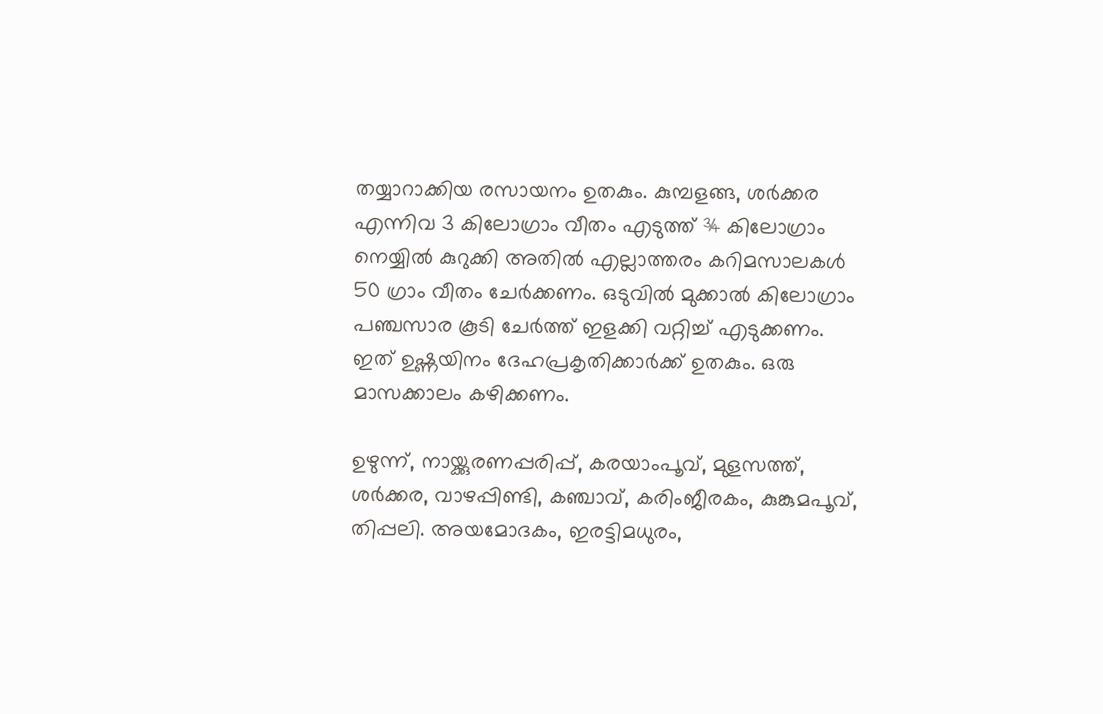തയ്യാറാക്കിയ രസായനം ഉതകും. കുമ്പളങ്ങ, ശര്‍ക്കര എന്നിവ 3 കിലോഗ്രാം വീതം എടുത്ത് ¾ കിലോഗ്രാം നെയ്യില്‍ കുറുക്കി അതില്‍ എല്ലാത്തരം കറിമസാലകള്‍ 50 ഗ്രാം വീതം ചേര്‍ക്കണം. ഒടുവില്‍ മുക്കാല്‍ കിലോഗ്രാം പഞ്ചസാര കൂടി ചേര്‍ത്ത് ഇളക്കി വറ്റിച്ച് എടുക്കണം. ഇത് ഉഷ്ണയിനം ദേഹപ്രകൃതിക്കാര്‍ക്ക് ഉതകും. ഒരു മാസക്കാലം കഴിക്കണം.

ഉഴുന്ന്, നായ്ക്കുരണപ്പരിപ്പ്, കരയാംപൂവ്, മുളസത്ത്, ശര്‍ക്കര, വാഴപ്പിണ്ടി, കഞ്ചാവ്, കരിംജീരകം, കുങ്കുമപൂവ്, തിപ്പലി. അയമോദകം, ഇരട്ടിമധുരം,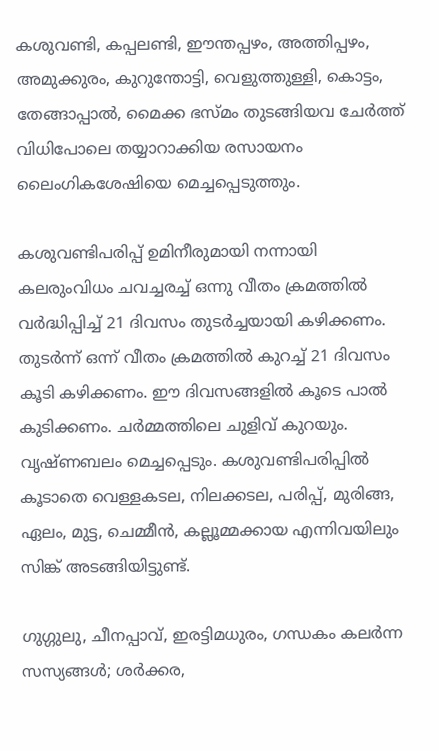കശുവണ്ടി, കപ്പലണ്ടി, ഈന്തപ്പഴം, അത്തിപ്പഴം, അമുക്കുരം, കുറുന്തോട്ടി, വെളുത്തുള്ളി, കൊട്ടം, തേങ്ങാപ്പാല്‍, മൈക്ക ഭസ്മം തുടങ്ങിയവ ചേര്‍ത്ത് വിധിപോലെ തയ്യാറാക്കിയ രസായനം ലൈംഗികശേഷിയെ മെച്ചപ്പെടുത്തും.

കശുവണ്ടിപരിപ്പ് ഉമിനീരുമായി നന്നായി കലരുംവിധം ചവച്ചരച്ച്‌ ഒന്നു വീതം ക്രമത്തിൽ വർദ്ധിപ്പിച്ച് 21 ദിവസം തുടർച്ചയായി കഴിക്കണം. തുടർന്ന് ഒന്ന് വീതം ക്രമത്തിൽ കുറച്ച് 21 ദിവസം കൂടി കഴിക്കണം. ഈ ദിവസങ്ങളിൽ കൂടെ പാൽ കുടിക്കണം. ചര്‍മ്മത്തിലെ ചുളിവ് കുറയും. വൃഷ്ണബലം മെച്ചപ്പെടും. കശുവണ്ടിപരിപ്പില്‍ കൂടാതെ വെള്ളകടല, നിലക്കടല, പരിപ്പ്, മുരിങ്ങ, ഏലം, മുട്ട, ചെമ്മീന്‍, കല്ലൂമ്മക്കായ എന്നിവയിലും സിങ്ക് അടങ്ങിയിട്ടുണ്ട്.

ഗുഗ്ഗുലു, ചീനപ്പാവ്, ഇരട്ടിമധുരം, ഗന്ധകം കലര്‍ന്ന സസ്യങ്ങള്‍; ശര്‍ക്കര,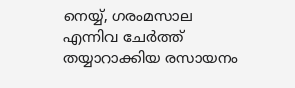നെയ്യ്, ഗരംമസാല എന്നിവ ചേര്‍ത്ത് തയ്യാറാക്കിയ രസായനം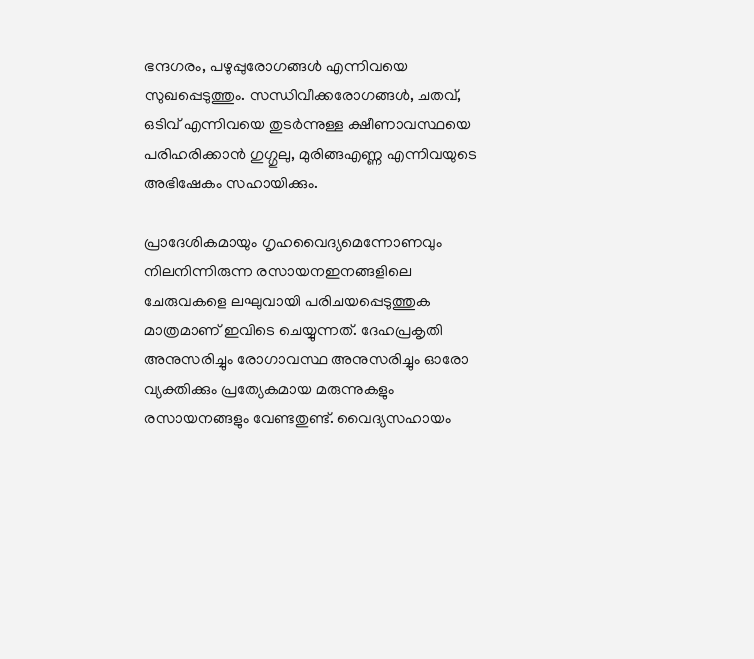ഭന്ദഗരം, പഴുപ്പുരോഗങ്ങള്‍ എന്നിവയെ സുഖപ്പെടുത്തും. സന്ധിവീക്കരോഗങ്ങള്‍, ചതവ്, ഒടിവ് എന്നിവയെ തുടര്‍ന്നുള്ള ക്ഷീണാവസ്ഥയെ പരിഹരിക്കാന്‍ ഗുഗ്ഗുലു, മുരിങ്ങഎണ്ണ എന്നിവയുടെ അഭിഷേകം സഹായിക്കും.

പ്രാദേശികമായും ഗൃഹവൈദ്യമെന്നോണവും നിലനിന്നിരുന്ന രസായനഇനങ്ങളിലെ ചേരുവകളെ ലഘുവായി പരിചയപ്പെടുത്തുക മാത്രമാണ് ഇവിടെ ചെയ്യുന്നത്. ദേഹപ്രകൃതി അനുസരിച്ചും രോഗാവസ്ഥ അനുസരിച്ചും ഓരോ വ്യക്തിക്കും പ്രത്യേകമായ മരുന്നുകളും രസായനങ്ങളും വേണ്ടതുണ്ട്. വൈദ്യസഹായം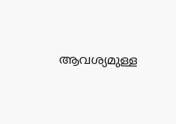ആവശ്യമുള്ള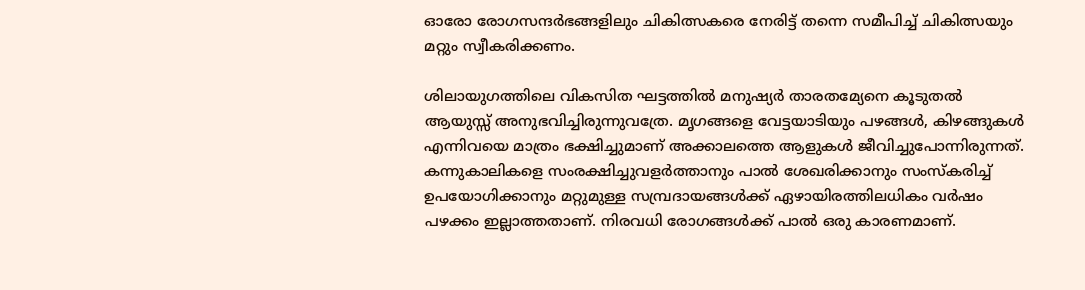ഓരോ രോഗസന്ദര്‍ഭങ്ങളിലും ചികിത്സകരെ നേരിട്ട് തന്നെ സമീപിച്ച് ചികിത്സയും മറ്റും സ്വീകരിക്കണം.

ശിലായുഗത്തിലെ വികസിത ഘട്ടത്തില്‍ മനുഷ്യര്‍ താരതമ്യേനെ കൂടുതല്‍ ആയുസ്സ് അനുഭവിച്ചിരുന്നുവത്രേ. മൃഗങ്ങളെ വേട്ടയാടിയും പഴങ്ങൾ, കിഴങ്ങുകൾ എന്നിവയെ മാത്രം ഭക്ഷിച്ചുമാണ് അക്കാലത്തെ ആളുകൾ ജീവിച്ചുപോന്നിരുന്നത്. കന്നുകാലികളെ സംരക്ഷിച്ചുവളർത്താനും പാൽ ശേഖരിക്കാനും സംസ്കരിച്ച് ഉപയോഗിക്കാനും മറ്റുമുള്ള സമ്പ്രദായങ്ങള്‍ക്ക് ഏഴായിരത്തിലധികം വർഷം പഴക്കം ഇല്ലാത്തതാണ്. നിരവധി രോഗങ്ങള്‍ക്ക് പാല്‍ ഒരു കാരണമാണ്.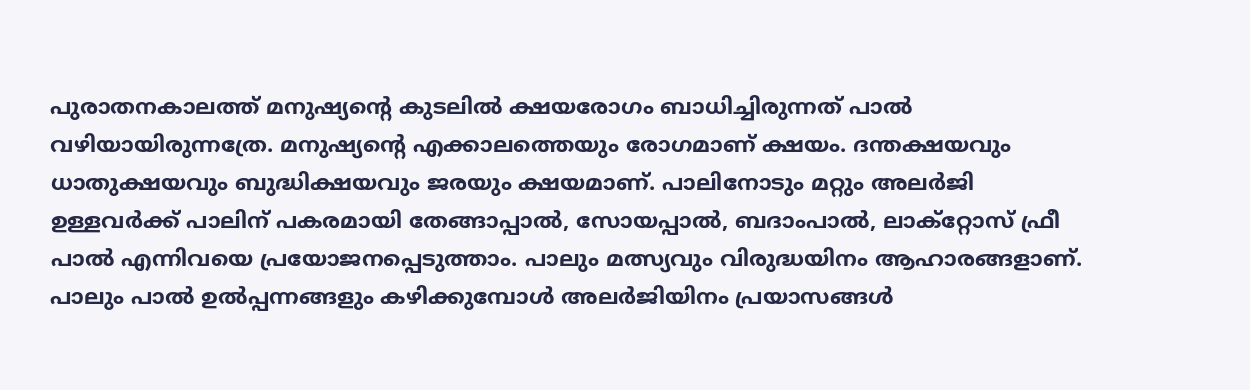പുരാതനകാലത്ത് മനുഷ്യന്‍റെ കുടലില്‍ ക്ഷയരോഗം ബാധിച്ചിരുന്നത്‌ പാല്‍ വഴിയായിരുന്നത്രേ. മനുഷ്യന്‍റെ എക്കാലത്തെയും രോഗമാണ് ക്ഷയം. ദന്തക്ഷയവും ധാതുക്ഷയവും ബുദ്ധിക്ഷയവും ജരയും ക്ഷയമാണ്. പാലിനോടും മറ്റും അലര്‍ജി ഉള്ളവര്‍ക്ക് പാലിന് പകരമായി തേങ്ങാപ്പാല്‍, സോയപ്പാല്‍, ബദാംപാല്‍, ലാക്റ്റോസ് ഫ്രീ പാല്‍ എന്നിവയെ പ്രയോജനപ്പെടുത്താം. പാലും മത്സ്യവും വിരുദ്ധയിനം ആഹാരങ്ങളാണ്. പാലും പാല്‍ ഉല്‍പ്പന്നങ്ങളും കഴിക്കുമ്പോള്‍ അലര്‍ജിയിനം പ്രയാസങ്ങള്‍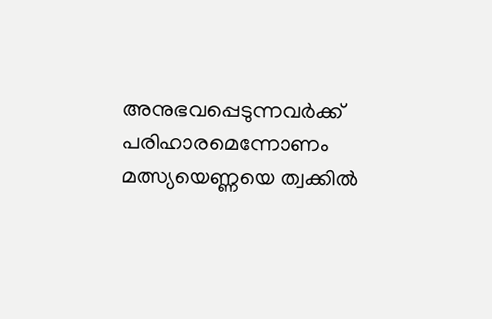അനുഭവപ്പെടുന്നവര്‍ക്ക് പരിഹാരമെന്നോണം മത്സ്യയെണ്ണയെ ത്വക്കില്‍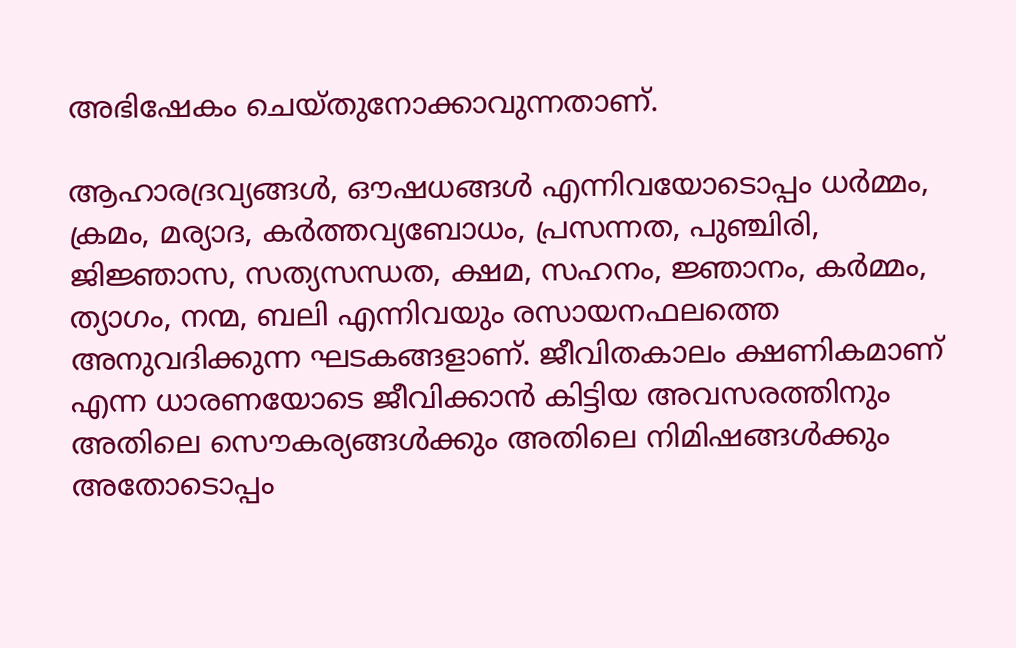അഭിഷേകം ചെയ്തുനോക്കാവുന്നതാണ്‌.

ആഹാരദ്രവ്യങ്ങള്‍, ഔഷധങ്ങള്‍ എന്നിവയോടൊപ്പം ധര്‍മ്മം, ക്രമം, മര്യാദ, കര്‍ത്തവ്യബോധം, പ്രസന്നത, പുഞ്ചിരി, ജിജ്ഞാസ, സത്യസന്ധത, ക്ഷമ, സഹനം, ജ്ഞാനം, കര്‍മ്മം, ത്യാഗം, നന്മ, ബലി എന്നിവയും രസായനഫലത്തെ അനുവദിക്കുന്ന ഘടകങ്ങളാണ്. ജീവിതകാലം ക്ഷണികമാണ് എന്ന ധാരണയോടെ ജീവിക്കാൻ കിട്ടിയ അവസരത്തിനും അതിലെ സൌകര്യങ്ങള്‍ക്കും അതിലെ നിമിഷങ്ങള്‍ക്കും അതോടൊപ്പം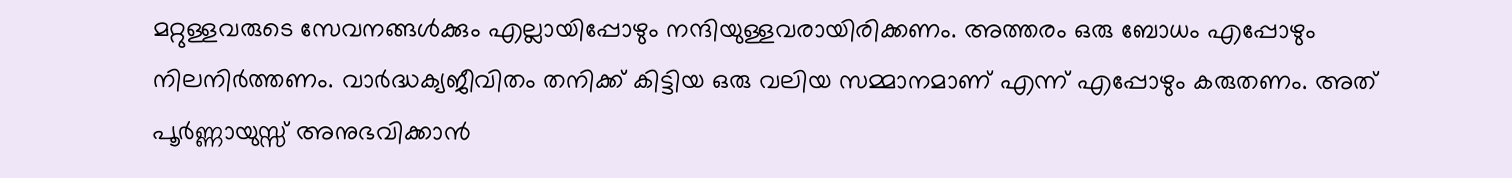മറ്റുള്ളവരുടെ സേവനങ്ങള്‍ക്കും എല്ലായിപ്പോഴും നന്ദിയുള്ളവരായിരിക്കണം. അത്തരം ഒരു ബോധം എപ്പോഴും നിലനിര്‍ത്തണം. വാര്‍ദ്ധക്യജീവിതം തനിക്ക് കിട്ടിയ ഒരു വലിയ സമ്മാനമാണ് എന്ന് എപ്പോഴും കരുതണം. അത് പൂര്‍ണ്ണായുസ്സ് അനുഭവിക്കാന്‍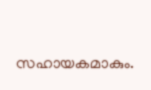സഹായകമാകും.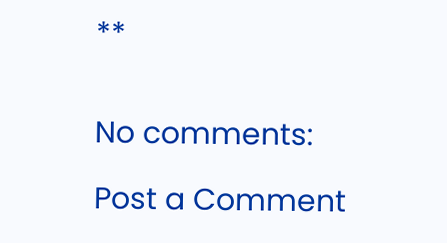**


No comments:

Post a Comment